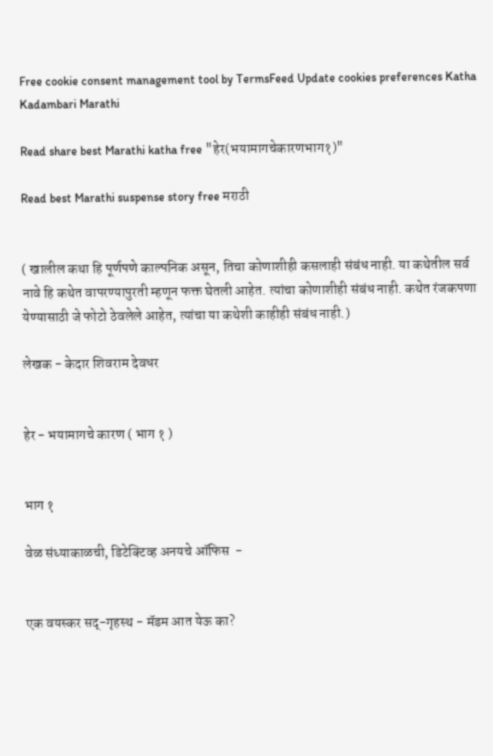Free cookie consent management tool by TermsFeed Update cookies preferences Katha Kadambari Marathi

Read share best Marathi katha free "हेर(भयामागचेकारणभाग१)"

Read best Marathi suspense story free मराठी


( खालील कथा हि पूर्णपणे काल्पनिक असून, तिचा कोणाशीही कसलाही संबंध नाही. या कथेतील सर्व नावे हि कथेत वापरण्यापुरती म्हणून फक्त घेतली आहेत. त्यांचा कोणाशीही संबंध नाही. कथेत रंजकपणा येण्यासाठी जे फोटो ठेवलेले आहेत, त्यांचा या कथेशी काहीही संबंध नाही.)

लेखक - केदार शिवराम देवधर


हेर - भयामागचे कारण ( भाग १ )


भाग १

वेळ संध्याकाळची, डिटेक्टिव्ह अनयचे ऑफिस  -


एक वयस्कर सद्-गृहस्थ - मॅडम आत येऊ का?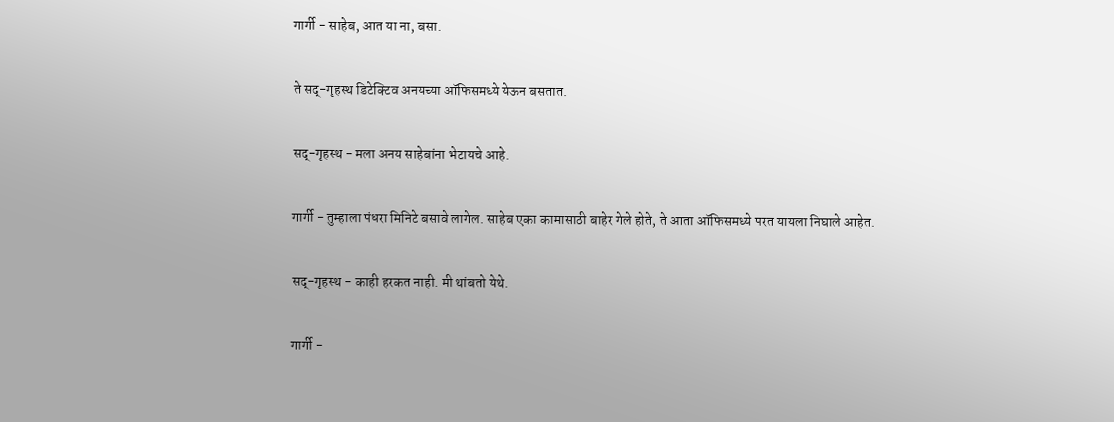गार्गी - साहेब, आत या ना, बसा.


ते सद्-गृहस्थ डिटेक्टिव अनयच्या ऑफिसमध्ये येऊन बसतात.


सद्-गृहस्थ - मला अनय साहेबांना भेटायचे आहे.


गार्गी - तुम्हाला पंधरा मिनिटे बसावे लागेल. साहेब एका कामासाठी बाहेर गेले होते, ते आता ऑफिसमध्ये परत यायला निघाले आहेत.


सद्-गृहस्थ - काही हरकत नाही. मी थांबतो येथे.


गार्गी -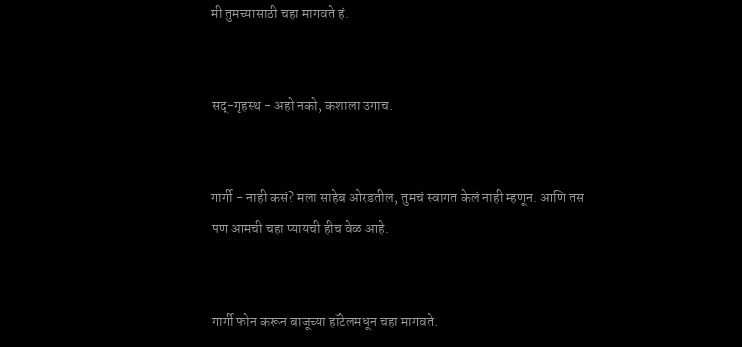मी तुमच्यासाठी चहा मागवते हं.


सद्-गृहस्थ - अहो नको, कशाला उगाच.


गार्गी - नाही कसं? मला साहेब ओरडतील, तुमचं स्वागत केलं नाही म्हणून. आणि तस पण आमची चहा प्यायची हीच वेळ आहे.


गार्गी फोन करून बाजूच्या हॉटेलमधून चहा मागवते.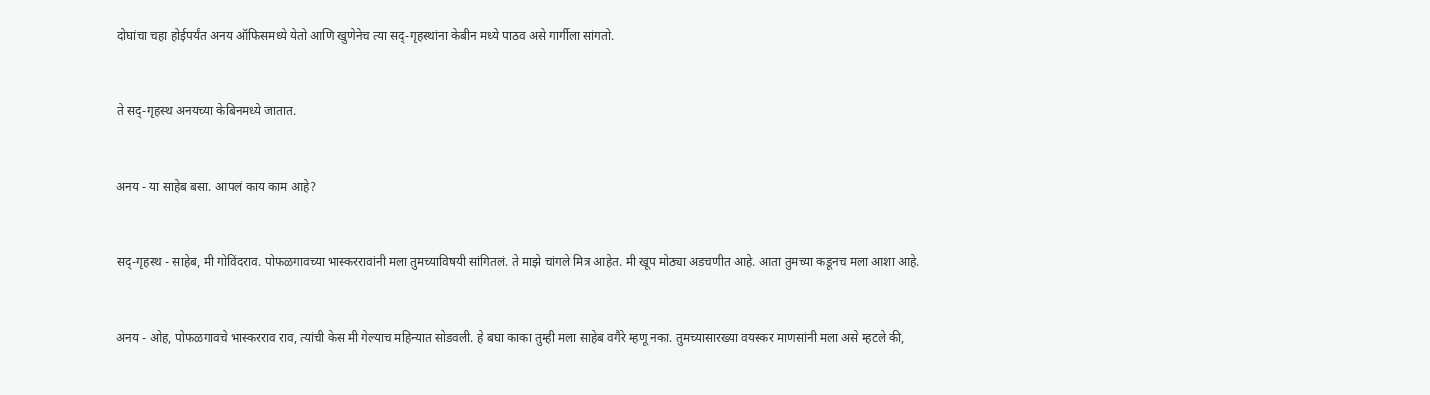दोघांचा चहा होईपर्यंत अनय ऑफिसमध्ये येतो आणि खुणेनेच त्या सद्-गृहस्थांना केबीन मध्ये पाठव असे गार्गीला सांगतो.


ते सद्-गृहस्थ अनयच्या केबिनमध्ये जातात.


अनय - या साहेब बसा. आपलं काय काम आहे?


सद्-गृहस्थ - साहेब, मी गोविंदराव. पोफळगावच्या भास्कररावांनी मला तुमच्याविषयी सांगितलं. ते माझे चांगले मित्र आहेत. मी खूप मोठ्या अडचणीत आहे. आता तुमच्या कडूनच मला आशा आहे.


अनय - ओह, पोफळगावचे भास्करराव राव, त्यांची केस मी गेल्याच महिन्यात सोडवली. हे बघा काका तुम्ही मला साहेब वगैरे म्हणू नका. तुमच्यासारख्या वयस्कर माणसांनी मला असे म्हटले की,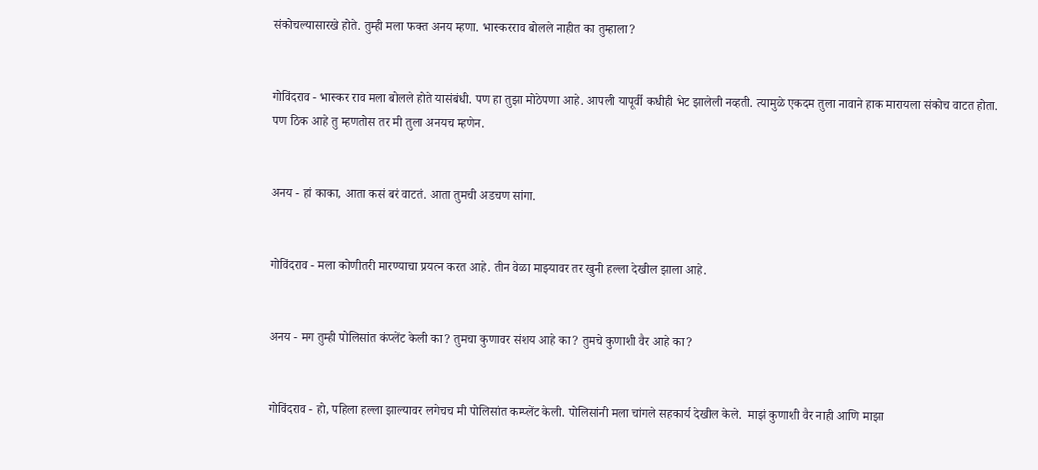संकोचल्यासारखे होते. तुम्ही मला फक्त अनय म्हणा. भास्करराव बोलले नाहीत का तुम्हाला?


गोविंदराव - भास्कर राव मला बोलले होते यासंबंधी. पण हा तुझा मोठेपणा आहे. आपली यापूर्वी कधीही भेट झालेली नव्हती. त्यामुळे एकदम तुला नावाने हाक मारायला संकोच वाटत होता. पण ठिक आहे तु म्हणतोस तर मी तुला अनयच म्हणेन.


अनय - हां काका, आता कसं बरं वाटतं. आता तुमची अडचण सांगा.


गोविंदराव - मला कोणीतरी मारण्याचा प्रयत्न करत आहे. तीन वेळा माझ्यावर तर खुनी हल्ला देखील झाला आहे.


अनय - मग तुम्ही पोलिसांत कंप्लेंट केली का? तुमचा कुणावर संशय आहे का? तुमचे कुणाशी वैर आहे का?


गोविंदराव - हो, पहिला हल्ला झाल्यावर लगेचच मी पोलिसांत कम्प्लेंट केली. पोलिसांनी मला चांगले सहकार्य देखील केले.  माझं कुणाशी वैर नाही आणि माझा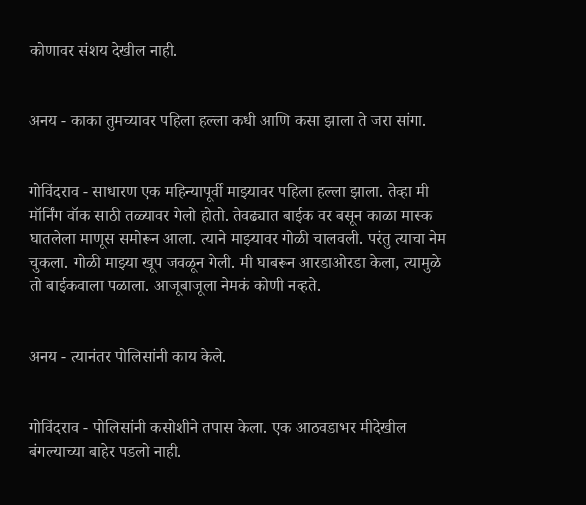कोणावर संशय देखील नाही.


अनय - काका तुमच्यावर पहिला हल्ला कधी आणि कसा झाला ते जरा सांगा.


गोविंदराव - साधारण एक महिन्यापूर्वी माझ्यावर पहिला हल्ला झाला. तेव्हा मी मॉर्निंग वॉक साठी तळ्यावर गेलो होतो. तेवढ्यात बाईक वर बसून काळा मास्क घातलेला माणूस समोरून आला. त्याने माझ्यावर गोळी चालवली. परंतु त्याचा नेम चुकला. गोळी माझ्या खूप जवळून गेली. मी घाबरून आरडाओरडा केला, त्यामुळे तो बाईकवाला पळाला. आजूबाजूला नेमकं कोणी नव्हते.


अनय - त्यानंतर पोलिसांनी काय केले.


गोविंदराव - पोलिसांनी कसोशीने तपास केला. एक आठवडाभर मीदेखील बंगल्याच्या बाहेर पडलो नाही.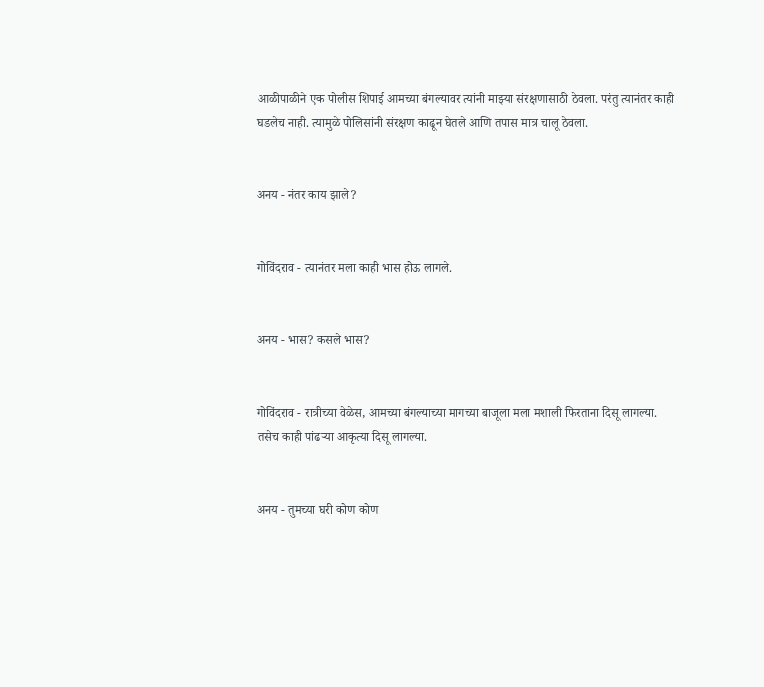आळीपाळीने एक पोलीस शिपाई आमच्या बंगल्यावर त्यांनी माझ्या संरक्षणासाठी ठेवला. परंतु त्यानंतर काही घडलेच नाही. त्यामुळे पोलिसांनी संरक्षण काढून घेतले आणि तपास मात्र चालू ठेवला.


अनय - नंतर काय झाले?


गोविंदराव - त्यानंतर मला काही भास होऊ लागले.


अनय - भास? कसले भास?


गोविंदराव - रात्रीच्या वेळेस, आमच्या बंगल्याच्या मागच्या बाजूला मला मशाली फिरताना दिसू लागल्या. तसेच काही पांढऱ्या आकृत्या दिसू लागल्या.


अनय - तुमच्या घरी कोण कोण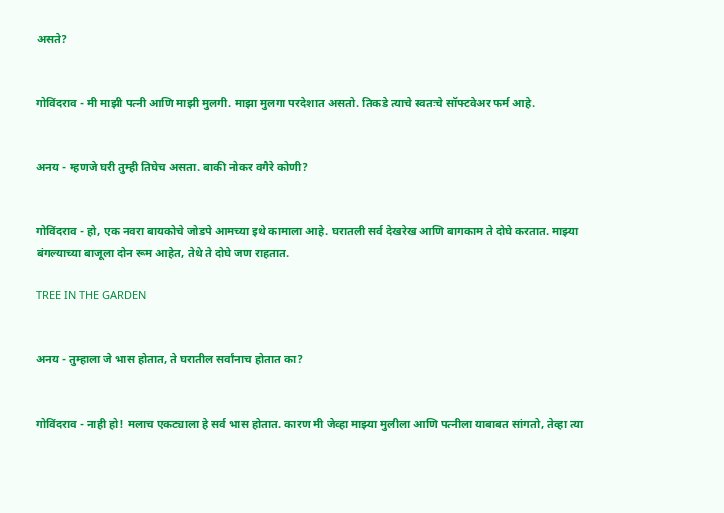असते?


गोविंदराव - मी माझी पत्नी आणि माझी मुलगी. माझा मुलगा परदेशात असतो. तिकडे त्याचे स्वतःचे सॉफ्टवेअर फर्म आहे.


अनय - म्हणजे घरी तुम्ही तिघेच असता. बाकी नोकर वगैरे कोणी?


गोविंदराव - हो, एक नवरा बायकोचे जोडपे आमच्या इथे कामाला आहे. घरातली सर्व देखरेख आणि बागकाम ते दोघे करतात. माझ्या बंगल्याच्या बाजूला दोन रूम आहेत, तेथे ते दोघे जण राहतात.

TREE IN THE GARDEN


अनय - तुम्हाला जे भास होतात, ते घरातील सर्वांनाच होतात का?


गोविंदराव - नाही हो! मलाच एकट्याला हे सर्व भास होतात. कारण मी जेव्हा माझ्या मुलीला आणि पत्नीला याबाबत सांगतो, तेव्हा त्या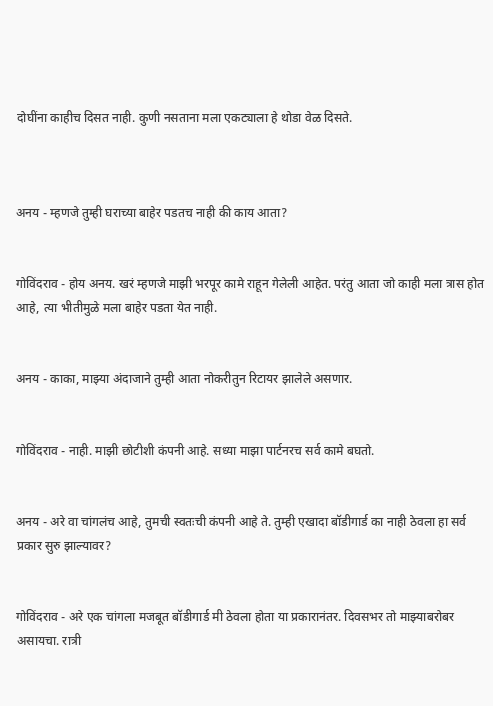दोघींना काहीच दिसत नाही. कुणी नसताना मला एकट्याला हे थोडा वेळ दिसते.



अनय - म्हणजे तुम्ही घराच्या बाहेर पडतच नाही की काय आता?


गोविंदराव - होय अनय. खरं म्हणजे माझी भरपूर कामे राहून गेलेली आहेत. परंतु आता जो काही मला त्रास होत आहे, त्या भीतीमुळे मला बाहेर पडता येत नाही.


अनय - काका, माझ्या अंदाजाने तुम्ही आता नोकरीतुन रिटायर झालेले असणार.


गोविंदराव - नाही. माझी छोटीशी कंपनी आहे. सध्या माझा पार्टनरच सर्व कामे बघतो.


अनय - अरे वा चांगलंच आहे, तुमची स्वतःची कंपनी आहे ते. तुम्ही एखादा बॉडीगार्ड का नाही ठेवला हा सर्व प्रकार सुरु झाल्यावर?


गोविंदराव - अरे एक चांगला मजबूत बॉडीगार्ड मी ठेवला होता या प्रकारानंतर. दिवसभर तो माझ्याबरोबर असायचा. रात्री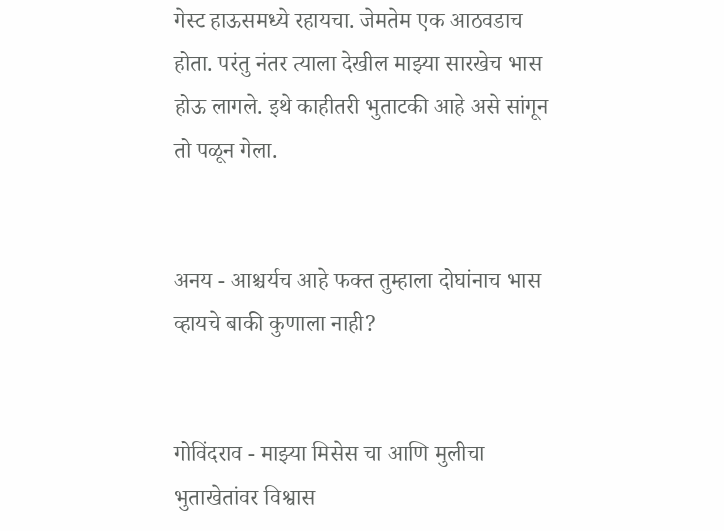गेस्ट हाऊसमध्ये रहायचा. जेमतेम एक आठवडाच होता. परंतु नंतर त्याला देखील माझ्या सारखेच भास होऊ लागले. इथे काहीतरी भुताटकी आहे असे सांगून तो पळून गेला.


अनय - आश्चर्यच आहे फक्त तुम्हाला दोघांनाच भास व्हायचे बाकी कुणाला नाही?


गोविंदराव - माझ्या मिसेस चा आणि मुलीचा भुताखेतांवर विश्वास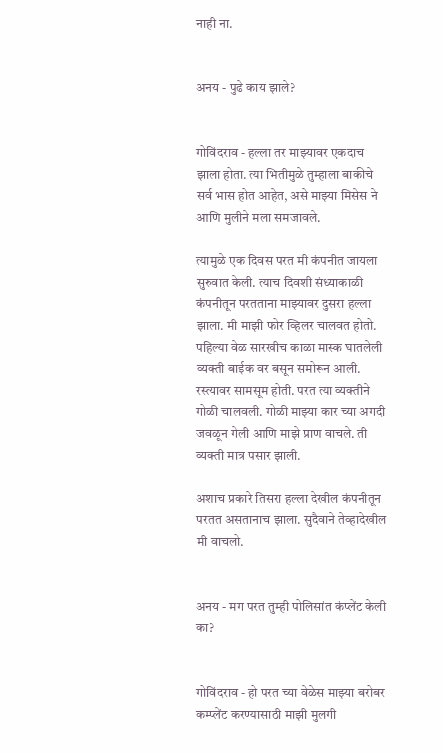नाही ना.


अनय - पुढे काय झाले?


गोविंदराव - हल्ला तर माझ्यावर एकदाच झाला होता. त्या भितीमुळे तुम्हाला बाकीचे सर्व भास होत आहेत, असे माझ्या मिसेस ने आणि मुलीने मला समजावले.

त्यामुळे एक दिवस परत मी कंपनीत जायला सुरुवात केली. त्याच दिवशी संध्याकाळी कंपनीतून परतताना माझ्यावर दुसरा हल्ला झाला. मी माझी फोर व्हिलर चालवत होतो. पहिल्या वेळ सारखीच काळा मास्क घातलेली व्यक्ती बाईक वर बसून समोरून आली. रस्त्यावर सामसूम होती. परत त्या व्यक्तीने गोळी चालवली. गोळी माझ्या कार च्या अगदी जवळून गेली आणि माझे प्राण वाचले. ती व्यक्ती मात्र पसार झाली.

अशाच प्रकारे तिसरा हल्ला देखील कंपनीतून परतत असतानाच झाला. सुदैवाने तेव्हादेखील मी वाचलो.


अनय - मग परत तुम्ही पोलिसांत कंप्लेंट केली का?


गोविंदराव - हो परत च्या वेळेस माझ्या बरोबर कम्प्लेंट करण्यासाठी माझी मुलगी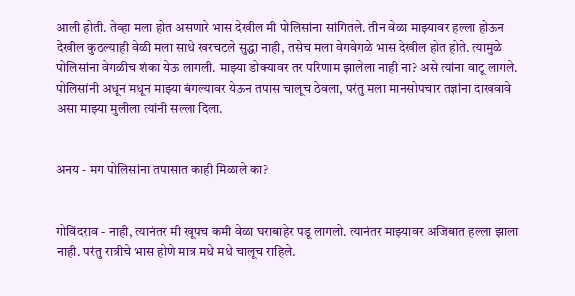आली होती. तेव्हा मला होत असणारे भास देखील मी पोलिसांना सांगितले. तीन वेळा माझ्यावर हल्ला होऊन देखील कुठल्याही वेळी मला साधे खरचटले सुद्धा नाही, तसेच मला वेगवेगळे भास देखील होत होते. त्यामुळे पोलिसांना वेगळीच शंका येऊ लागली. माझ्या डोक्यावर तर परिणाम झालेला नाही ना? असे त्यांना वाटू लागले. पोलिसांनी अधून मधून माझ्या बंगल्यावर येऊन तपास चालूच ठेवला, परंतु मला मानसोपचार तज्ञांना दाखवावे असा माझ्या मुलीला त्यांनी सल्ला दिला.


अनय - मग पोलिसांना तपासात काही मिळाले का?


गोविंदराव - नाही, त्यानंतर मी खूपच कमी वेळा घराबाहेर पडू लागलो. त्यानंतर माझ्यावर अजिबात हल्ला झाला नाही. परंतु रात्रीचे भास होणे मात्र मधे मधे चालूच राहिले.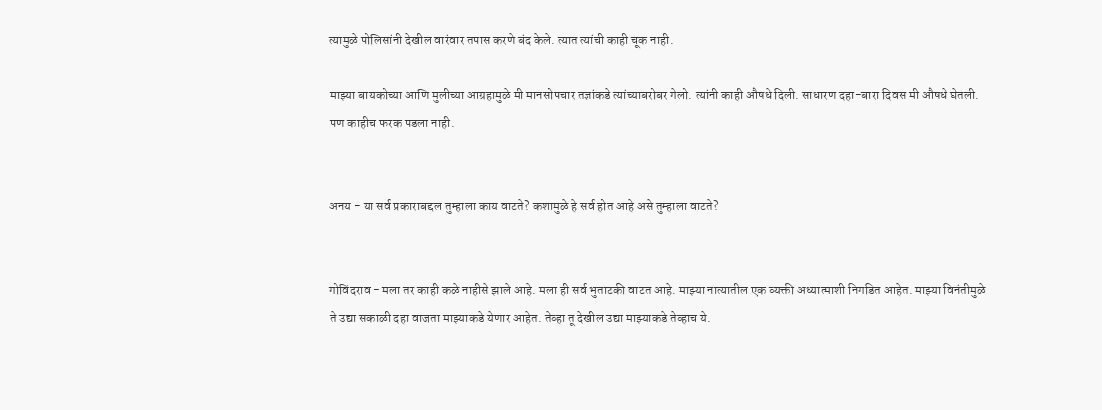त्यामुळे पोलिसांनी देखील वारंवार तपास करणे बंद केले. त्यात त्यांची काही चूक नाही.

माझ्या बायकोच्या आणि मुलीच्या आग्रहामुळे मी मानसोपचार तज्ञांकडे त्यांच्याबरोबर गेलो. त्यांनी काही औषधे दिली. साधारण दहा-बारा दिवस मी औषधे घेतली. पण काहीच फरक पडला नाही.


अनय - या सर्व प्रकाराबद्दल तुम्हाला काय वाटते? कशामुळे हे सर्व होत आहे असे तुम्हाला वाटते?


गोविंदराव - मला तर काही कळे नाहीसे झाले आहे. मला ही सर्व भुताटकी वाटत आहे. माझ्या नात्यातील एक व्यक्ती अध्यात्माशी निगडित आहेत. माझ्या विनंतीमुळे ते उद्या सकाळी दहा वाजता माझ्याकडे येणार आहेत. तेव्हा तू देखील उद्या माझ्याकडे तेव्हाच ये.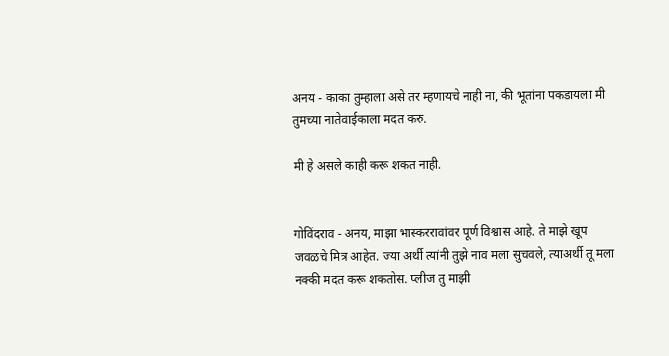अनय - काका तुम्हाला असे तर म्हणायचे नाही ना, की भूतांना पकडायला मी तुमच्या नातेवाईकाला मदत करु.

मी हे असले काही करू शकत नाही.


गोविंदराव - अनय, माझा भास्कररावांवर पूर्ण विश्वास आहे. ते माझे खूप जवळचे मित्र आहेत. ज्या अर्थी त्यांनी तुझे नाव मला सुचवले, त्याअर्थी तू मला नक्की मदत करू शकतोस. प्लीज तु माझी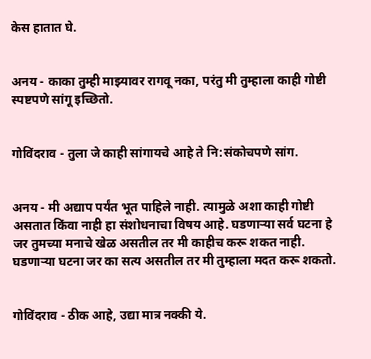केस हातात घे.


अनय - काका तुम्ही माझ्यावर रागवू नका, परंतु मी तुम्हाला काही गोष्टी स्पष्टपणे सांगू इच्छितो.


गोविंदराव - तुला जे काही सांगायचे आहे ते नि:संकोचपणे सांग.


अनय - मी अद्याप पर्यंत भूत पाहिले नाही. त्यामुळे अशा काही गोष्टी असतात किंवा नाही हा संशोधनाचा विषय आहे. घडणार्‍या सर्व घटना हे जर तुमच्या मनाचे खेळ असतील तर मी काहीच करू शकत नाही. घडणाऱ्या घटना जर का सत्य असतील तर मी तुम्हाला मदत करू शकतो.


गोविंदराव - ठीक आहे, उद्या मात्र नक्की ये.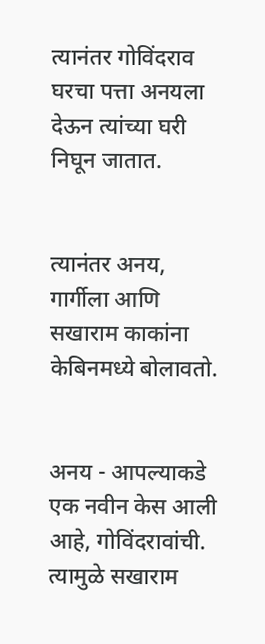त्यानंतर गोविंदराव घरचा पत्ता अनयला देऊन त्यांच्या घरी निघून जातात.


त्यानंतर अनय, गार्गीला आणि सखाराम काकांना केबिनमध्ये बोलावतो.


अनय - आपल्याकडे एक नवीन केस आली आहे, गोविंदरावांची. त्यामुळे सखाराम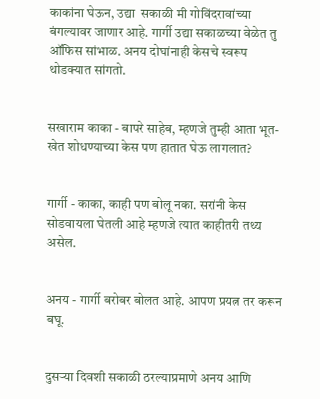काकांना घेऊन, उद्या  सकाळी मी गोविंदरावांच्या बंगल्यावर जाणार आहे. गार्गी उद्या सकाळच्या वेळेत तु ऑफिस सांभाळ. अनय दोघांनाही केसचे स्वरूप थोडक्यात सांगतो.


सखाराम काका - बापरे साहेब, म्हणजे तुम्ही आता भूत-खेत शोधण्याच्या केस पण हातात घेऊ लागलात?


गार्गी - काका, काही पण बोलू नका. सरांनी केस सोडवायला घेतली आहे म्हणजे त्यात काहीतरी तथ्य असेल.


अनय - गार्गी बरोबर बोलत आहे. आपण प्रयत्न तर करून बघू.


दुसर्‍या दिवशी सकाळी ठरल्याप्रमाणे अनय आणि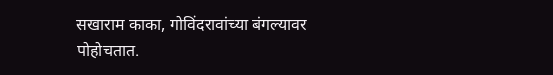सखाराम काका, गोविंदरावांच्या बंगल्यावर पोहोचतात.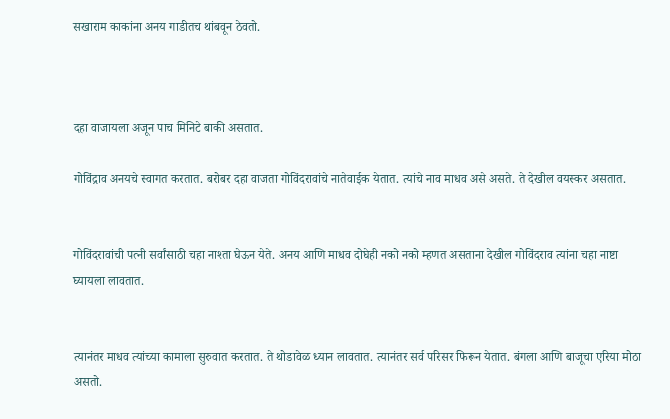सखाराम काकांना अनय गाडीतच थांबवून ठेवतो.



दहा वाजायला अजून पाच मिनिटे बाकी असतात.

गोविंद्राव अनयचे स्वागत करतात. बरोबर दहा वाजता गोविंदरावांचे नातेवाईक येतात. त्यांचे नाव माधव असे असते. ते देखील वयस्कर असतात.


गोविंदरावांची पत्नी सर्वांसाठी चहा नाश्ता घेऊन येते. अनय आणि माधव दोघेही नको नको म्हणत असताना देखील गोविंदराव त्यांना चहा नाष्टा घ्यायला लावतात.


त्यानंतर माधव त्यांच्या कामाला सुरुवात करतात. ते थोडावेळ ध्यान लावतात. त्यानंतर सर्व परिसर फिरून येतात. बंगला आणि बाजूचा एरिया मोठा असतो.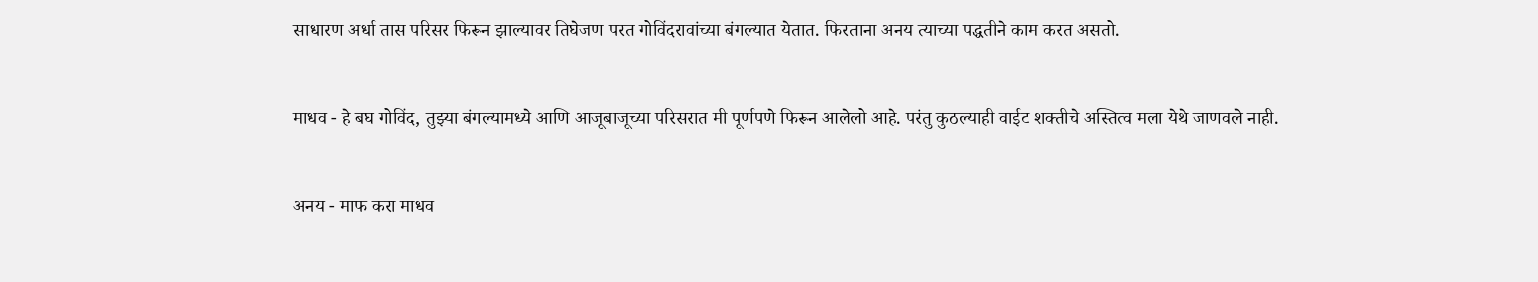साधारण अर्धा तास परिसर फिरून झाल्यावर तिघेजण परत गोविंदरावांच्या बंगल्यात येतात. फिरताना अनय त्याच्या पद्धतीने काम करत असतो.


माधव - हे बघ गोविंद, तुझ्या बंगल्यामध्ये आणि आजूबाजूच्या परिसरात मी पूर्णपणे फिरून आलेलो आहे. परंतु कुठल्याही वाईट शक्तीचे अस्तित्व मला येथे जाणवले नाही.


अनय - माफ करा माधव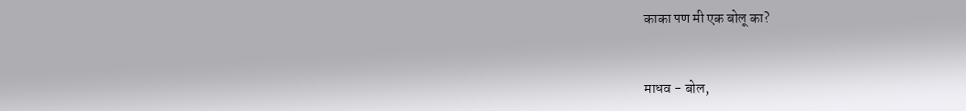काका पण मी एक बोलू का?


माधव - बोल,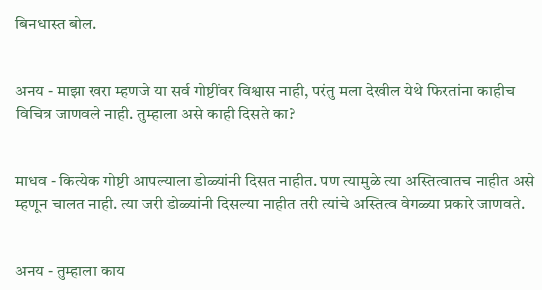बिनधास्त बोल.


अनय - माझा खरा म्हणजे या सर्व गोष्टींवर विश्वास नाही, परंतु मला देखील येथे फिरतांना काहीच विचित्र जाणवले नाही. तुम्हाला असे काही दिसते का?


माधव - कित्येक गोष्टी आपल्याला डोळ्यांनी दिसत नाहीत. पण त्यामुळे त्या अस्तित्वातच नाहीत असे म्हणून चालत नाही. त्या जरी डोळ्यांनी दिसल्या नाहीत तरी त्यांचे अस्तित्व वेगळ्या प्रकारे जाणवते.


अनय - तुम्हाला काय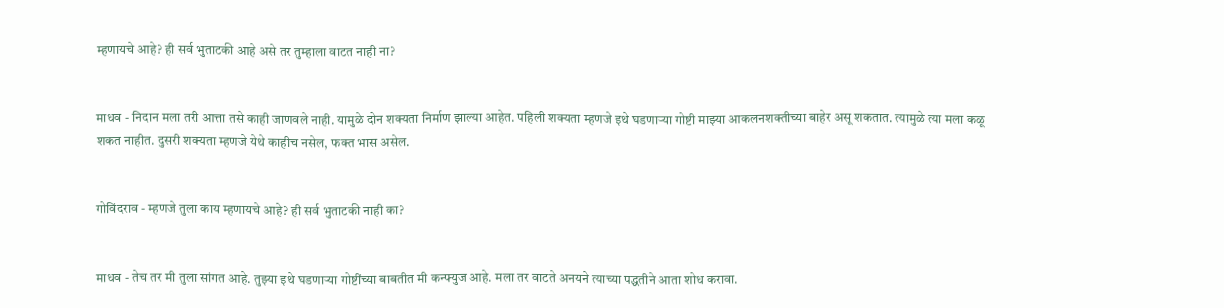म्हणायचे आहे? ही सर्व भुताटकी आहे असे तर तुम्हाला वाटत नाही ना?


माधव - निदान मला तरी आत्ता तसे काही जाणवले नाही. यामुळे दोन शक्यता निर्माण झाल्या आहेत. पहिली शक्यता म्हणजे इथे घडणाऱ्या गोष्टी माझ्या आकलनशक्तीच्या बाहेर असू शकतात. त्यामुळे त्या मला कळू शकत नाहीत. दुसरी शक्यता म्हणजे येथे काहीच नसेल, फक्त भास असेल.


गोविंदराव - म्हणजे तुला काय म्हणायचे आहे? ही सर्व भुताटकी नाही का?


माधव - तेच तर मी तुला सांगत आहे. तुझ्या इथे घडणाऱ्या गोष्टींच्या बाबतीत मी कन्फ्युज आहे. मला तर वाटते अनयने त्याच्या पद्धतीने आता शोध करावा.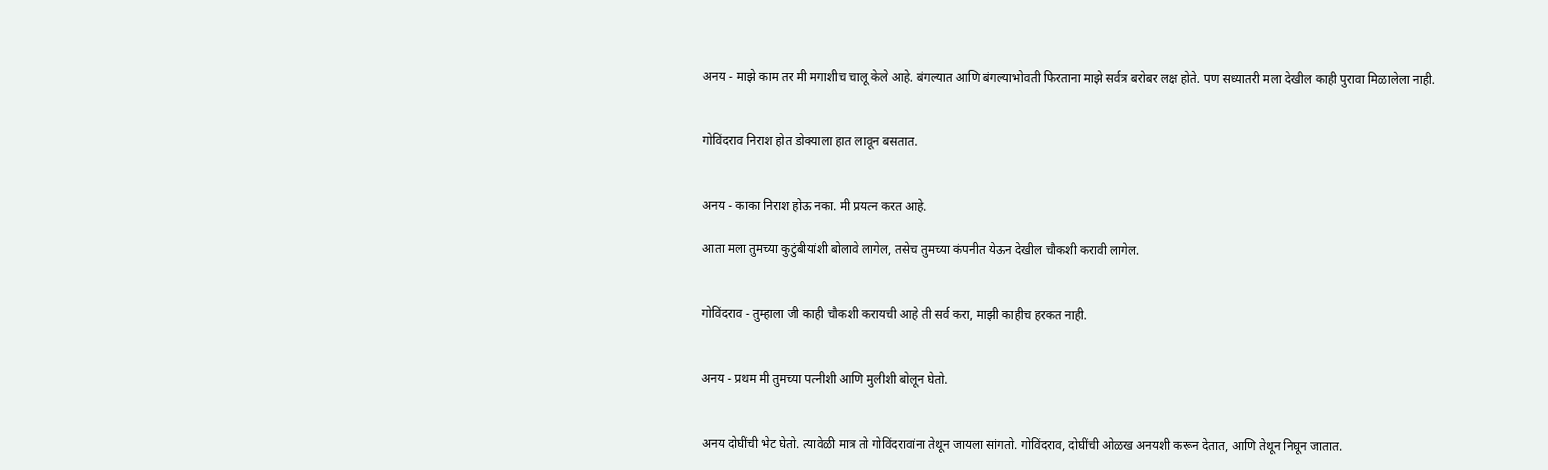अनय - माझे काम तर मी मगाशीच चालू केले आहे. बंगल्यात आणि बंगल्याभोवती फिरताना माझे सर्वत्र बरोबर लक्ष होते. पण सध्यातरी मला देखील काही पुरावा मिळालेला नाही.


गोविंदराव निराश होत डोक्याला हात लावून बसतात.


अनय - काका निराश होऊ नका. मी प्रयत्न करत आहे.

आता मला तुमच्या कुटुंबीयांशी बोलावे लागेल, तसेच तुमच्या कंपनीत येऊन देखील चौकशी करावी लागेल.


गोविंदराव - तुम्हाला जी काही चौकशी करायची आहे ती सर्व करा, माझी काहीच हरकत नाही.


अनय - प्रथम मी तुमच्या पत्नीशी आणि मुलीशी बोलून घेतो.


अनय दोघींची भेट घेतो. त्यावेळी मात्र तो गोविंदरावांना तेथून जायला सांगतो. गोविंदराव, दोघींची ओळख अनयशी करून देतात, आणि तेथून निघून जातात.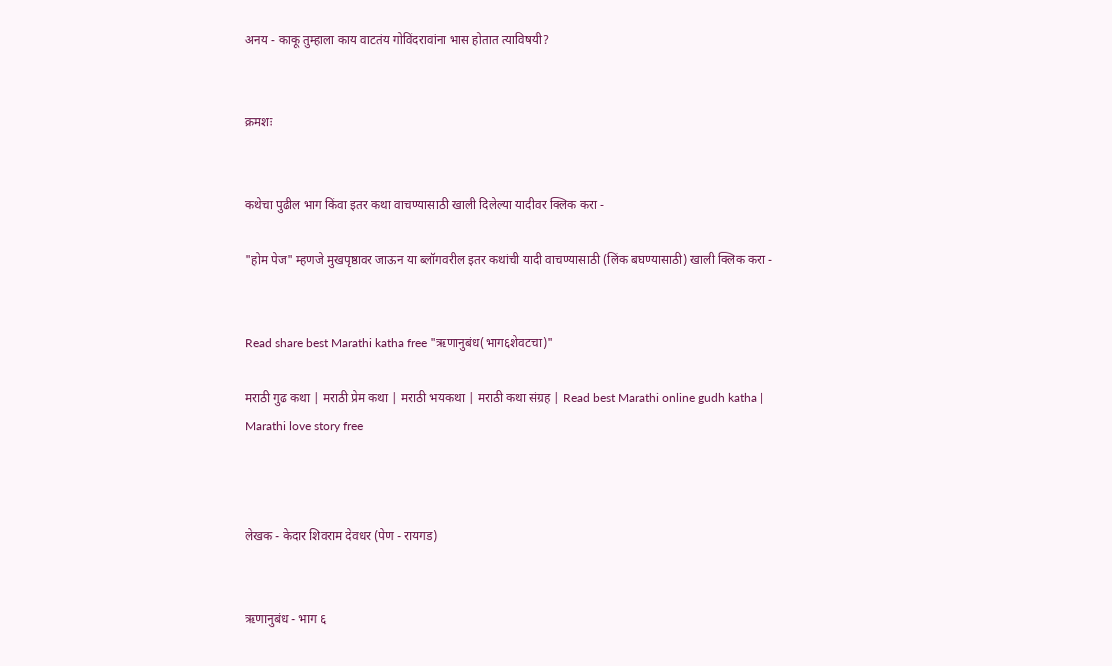अनय - काकू तुम्हाला काय वाटतंय गोविंदरावांना भास होतात त्याविषयी?


क्रमशः


कथेचा पुढील भाग किंवा इतर कथा वाचण्यासाठी खाली दिलेल्या यादीवर क्लिक करा -

"होम पेज" म्हणजे मुखपृष्ठावर जाऊन या ब्लॉगवरील इतर कथांची यादी वाचण्यासाठी (लिंक बघण्यासाठी) खाली क्लिक करा -


Read share best Marathi katha free "ऋणानुबंध(भाग६शेवटचा)"

मराठी गुढ कथा | मराठी प्रेम कथा | मराठी भयकथा | मराठी कथा संग्रह | Read best Marathi online gudh katha | Marathi love story free



लेखक - केदार शिवराम देवधर (पेण - रायगड)


ऋणानुबंध - भाग ६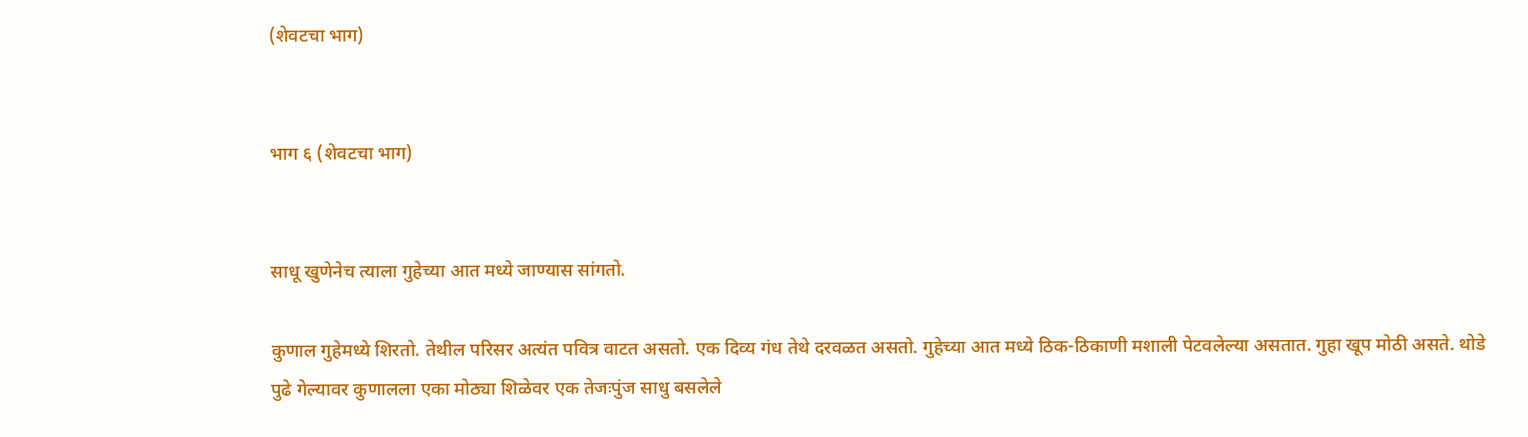(शेवटचा भाग)


भाग ६ (शेवटचा भाग)


साधू खुणेनेच त्याला गुहेच्या आत मध्ये जाण्यास सांगतो.

कुणाल गुहेमध्ये शिरतो. तेथील परिसर अत्यंत पवित्र वाटत असतो. एक दिव्य गंध तेथे दरवळत असतो. गुहेच्या आत मध्ये ठिक-ठिकाणी मशाली पेटवलेल्या असतात. गुहा खूप मोठी असते. थोडे पुढे गेल्यावर कुणालला एका मोठ्या शिळेवर एक तेजःपुंज साधु बसलेले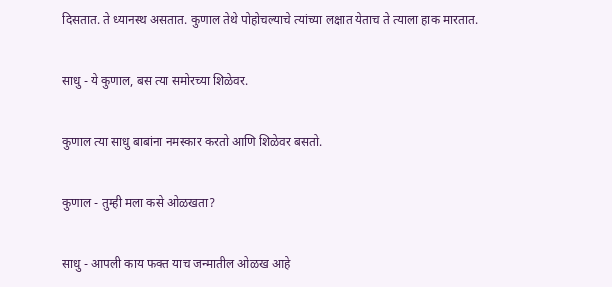दिसतात. ते ध्यानस्थ असतात. कुणाल तेथे पोहोचल्याचे त्यांच्या लक्षात येताच ते त्याला हाक मारतात.


साधु - ये कुणाल, बस त्या समोरच्या शिळेवर.


कुणाल त्या साधु बाबांना नमस्कार करतो आणि शिळेवर बसतो.


कुणाल - तुम्ही मला कसे ओळखता?


साधु - आपली काय फक्त याच जन्मातील ओळख आहे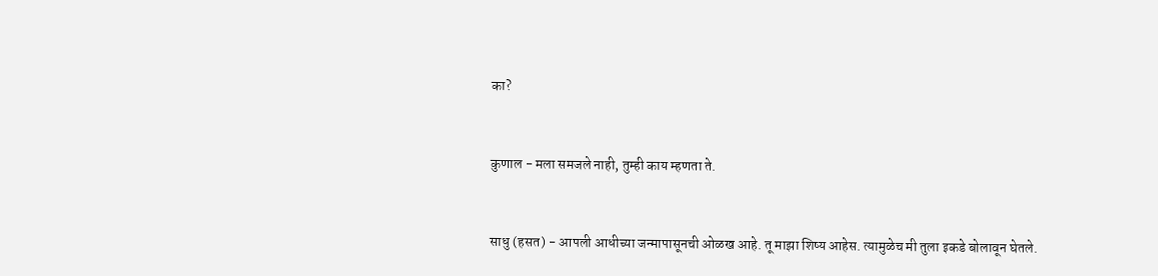का?


कुणाल - मला समजले नाही, तुम्ही काय म्हणता ते.


साधु (हसत) - आपली आधीच्या जन्मापासूनची ओळख आहे. तू माझा शिष्य आहेस. त्यामुळेच मी तुला इकडे बोलावून घेतले.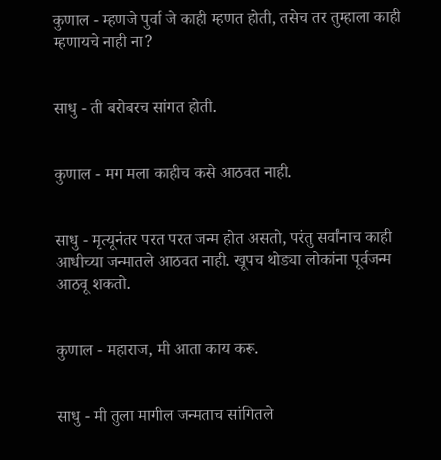कुणाल - म्हणजे पुर्वा जे काही म्हणत होती, तसेच तर तुम्हाला काही म्हणायचे नाही ना?


साधु - ती बरोबरच सांगत होती.


कुणाल - मग मला काहीच कसे आठवत नाही.


साधु - मृत्यूनंतर परत परत जन्म होत असतो, परंतु सर्वांनाच काही आधीच्या जन्मातले आठवत नाही. खूपच थोड्या लोकांना पूर्वजन्म आठवू शकतो.


कुणाल - महाराज, मी आता काय करू.


साधु - मी तुला मागील जन्मताच सांगितले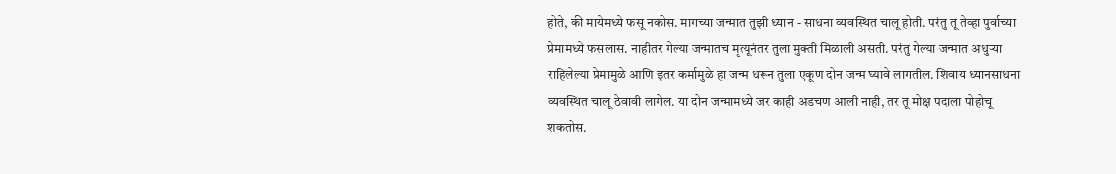होते, की मायेमध्ये फसू नकोस. मागच्या जन्मात तुझी ध्यान - साधना व्यवस्थित चालू होती. परंतु तू तेव्हा पुर्वाच्या  प्रेमामध्ये फसलास. नाहीतर गेल्या जन्मातच मृत्यूनंतर तुला मुक्ती मिळाली असती. परंतु गेल्या जन्मात अधुऱ्या राहिलेल्या प्रेमामुळे आणि इतर कर्मामुळे हा जन्म धरून तुला एकूण दोन जन्म घ्यावे लागतील. शिवाय ध्यानसाधना व्यवस्थित चालू ठेवावी लागेल. या दोन जन्मामध्ये जर काही अडचण आली नाही, तर तू मोक्ष पदाला पोहोचू शकतोस.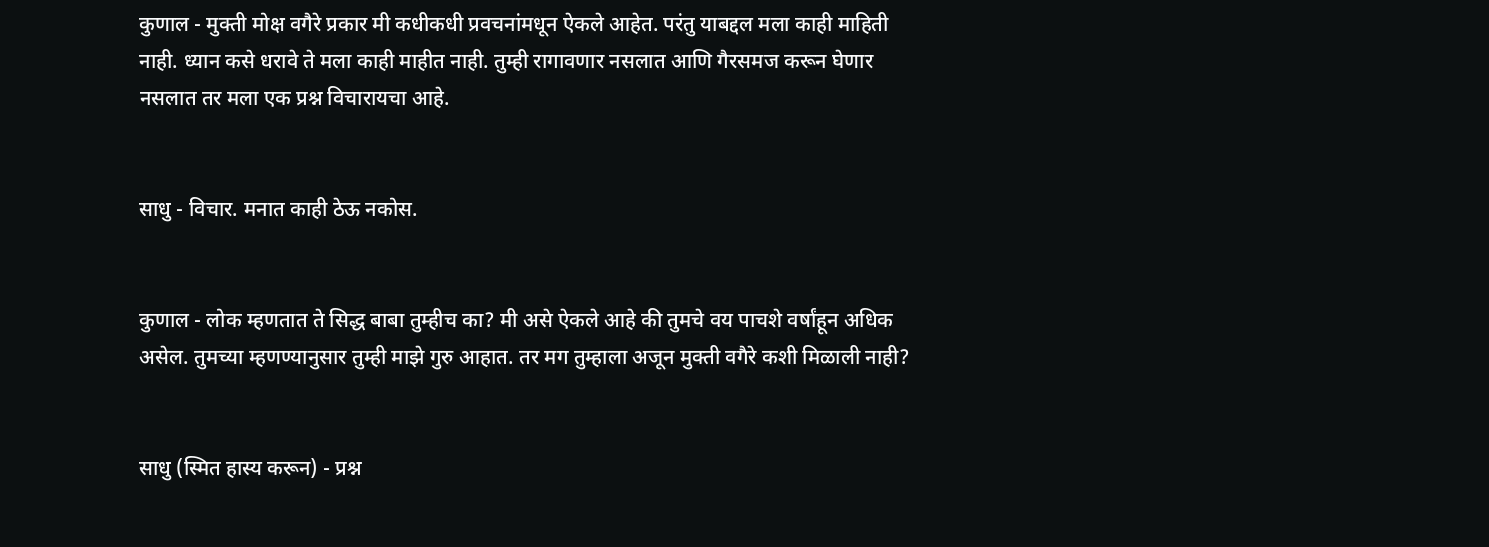कुणाल - मुक्ती मोक्ष वगैरे प्रकार मी कधीकधी प्रवचनांमधून ऐकले आहेत. परंतु याबद्दल मला काही माहिती नाही. ध्यान कसे धरावे ते मला काही माहीत नाही. तुम्ही रागावणार नसलात आणि गैरसमज करून घेणार नसलात तर मला एक प्रश्न विचारायचा आहे.


साधु - विचार. मनात काही ठेऊ नकोस.


कुणाल - लोक म्हणतात ते सिद्ध बाबा तुम्हीच का? मी असे ऐकले आहे की तुमचे वय पाचशे वर्षांहून अधिक असेल. तुमच्या म्हणण्यानुसार तुम्ही माझे गुरु आहात. तर मग तुम्हाला अजून मुक्ती वगैरे कशी मिळाली नाही?


साधु (स्मित हास्य करून) - प्रश्न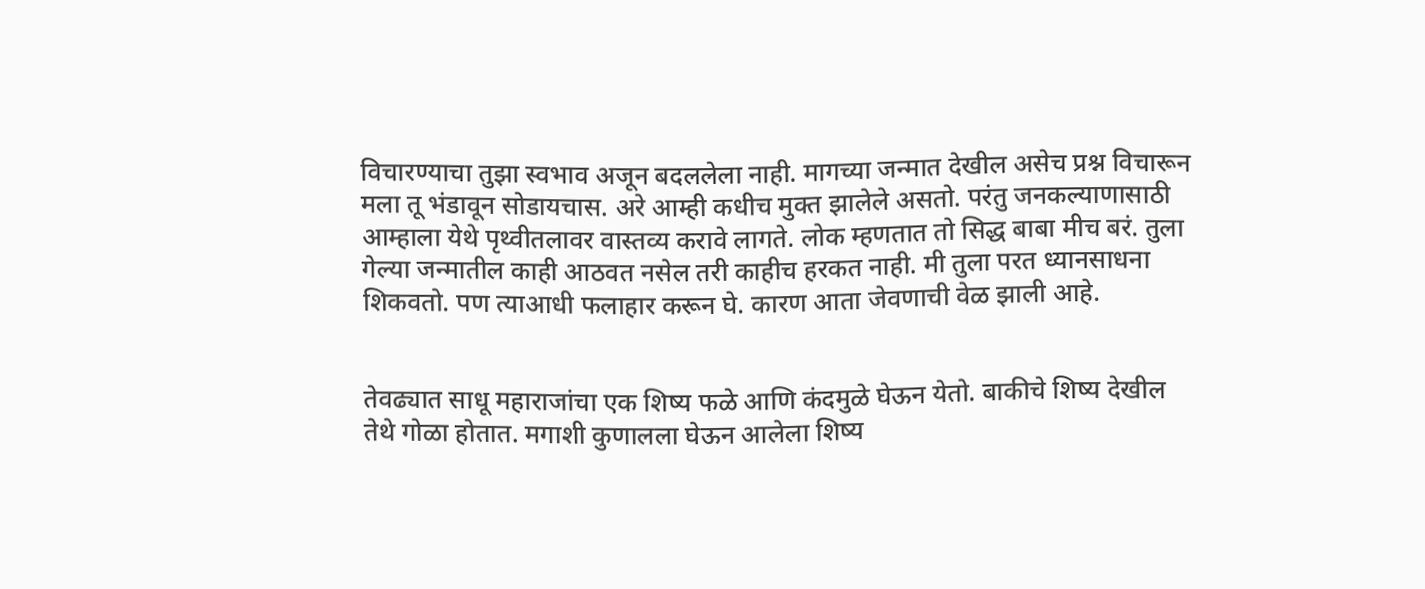विचारण्याचा तुझा स्वभाव अजून बदललेला नाही. मागच्या जन्मात देखील असेच प्रश्न विचारून मला तू भंडावून सोडायचास. अरे आम्ही कधीच मुक्त झालेले असतो. परंतु जनकल्याणासाठी आम्हाला येथे पृथ्वीतलावर वास्तव्य करावे लागते. लोक म्हणतात तो सिद्ध बाबा मीच बरं. तुला गेल्या जन्मातील काही आठवत नसेल तरी काहीच हरकत नाही. मी तुला परत ध्यानसाधना शिकवतो. पण त्याआधी फलाहार करून घे. कारण आता जेवणाची वेळ झाली आहे.


तेवढ्यात साधू महाराजांचा एक शिष्य फळे आणि कंदमुळे घेऊन येतो. बाकीचे शिष्य देखील तेथे गोळा होतात. मगाशी कुणालला घेऊन आलेला शिष्य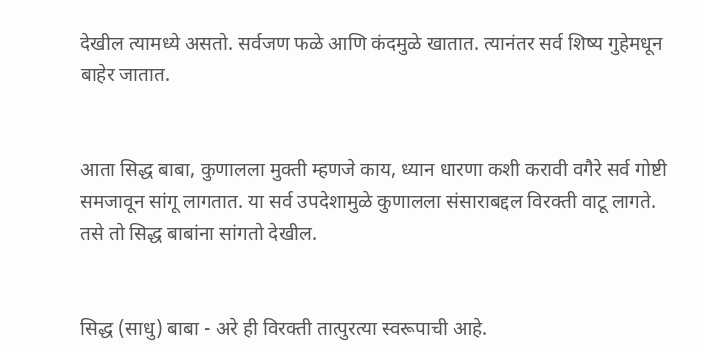देखील त्यामध्ये असतो. सर्वजण फळे आणि कंदमुळे खातात. त्यानंतर सर्व शिष्य गुहेमधून बाहेर जातात.


आता सिद्ध बाबा, कुणालला मुक्ती म्हणजे काय, ध्यान धारणा कशी करावी वगैरे सर्व गोष्टी समजावून सांगू लागतात. या सर्व उपदेशामुळे कुणालला संसाराबद्दल विरक्ती वाटू लागते. तसे तो सिद्ध बाबांना सांगतो देखील.


सिद्ध (साधु) बाबा - अरे ही विरक्ती तात्पुरत्या स्वरूपाची आहे.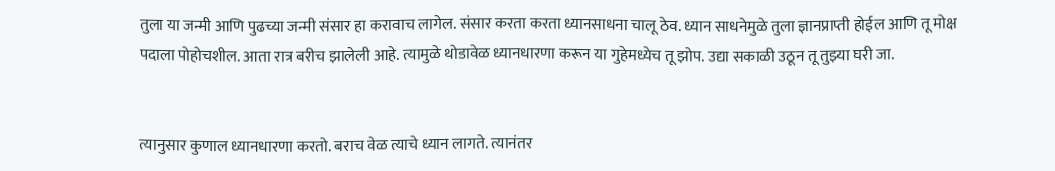तुला या जन्मी आणि पुढच्या जन्मी संसार हा करावाच लागेल. संसार करता करता ध्यानसाधना चालू ठेव. ध्यान साधनेमुळे तुला ज्ञानप्राप्ती होईल आणि तू मोक्ष पदाला पोहोचशील. आता रात्र बरीच झालेली आहे. त्यामुळे थोडावेळ ध्यानधारणा करून या गुहेमध्येच तू झोप. उद्या सकाळी उठून तू तुझ्या घरी जा.


त्यानुसार कुणाल ध्यानधारणा करतो. बराच वेळ त्याचे ध्यान लागते. त्यानंतर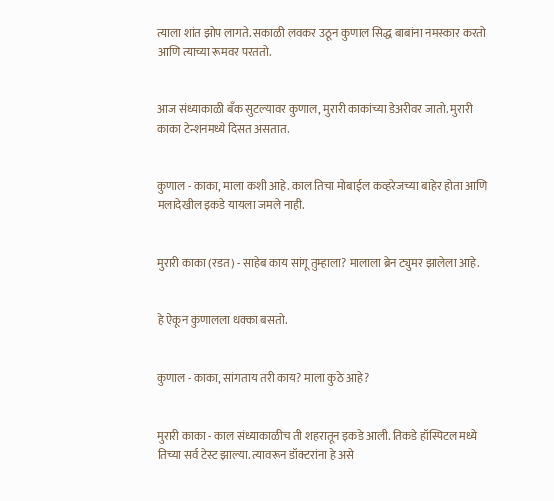त्याला शांत झोप लागते. सकाळी लवकर उठून कुणाल सिद्ध बाबांना नमस्कार करतो आणि त्याच्या रूमवर परततो.


आज संध्याकाळी बँक सुटल्यावर कुणाल, मुरारी काकांच्या डेअरीवर जातो. मुरारी काका टेन्शनमध्ये दिसत असतात.


कुणाल - काका, माला कशी आहे. काल तिचा मोबाईल कव्हरेजच्या बाहेर होता आणि मलादेखील इकडे यायला जमले नाही.


मुरारी काका (रडत) - साहेब काय सांगू तुम्हाला? मालाला ब्रेन ट्युमर झालेला आहे.


हे ऐकून कुणालला धक्का बसतो.


कुणाल - काका, सांगताय तरी काय? माला कुठे आहे?


मुरारी काका - काल संध्याकाळीच ती शहरातून इकडे आली. तिकडे हॉस्पिटल मध्ये तिच्या सर्व टेस्ट झाल्या. त्यावरून डॉक्टरांना हे असे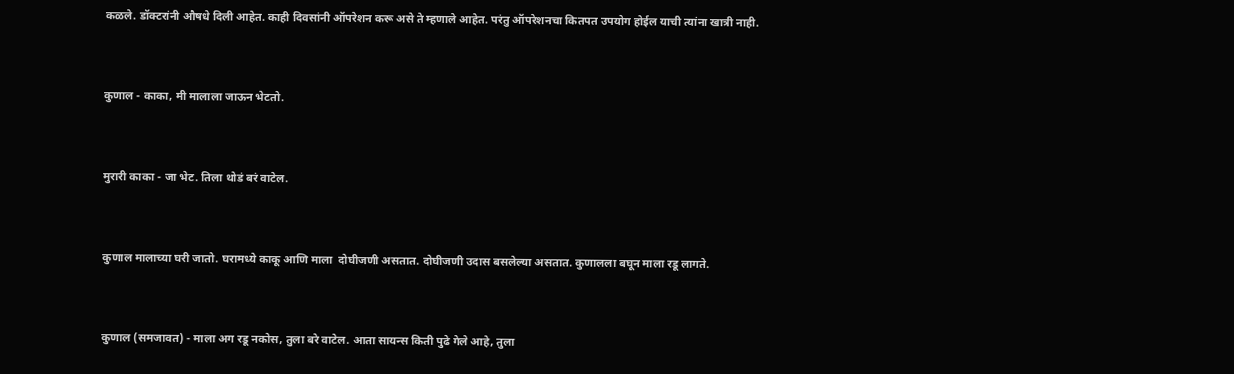कळले. डॉक्टरांनी औषधे दिली आहेत. काही दिवसांनी ऑपरेशन करू असे ते म्हणाले आहेत. परंतु ऑपरेशनचा कितपत उपयोग होईल याची त्यांना खात्री नाही.


कुणाल - काका, मी मालाला जाऊन भेटतो.


मुरारी काका - जा भेट. तिला थोडं बरं वाटेल.


कुणाल मालाच्या घरी जातो. घरामध्ये काकू आणि माला  दोघीजणी असतात. दोघीजणी उदास बसलेल्या असतात. कुणालला बघून माला रडू लागते.


कुणाल (समजावत) - माला अग रडू नकोस, तुला बरे वाटेल. आता सायन्स किती पुढे गेले आहे, तुला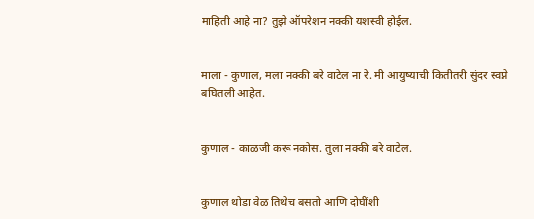माहिती आहे ना? तुझे ऑपरेशन नक्की यशस्वी होईल.


माला - कुणाल, मला नक्की बरे वाटेल ना रे. मी आयुष्याची कितीतरी सुंदर स्वप्ने बघितली आहेत.


कुणाल - काळजी करू नकोस. तुला नक्की बरे वाटेल.


कुणाल थोडा वेळ तिथेच बसतो आणि दोघींशी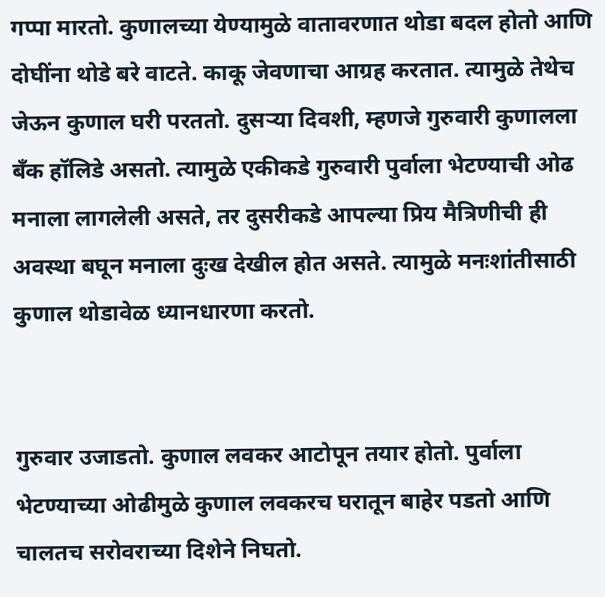गप्पा मारतो. कुणालच्या येण्यामुळे वातावरणात थोडा बदल होतो आणि दोघींना थोडे बरे वाटते. काकू जेवणाचा आग्रह करतात. त्यामुळे तेथेच जेऊन कुणाल घरी परततो. दुसऱ्या दिवशी, म्हणजे गुरुवारी कुणालला बँक हॉलिडे असतो. त्यामुळे एकीकडे गुरुवारी पुर्वाला भेटण्याची ओढ मनाला लागलेली असते, तर दुसरीकडे आपल्या प्रिय मैत्रिणीची ही अवस्था बघून मनाला दुःख देखील होत असते. त्यामुळे मनःशांतीसाठी कुणाल थोडावेळ ध्यानधारणा करतो.


गुरुवार उजाडतो. कुणाल लवकर आटोपून तयार होतो. पुर्वाला भेटण्याच्या ओढीमुळे कुणाल लवकरच घरातून बाहेर पडतो आणि चालतच सरोवराच्या दिशेने निघतो.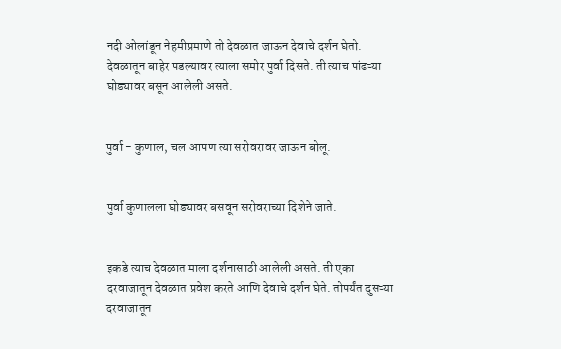नदी ओलांडून नेहमीप्रमाणे तो देवळात जाऊन देवाचे दर्शन घेतो. देवळातून बाहेर पडल्यावर त्याला समोर पुर्वा दिसते. ती त्याच पांढऱ्या घोड्यावर बसून आलेली असते.


पुर्वा - कुणाल, चल आपण त्या सरोवरावर जाऊन बोलू.


पुर्वा कुणालला घोड्यावर बसवून सरोवराच्या दिशेने जाते.


इकडे त्याच देवळात माला दर्शनासाठी आलेली असते. ती एका दरवाजातून देवळात प्रवेश करते आणि देवाचे दर्शन घेते. तोपर्यंत दुसऱ्या दरवाजातून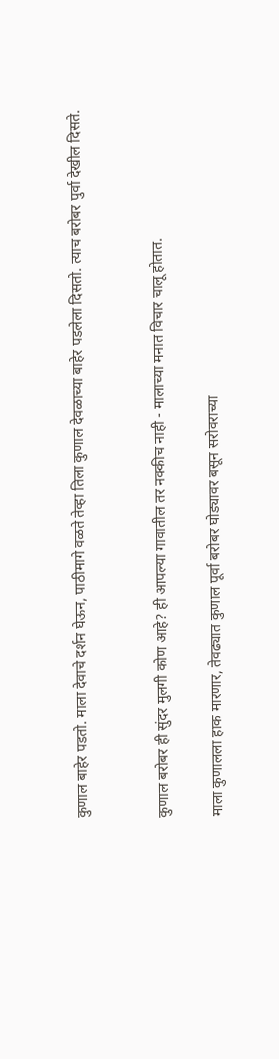कुणाल बाहेर पडतो. माला देवाचे दर्शन घेऊन, पाठीमागे वळते तेव्हा तिला कुणाल देवळाच्या बाहेर पडलेला दिसतो. त्याच बरोबर पुर्वा देखील दिसते.


कुणाल बरोबर ही सुंदर मुलगी कोण आहे? ही आपल्या गावातील तर नक्कीच नाही - मालाच्या मनात विचार चालू होतात.

माला कुणालला हाक मारणार, तेवढ्यात कुणाल पूर्वा बरोबर घोड्यावर बसून सरोवराच्या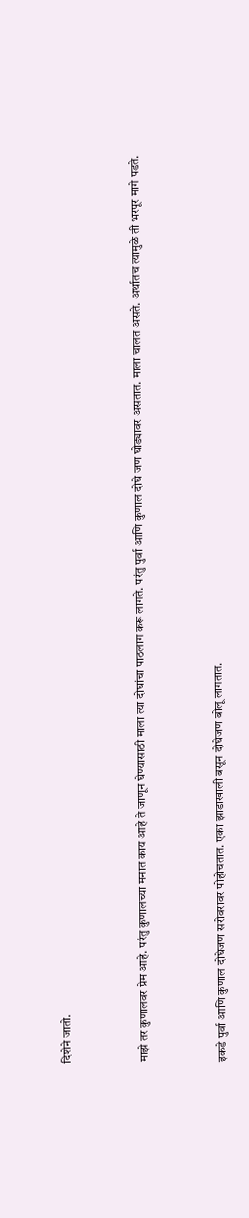दिशेने जातो.


माझे तर कुणालवर प्रेम आहे. परंतु कुणालच्या मनात काय आहे ते जाणून घेण्यासाठी माला त्या दोघांचा पाठलाग करू लागते. परंतु पुर्वा आणि कुणाल दोघे जण घोड्यावर असतात. माला चालत असते. अर्थातच त्यामुळे ती भरपूर मागे पडते.


इकडे पुर्वा आणि कुणाल दोघेजण सरोवरावर पोहोचतात. एका झाडाखाली बसून दोघेजण बोलू लागतात.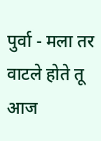पुर्वा - मला तर वाटले होते तू आज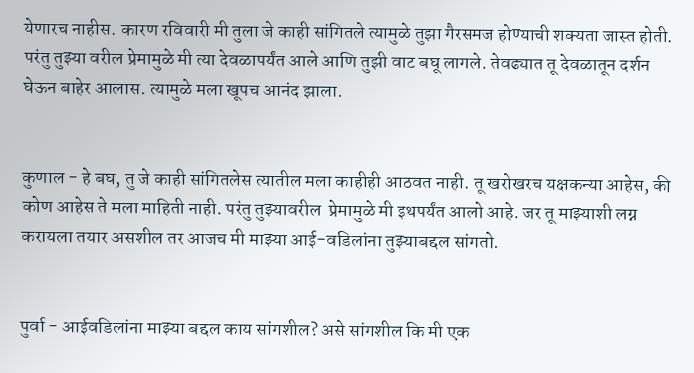येणारच नाहीस. कारण रविवारी मी तुला जे काही सांगितले त्यामुळे तुझा गैरसमज होण्याची शक्यता जास्त होती. परंतु तुझ्या वरील प्रेमामुळे मी त्या देवळापर्यंत आले आणि तुझी वाट बघू लागले. तेवढ्यात तू देवळातून दर्शन घेऊन बाहेर आलास. त्यामुळे मला खूपच आनंद झाला.


कुणाल - हे बघ, तु जे काही सांगितलेस त्यातील मला काहीही आठवत नाही. तू खरोखरच यक्षकन्या आहेस, की कोण आहेस ते मला माहिती नाही. परंतु तुझ्यावरील  प्रेमामुळे मी इथपर्यंत आलो आहे. जर तू माझ्याशी लग्न करायला तयार असशील तर आजच मी माझ्या आई-वडिलांना तुझ्याबद्दल सांगतो.


पुर्वा - आईवडिलांना माझ्या बद्दल काय सांगशील? असे सांगशील कि मी एक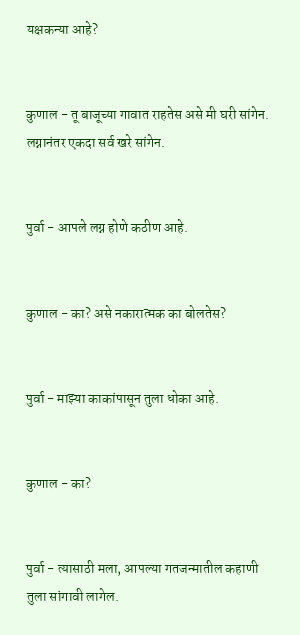यक्षकन्या आहे?


कुणाल - तू बाजूच्या गावात राहतेस असे मी घरी सांगेन. लग्नानंतर एकदा सर्व खरे सांगेन.


पुर्वा - आपले लग्न होणे कठीण आहे.


कुणाल - का? असे नकारात्मक का बोलतेस?


पुर्वा - माझ्या काकांपासून तुला धोका आहे.


कुणाल - का?


पुर्वा - त्यासाठी मला, आपल्या गतजन्मातील कहाणी  तुला सांगावी लागेल.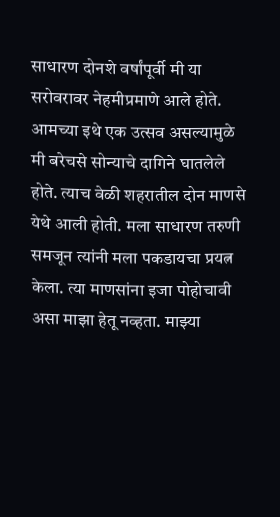साधारण दोनशे वर्षांपूर्वी मी या सरोवरावर नेहमीप्रमाणे आले होते. आमच्या इथे एक उत्सव असल्यामुळे मी बरेचसे सोन्याचे दागिने घातलेले होते. त्याच वेळी शहरातील दोन माणसे येथे आली होती. मला साधारण तरुणी समजून त्यांनी मला पकडायचा प्रयत्न केला. त्या माणसांना इजा पोहोचावी असा माझा हेतू नव्हता. माझ्या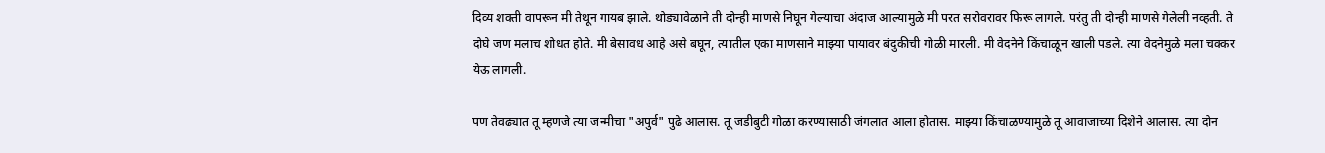दिव्य शक्ती वापरून मी तेथून गायब झाले. थोड्यावेळाने ती दोन्ही माणसे निघून गेल्याचा अंदाज आल्यामुळे मी परत सरोवरावर फिरू लागले. परंतु ती दोन्ही माणसे गेलेली नव्हती. ते दोघे जण मलाच शोधत होते. मी बेसावध आहे असे बघून, त्यातील एका माणसाने माझ्या पायावर बंदुकीची गोळी मारली. मी वेदनेने किंचाळून खाली पडले. त्या वेदनेमुळे मला चक्कर येऊ लागली.

पण तेवढ्यात तू म्हणजे त्या जन्मीचा "अपुर्व" पुढे आलास. तू जडीबुटी गोळा करण्यासाठी जंगलात आला होतास. माझ्या किंचाळण्यामुळे तू आवाजाच्या दिशेने आलास. त्या दोन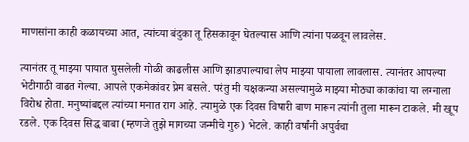माणसांना काही कळायच्या आत, त्यांच्या बंदुका तू हिसकावून घेतल्यास आणि त्यांना पळवून लावलेस.

त्यानंतर तू माझ्या पायात घुसलेली गोळी काढलीस आणि झाडपाल्याचा लेप माझ्या पायाला लावलास. त्यानंतर आपल्या भेटीगाठी वाढत गेल्या. आपले एकमेकांवर प्रेम बसले. परंतु मी यक्षकन्या असल्यामुळे माझ्या मोठ्या काकांचा या लग्नाला विरोध होता. मनुष्यांबद्दल त्यांच्या मनात राग आहे. त्यामुळे एक दिवस विषारी बाण मारून त्यांनी तुला मारून टाकले. मी खूप रडले. एक दिवस सिद्ध बाबा (म्हणजे तुझे मागच्या जन्मीचे गुरु) भेटले. काही वर्षांनी अपुर्वचा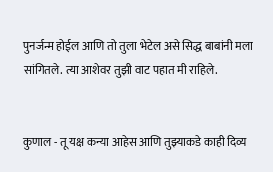पुनर्जन्म होईल आणि तो तुला भेटेल असे सिद्ध बाबांनी मला सांगितले. त्या आशेवर तुझी वाट पहात मी राहिले.


कुणाल - तू यक्ष कन्या आहेस आणि तुझ्याकडे काही दिव्य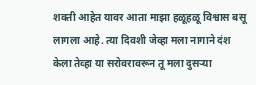शक्ती आहेत यावर आता माझा हळूहळू विश्वास बसू लागला आहे. त्या दिवशी जेव्हा मला नागाने दंश केला तेव्हा या सरोवरावरून तू मला दुसऱ्या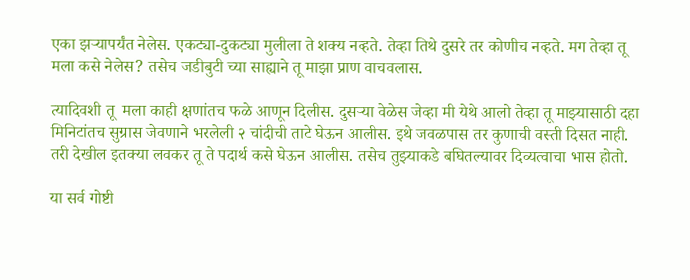एका झऱ्यापर्यंत नेलेस. एकट्या-दुकट्या मुलीला ते शक्य नव्हते. तेव्हा तिथे दुसरे तर कोणीच नव्हते. मग तेव्हा तू मला कसे नेलेस? तसेच जडीबुटी च्या साह्याने तू माझा प्राण वाचवलास.

त्यादिवशी तू  मला काही क्षणांतच फळे आणून दिलीस. दुसऱ्या वेळेस जेव्हा मी येथे आलो तेव्हा तू माझ्यासाठी दहा मिनिटांतच सुग्रास जेवणाने भरलेली २ चांदीची ताटे घेऊन आलीस. इथे जवळपास तर कुणाची वस्ती दिसत नाही. तरी देखील इतक्या लवकर तू ते पदार्थ कसे घेऊन आलीस. तसेच तुझ्याकडे बघितल्यावर दिव्यत्वाचा भास होतो.

या सर्व गोष्टी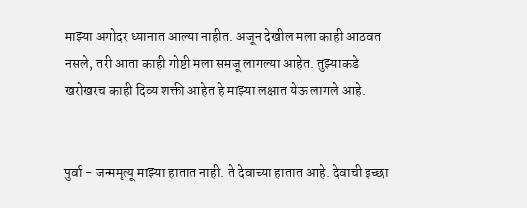माझ्या अगोदर ध्यानात आल्या नाहीत. अजून देखील मला काही आठवत नसले, तरी आता काही गोष्टी मला समजू लागल्या आहेत. तुझ्याकडे खरोखरच काही दिव्य शक्ती आहेत हे माझ्या लक्षात येऊ लागले आहे.


पुर्वा - जन्ममृत्यू माझ्या हातात नाही. ते देवाच्या हातात आहे. देवाची इच्छा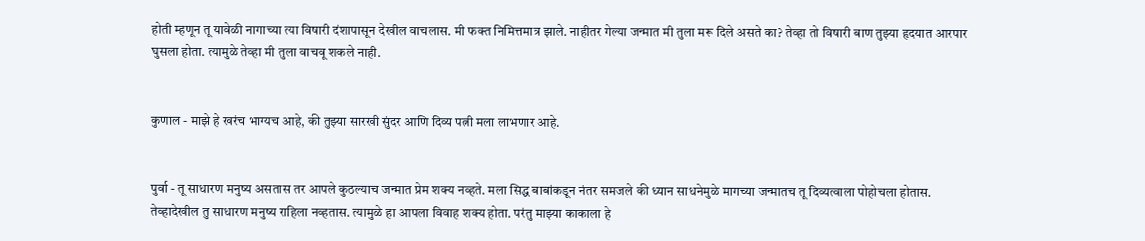होती म्हणून तू यावेळी नागाच्या त्या विषारी दंशापासून देखील वाचलास. मी फक्त निमित्तमात्र झाले. नाहीतर गेल्या जन्मात मी तुला मरू दिले असते का? तेव्हा तो विषारी बाण तुझ्या हृदयात आरपार घुसला होता. त्यामुळे तेव्हा मी तुला वाचवू शकले नाही.


कुणाल - माझे हे खरंच भाग्यच आहे, की तुझ्या सारखी सुंदर आणि दिव्य पत्नी मला लाभणार आहे.


पुर्वा - तू साधारण मनुष्य असतास तर आपले कुठल्याच जन्मात प्रेम शक्य नव्हते. मला सिद्ध बाबांकडून नंतर समजले की ध्यान साधनेमुळे मागच्या जन्मातच तू दिव्यत्वाला पोहोचला होतास. तेव्हादेखील तु साधारण मनुष्य राहिला नव्हतास. त्यामुळे हा आपला विवाह शक्य होता. परंतु माझ्या काकाला हे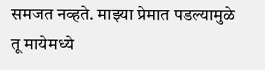समजत नव्हते. माझ्या प्रेमात पडल्यामुळे तू मायेमध्ये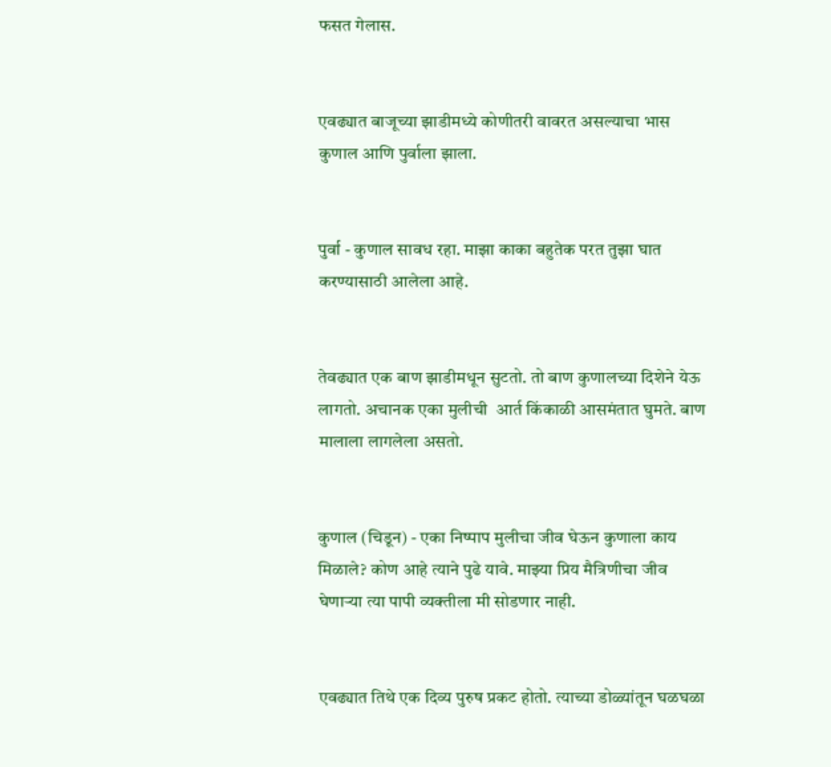फसत गेलास.


एवढ्यात बाजूच्या झाडीमध्ये कोणीतरी वावरत असल्याचा भास कुणाल आणि पुर्वाला झाला.


पुर्वा - कुणाल सावध रहा. माझा काका बहुतेक परत तुझा घात करण्यासाठी आलेला आहे.


तेवढ्यात एक बाण झाडीमधून सुटतो. तो बाण कुणालच्या दिशेने येऊ लागतो. अचानक एका मुलीची  आर्त किंकाळी आसमंतात घुमते. बाण मालाला लागलेला असतो.


कुणाल (चिडून) - एका निष्पाप मुलीचा जीव घेऊन कुणाला काय मिळाले? कोण आहे त्याने पुढे यावे. माझ्या प्रिय मैत्रिणीचा जीव घेणाऱ्या त्या पापी व्यक्तीला मी सोडणार नाही.


एवढ्यात तिथे एक दिव्य पुरुष प्रकट होतो. त्याच्या डोळ्यांतून घळघळा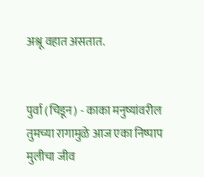अश्रू वहात असतात.


पुर्वा (चिडून) - काका मनुष्यांवरील तुमच्या रागामुळे आज एका निष्पाप मुलीचा जीव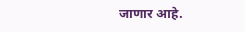जाणार आहे.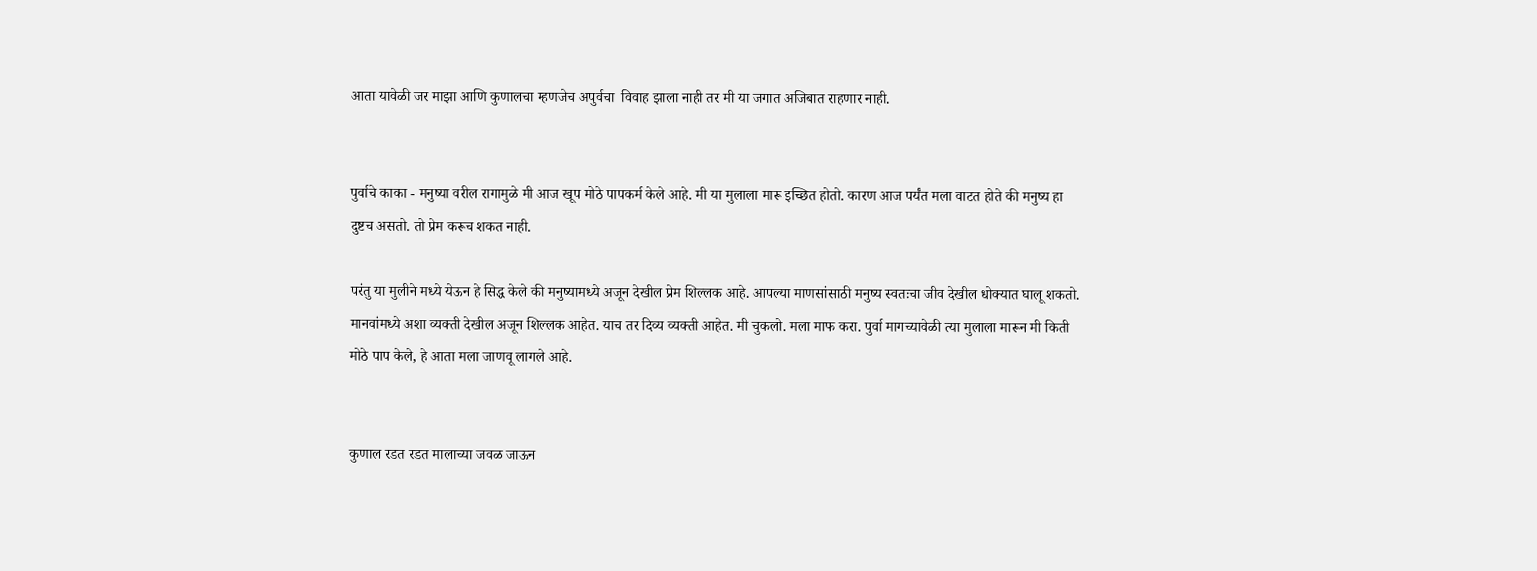आता यावेळी जर माझा आणि कुणालचा म्हणजेच अपुर्वचा  विवाह झाला नाही तर मी या जगात अजिबात राहणार नाही.


पुर्वाचे काका - मनुष्या वरील रागामुळे मी आज खूप मोठे पापकर्म केले आहे. मी या मुलाला मारू इच्छित होतो. कारण आज पर्यंत मला वाटत होते की मनुष्य हा दुष्टच असतो. तो प्रेम करूच शकत नाही.

परंतु या मुलीने मध्ये येऊन हे सिद्ध केले की मनुष्यामध्ये अजून देखील प्रेम शिल्लक आहे. आपल्या माणसांसाठी मनुष्य स्वतःचा जीव देखील धोक्यात घालू शकतो. मानवांमध्ये अशा व्यक्ती देखील अजून शिल्लक आहेत. याच तर दिव्य व्यक्ती आहेत. मी चुकलो. मला माफ करा. पुर्वा मागच्यावेळी त्या मुलाला मारून मी किती मोठे पाप केले, हे आता मला जाणवू लागले आहे.


कुणाल रडत रडत मालाच्या जवळ जाऊन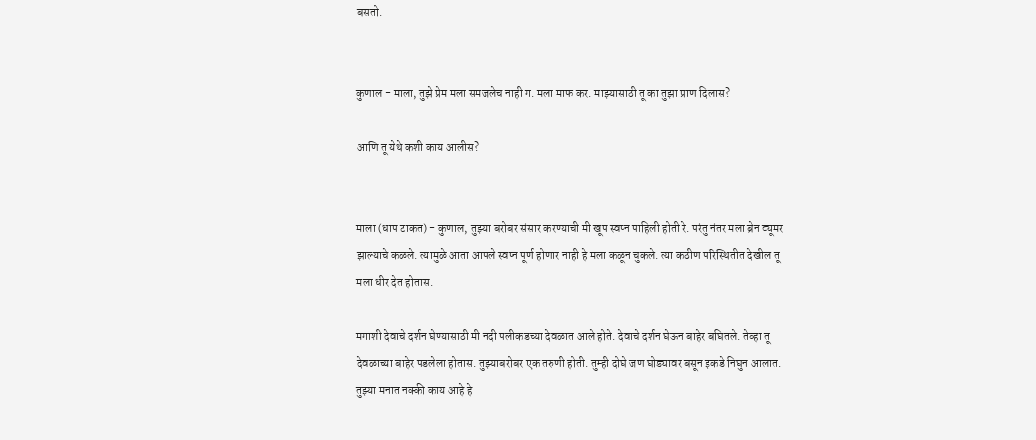बसतो.


कुणाल - माला, तुझे प्रेम मला समजलेच नाही ग. मला माफ कर. माझ्यासाठी तू का तुझा प्राण दिलास?

आणि तू येथे कशी काय आलीस?


माला (धाप टाकत) - कुणाल, तुझ्या बरोबर संसार करण्याची मी खूप स्वप्न पाहिली होती रे. परंतु नंतर मला ब्रेन ट्यूमर झाल्याचे कळले. त्यामुळे आता आपले स्वप्न पूर्ण होणार नाही हे मला कळून चुकले. त्या कठीण परिस्थितीत देखील तू मला धीर देत होतास.

मगाशी देवाचे दर्शन घेण्यासाठी मी नदी पलीकडच्या देवळात आले होते. देवाचे दर्शन घेऊन बाहेर बघितले. तेव्हा तू देवळाच्या बाहेर पडलेला होतास. तुझ्याबरोबर एक तरुणी होती. तुम्ही दोघे जण घोड्यावर बसून इकडे निघुन आलात. तुझ्या मनात नक्की काय आहे हे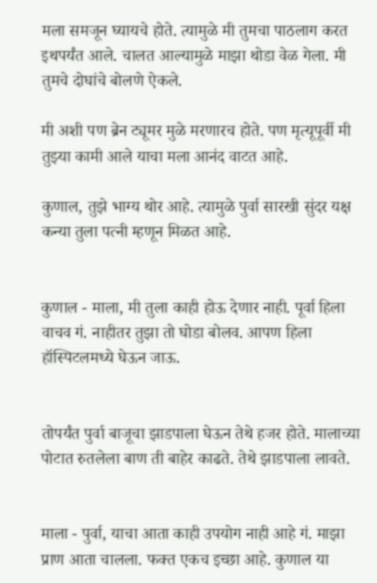मला समजून घ्यायचे होते. त्यामुळे मी तुमचा पाठलाग करत इथपर्यंत आले. चालत आल्यामुळे माझा थोडा वेळ गेला. मी तुमचे दोघांचे बोलणे ऐकले.

मी अशी पण ब्रेन ट्यूमर मुळे मरणारच होते. पण मृत्यूपूर्वी मी तुझ्या कामी आले याचा मला आनंद वाटत आहे.

कुणाल, तुझे भाग्य थोर आहे. त्यामुळे पुर्वा सारखी सुंदर यक्ष कन्या तुला पत्नी म्हणून मिळत आहे.


कुणाल - माला, मी तुला काही होऊ देणार नाही. पूर्वा हिला वाचव गं. नाहीतर तुझा तो घोडा बोलव. आपण हिला हॉस्पिटलमध्ये घेऊन जाऊ.


तोपर्यंत पुर्वा बाजूचा झाडपाला घेऊन तेथे हजर होते. मालाच्या पोटात रुतलेला बाण ती बाहेर काढते. तेथे झाडपाला लावते.


माला - पुर्वा, याचा आता काही उपयोग नाही आहे गं. माझा प्राण आता चालला. फक्त एकच इच्छा आहे. कुणाल या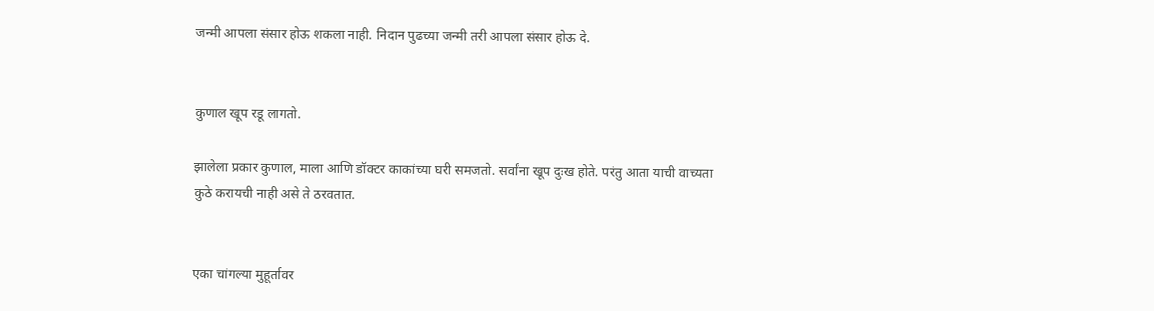जन्मी आपला संसार होऊ शकला नाही. निदान पुढच्या जन्मी तरी आपला संसार होऊ दे.


कुणाल खूप रडू लागतो.

झालेला प्रकार कुणाल, माला आणि डॉक्टर काकांच्या घरी समजतो. सर्वांना खूप दुःख होते. परंतु आता याची वाच्यता कुठे करायची नाही असे ते ठरवतात.


एका चांगल्या मुहूर्तावर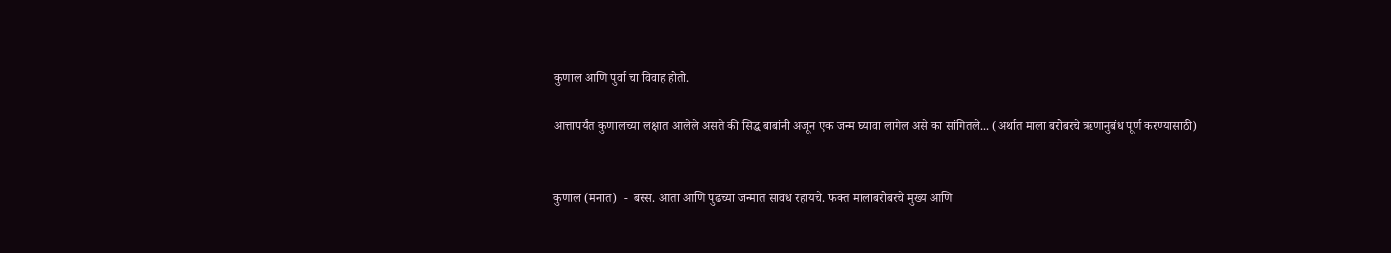कुणाल आणि पुर्वा चा विवाह होतो.

आत्तापर्यंत कुणालच्या लक्षात आलेले असते की सिद्ध बाबांनी अजून एक जन्म घ्यावा लागेल असे का सांगितले... (अर्थात माला बरोबरचे ऋणानुबंध पूर्ण करण्यासाठी)


कुणाल (मनात)  -  बस्स. आता आणि पुढच्या जन्मात सावध रहायचे. फक्त मालाबरोबरचे मुख्य आणि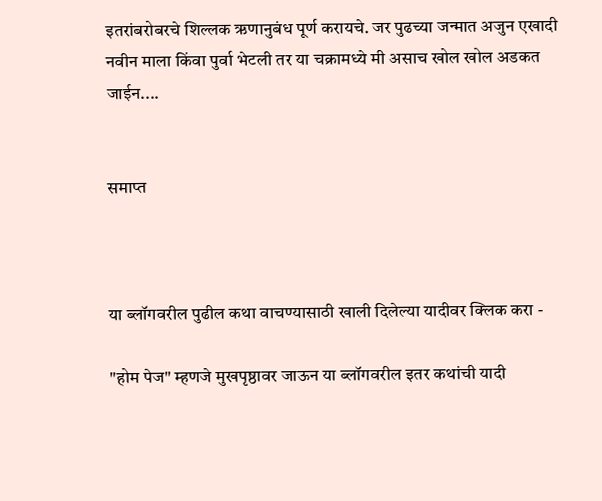इतरांबरोबरचे शिल्लक ऋणानुबंध पूर्ण करायचे. जर पुढच्या जन्मात अजुन एखादी नवीन माला किंवा पुर्वा भेटली तर या चक्रामध्ये मी असाच खोल खोल अडकत जाईन....


समाप्त



या ब्लॉगवरील पुढील कथा वाचण्यासाठी खाली दिलेल्या यादीवर क्लिक करा -

"होम पेज" म्हणजे मुखपृष्ठावर जाऊन या ब्लॉगवरील इतर कथांची यादी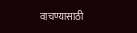वाचण्यासाठी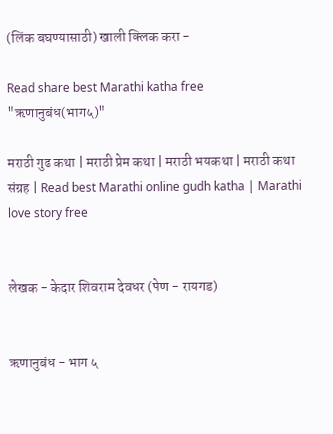(लिंक बघण्यासाठी) खाली क्लिक करा -

Read share best Marathi katha free "ऋणानुबंध(भाग५)"

मराठी गुढ कथा | मराठी प्रेम कथा | मराठी भयकथा | मराठी कथा संग्रह | Read best Marathi online gudh katha | Marathi love story free


लेखक - केदार शिवराम देवधर (पेण - रायगड)


ऋणानुबंध - भाग ५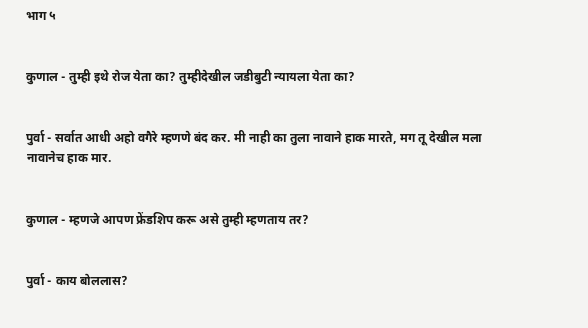भाग ५


कुणाल - तुम्ही इथे रोज येता का? तुम्हीदेखील जडीबुटी न्यायला येता का?


पुर्वा - सर्वात आधी अहो वगैरे म्हणणे बंद कर. मी नाही का तुला नावाने हाक मारते, मग तू देखील मला नावानेच हाक मार.


कुणाल - म्हणजे आपण फ्रेंडशिप करू असे तुम्ही म्हणताय तर?


पुर्वा - काय बोललास?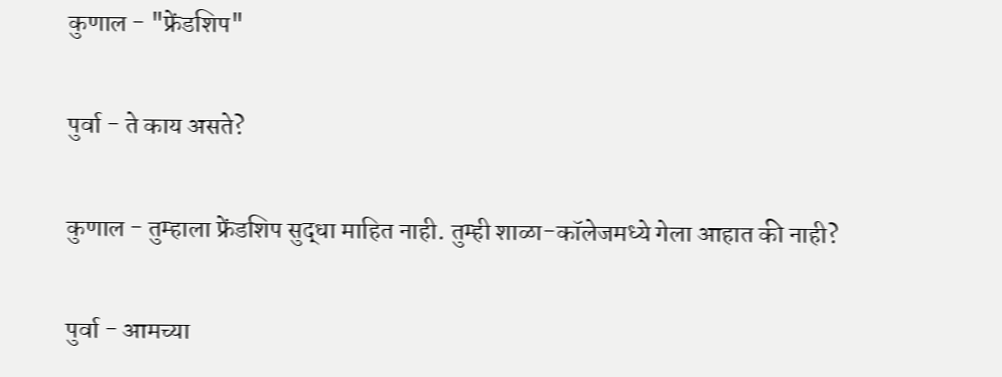कुणाल - "फ्रेंडशिप"


पुर्वा - ते काय असते?


कुणाल - तुम्हाला फ्रेंडशिप सुद्धा माहित नाही. तुम्ही शाळा-कॉलेजमध्ये गेला आहात की नाही?


पुर्वा - आमच्या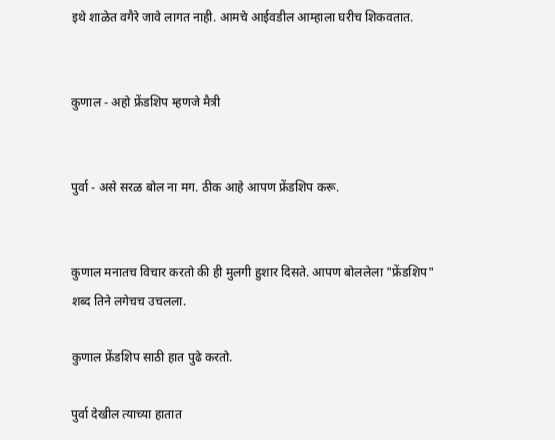इथे शाळेत वगैरे जावे लागत नाही. आमचे आईवडील आम्हाला घरीच शिकवतात.


कुणाल - अहो फ्रेंडशिप म्हणजे मैत्री


पुर्वा - असे सरळ बोल ना मग. ठीक आहे आपण फ्रेंडशिप करू.


कुणाल मनातच विचार करतो की ही मुलगी हुशार दिसते. आपण बोललेला "फ्रेंडशिप" शब्द तिने लगेचच उचलला.

कुणाल फ्रेंडशिप साठी हात पुढे करतो.

पुर्वा देखील त्याच्या हातात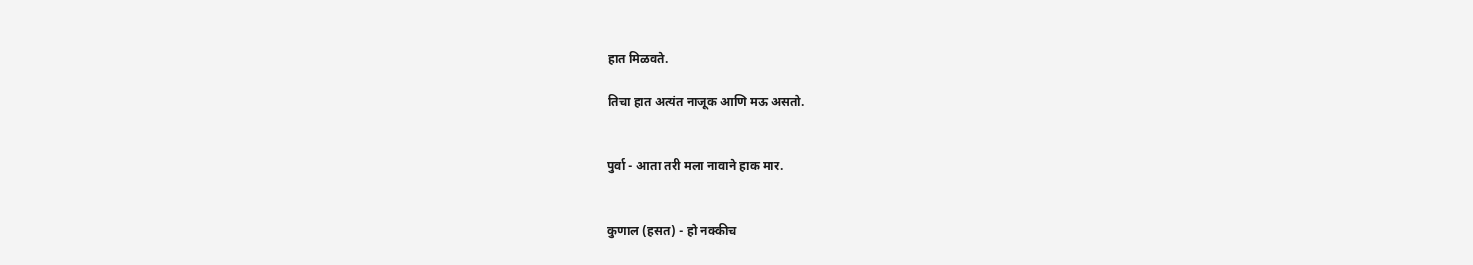हात मिळवते.

तिचा हात अत्यंत नाजूक आणि मऊ असतो.


पुर्वा - आता तरी मला नावाने हाक मार.


कुणाल (हसत) - हो नक्कीच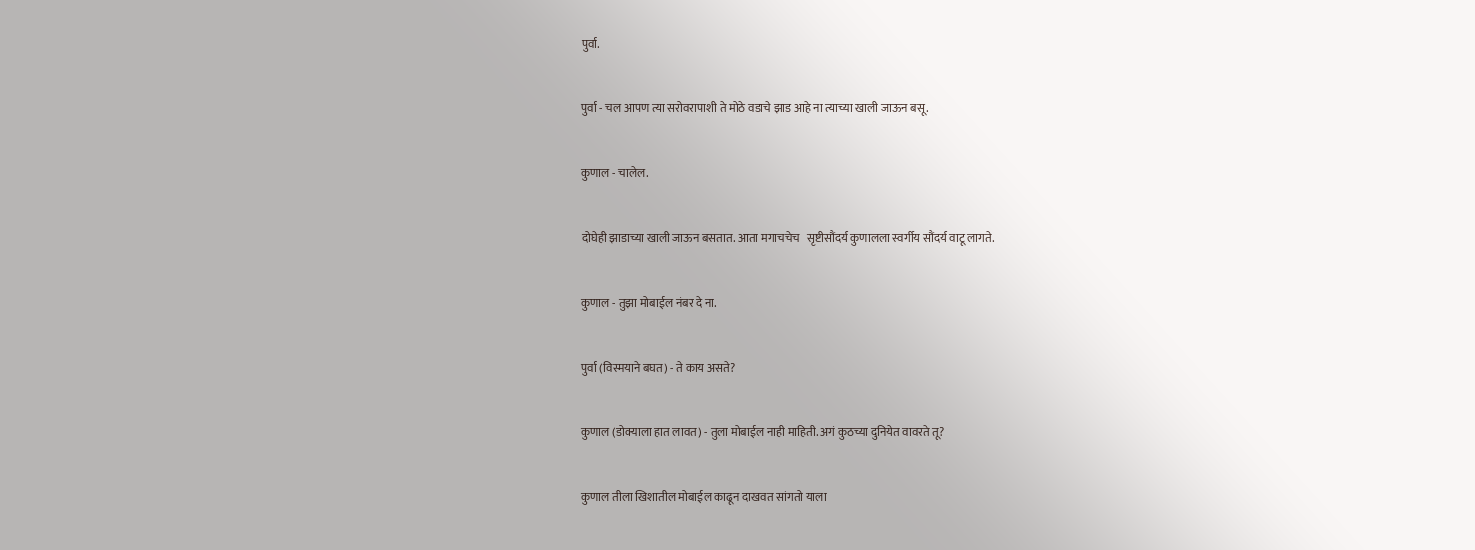पुर्वा.


पुर्वा - चल आपण त्या सरोवरापाशी ते मोठे वडाचे झाड आहे ना त्याच्या खाली जाऊन बसू.


कुणाल - चालेल.


दोघेही झाडाच्या खाली जाऊन बसतात. आता मगाचचेच   सृष्टीसौंदर्य कुणालला स्वर्गीय सौंदर्य वाटू लागते.


कुणाल - तुझा मोबाईल नंबर दे ना.


पुर्वा (विस्मयाने बघत) - ते काय असते?


कुणाल (डोक्याला हात लावत) - तुला मोबाईल नाही माहिती. अगं कुठच्या दुनियेत वावरते तू?


कुणाल तीला खिशातील मोबाईल काढून दाखवत सांगतो याला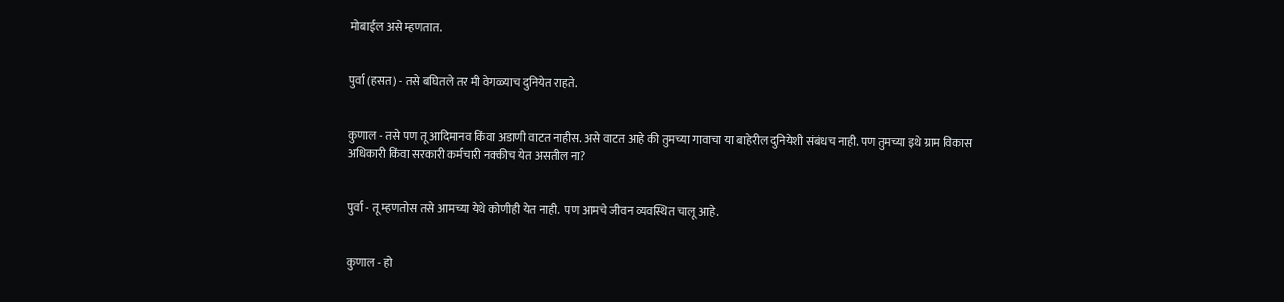मोबाईल असे म्हणतात.


पुर्वा (हसत) - तसे बघितले तर मी वेगळ्याच दुनियेत राहते.


कुणाल - तसे पण तू आदिमानव किंवा अडाणी वाटत नाहीस. असे वाटत आहे की तुमच्या गावाचा या बाहेरील दुनियेशी संबंधच नाही. पण तुमच्या इथे ग्राम विकास अधिकारी किंवा सरकारी कर्मचारी नक्कीच येत असतील ना?


पुर्वा - तू म्हणतोस तसे आमच्या येथे कोणीही येत नाही.  पण आमचे जीवन व्यवस्थित चालू आहे.


कुणाल - हो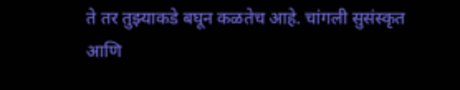ते तर तुझ्याकडे बघून कळतेच आहे. चांगली सुसंस्कृत आणि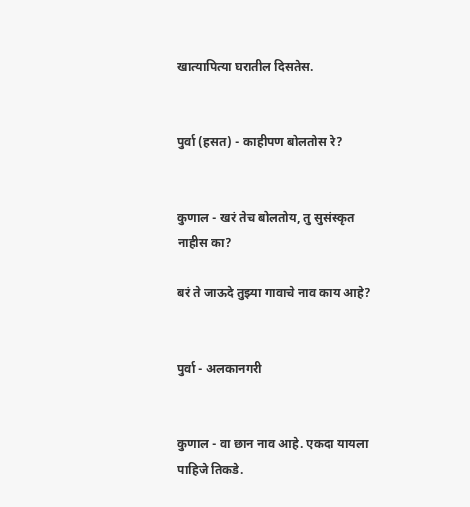खात्यापित्या घरातील दिसतेस.


पुर्वा (हसत) - काहीपण बोलतोस रे?


कुणाल - खरं तेच बोलतोय, तु सुसंस्कृत नाहीस का?

बरं ते जाऊदे तुझ्या गावाचे नाव काय आहे?


पुर्वा - अलकानगरी


कुणाल - वा छान नाव आहे. एकदा यायला पाहिजे तिकडे.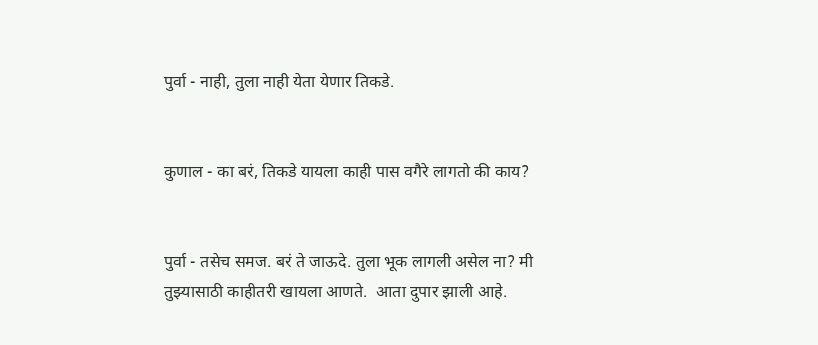पुर्वा - नाही, तुला नाही येता येणार तिकडे.


कुणाल - का बरं, तिकडे यायला काही पास वगैरे लागतो की काय?


पुर्वा - तसेच समज. बरं ते जाऊदे. तुला भूक लागली असेल ना? मी तुझ्यासाठी काहीतरी खायला आणते.  आता दुपार झाली आहे.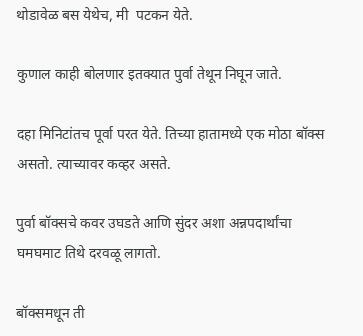थोडावेळ बस येथेच, मी  पटकन येते.

कुणाल काही बोलणार इतक्यात पुर्वा तेथून निघून जाते.

दहा मिनिटांतच पूर्वा परत येते. तिच्या हातामध्ये एक मोठा बॉक्स असतो. त्याच्यावर कव्हर असते.

पुर्वा बॉक्सचे कवर उघडते आणि सुंदर अशा अन्नपदार्थांचा घमघमाट तिथे दरवळू लागतो.

बॉक्समधून ती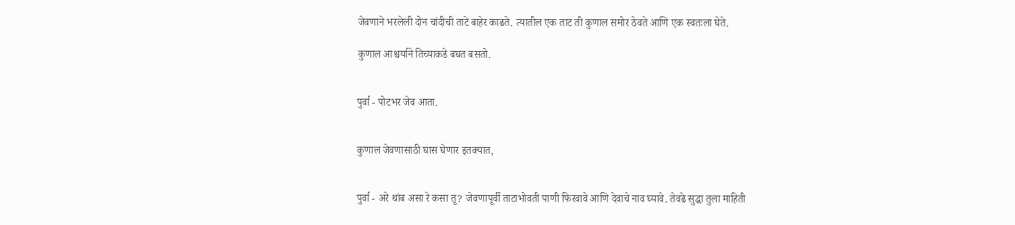जेवणाने भरलेली दोन चांदीची ताटे बाहेर काढते. त्यातील एक ताट ती कुणाल समोर ठेवते आणि एक स्वतःला घेते.

कुणाल आश्चर्याने तिच्याकडे बघत बसतो.


पुर्वा - पोटभर जेव आता.


कुणाल जेवणासाठी घास घेणार इतक्यात,


पुर्वा - अरे थांब असा रे कसा तू? जेवणापूर्वी ताटाभोवती पाणी फिरवावे आणि देवाचे नाव घ्यावे. तेवढे सुद्धा तुला माहिती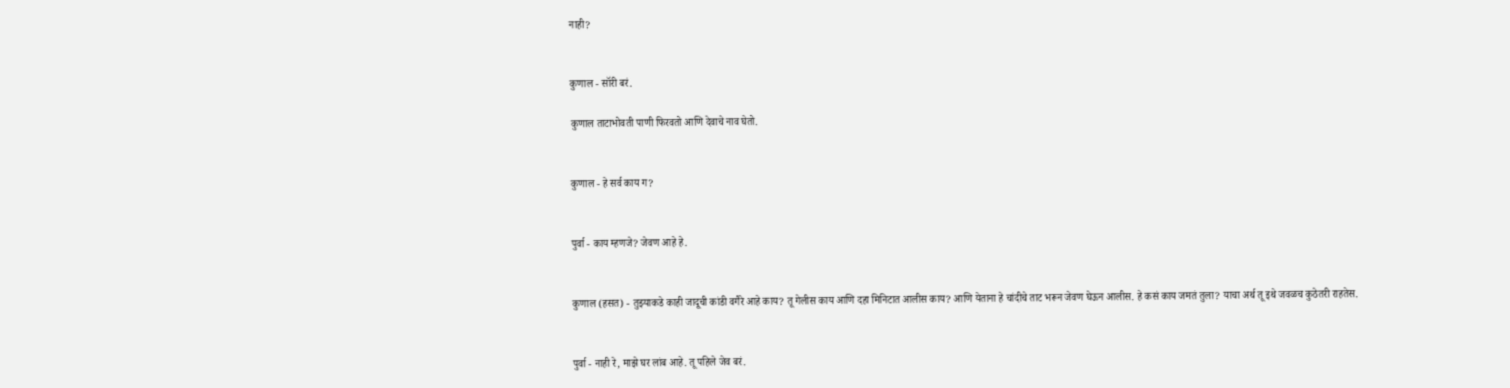नाही?


कुणाल - सॉरी बरं.

कुणाल ताटाभोवती पाणी फिरवतो आणि देवाचे नाव घेतो.


कुणाल - हे सर्व काय ग?


पुर्वा - काय म्हणजे? जेवण आहे हे.


कुणाल (हसत) - तुझ्याकडे काही जादूची कांडी वगैरे आहे काय? तू गेलीस काय आणि दहा मिनिटात आलीस काय? आणि येताना हे चांदीचे ताट भरून जेवण घेऊन आलीस. हे कसं काय जमतं तुला? याचा अर्थ तू इथे जवळच कुठेतरी राहतेस.


पुर्वा - नाही रे, माझे घर लांब आहे. तू पहिले जेव बरं.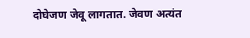दोघेजण जेवू लागतात. जेवण अत्यंत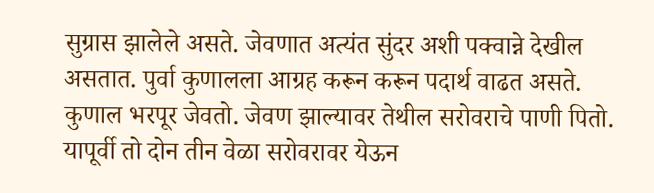सुग्रास झालेले असते. जेवणात अत्यंत सुंदर अशी पक्वान्ने देखील असतात. पुर्वा कुणालला आग्रह करून करून पदार्थ वाढत असते. कुणाल भरपूर जेवतो. जेवण झाल्यावर तेथील सरोवराचे पाणी पितो. यापूर्वी तो दोन तीन वेळा सरोवरावर येऊन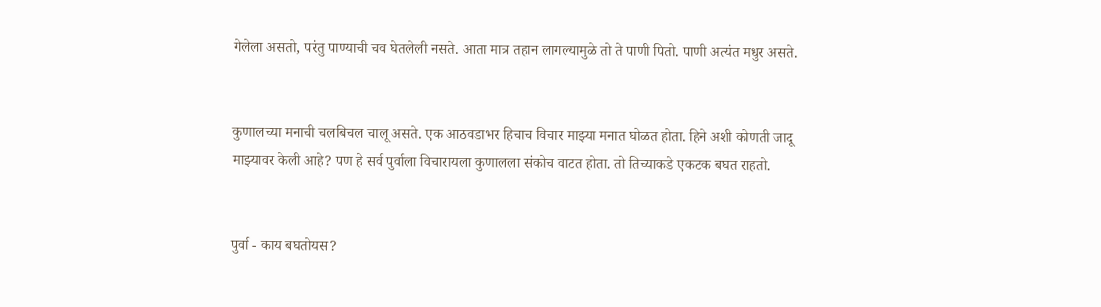गेलेला असतो, परंतु पाण्याची चव घेतलेली नसते. आता मात्र तहान लागल्यामुळे तो ते पाणी पितो. पाणी अत्यंत मधुर असते.


कुणालच्या मनाची चलबिचल चालू असते. एक आठवडाभर हिचाच विचार माझ्या मनात घोळत होता. हिने अशी कोणती जादू माझ्यावर केली आहे? पण हे सर्व पुर्वाला विचारायला कुणालला संकोच वाटत होता. तो तिच्याकडे एकटक बघत राहतो.


पुर्वा - काय बघतोयस?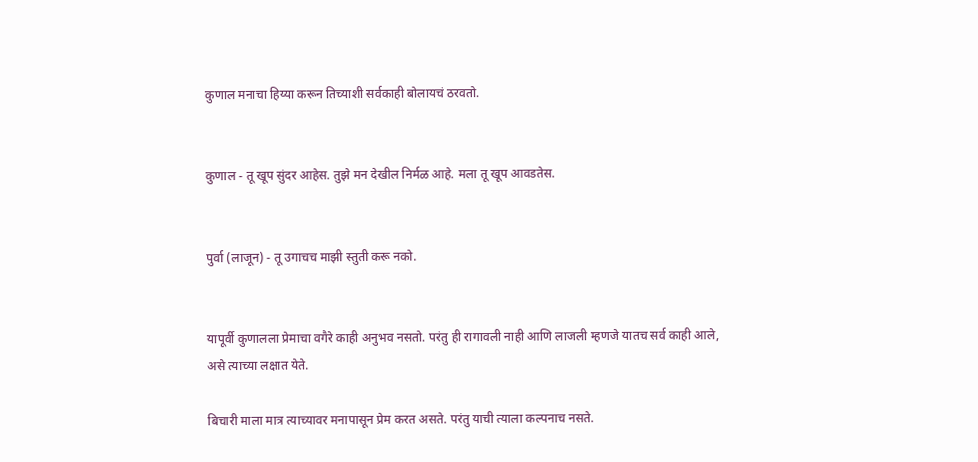कुणाल मनाचा हिय्या करून तिच्याशी सर्वकाही बोलायचं ठरवतो.


कुणाल - तू खूप सुंदर आहेस. तुझे मन देखील निर्मळ आहे. मला तू खूप आवडतेस.


पुर्वा (लाजून) - तू उगाचच माझी स्तुती करू नको.


यापूर्वी कुणालला प्रेमाचा वगैरे काही अनुभव नसतो. परंतु ही रागावली नाही आणि लाजली म्हणजे यातच सर्व काही आले, असे त्याच्या लक्षात येते.

बिचारी माला मात्र त्याच्यावर मनापासून प्रेम करत असते. परंतु याची त्याला कल्पनाच नसते.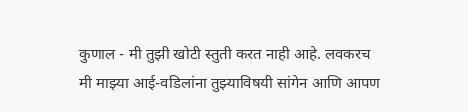कुणाल - मी तुझी खोटी स्तुती करत नाही आहे. लवकरच मी माझ्या आई-वडिलांना तुझ्याविषयी सांगेन आणि आपण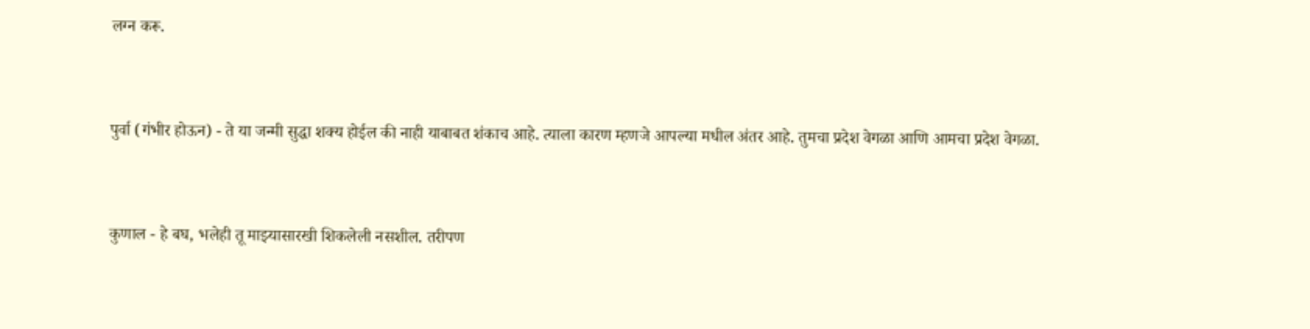लग्न करू.


पुर्वा (गंभीर होऊन) - ते या जन्मी सुद्धा शक्य होईल की नाही याबाबत शंकाच आहे. त्याला कारण म्हणजे आपल्या मधील अंतर आहे. तुमचा प्रदेश वेगळा आणि आमचा प्रदेश वेगळा.


कुणाल - हे बघ, भलेही तू माझ्यासारखी शिकलेली नसशील. तरीपण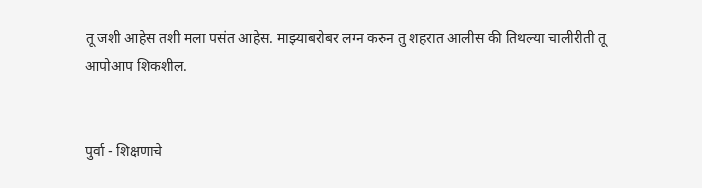तू जशी आहेस तशी मला पसंत आहेस. माझ्याबरोबर लग्न करुन तु शहरात आलीस की तिथल्या चालीरीती तू आपोआप शिकशील.


पुर्वा - शिक्षणाचे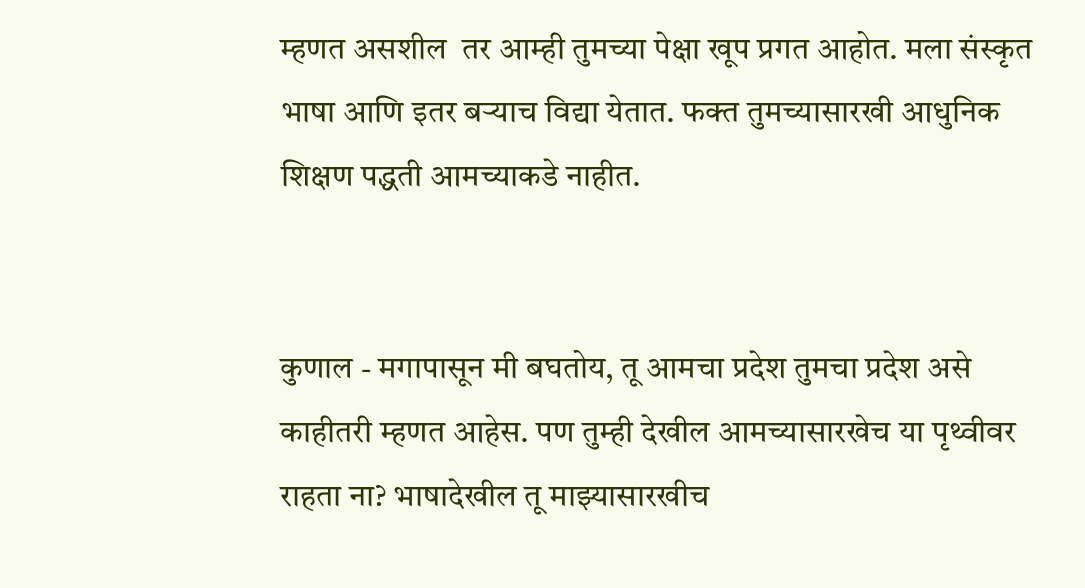म्हणत असशील  तर आम्ही तुमच्या पेक्षा खूप प्रगत आहोत. मला संस्कृत भाषा आणि इतर बऱ्याच विद्या येतात. फक्त तुमच्यासारखी आधुनिक शिक्षण पद्धती आमच्याकडे नाहीत.


कुणाल - मगापासून मी बघतोय, तू आमचा प्रदेश तुमचा प्रदेश असे काहीतरी म्हणत आहेस. पण तुम्ही देखील आमच्यासारखेच या पृथ्वीवर राहता ना? भाषादेखील तू माझ्यासारखीच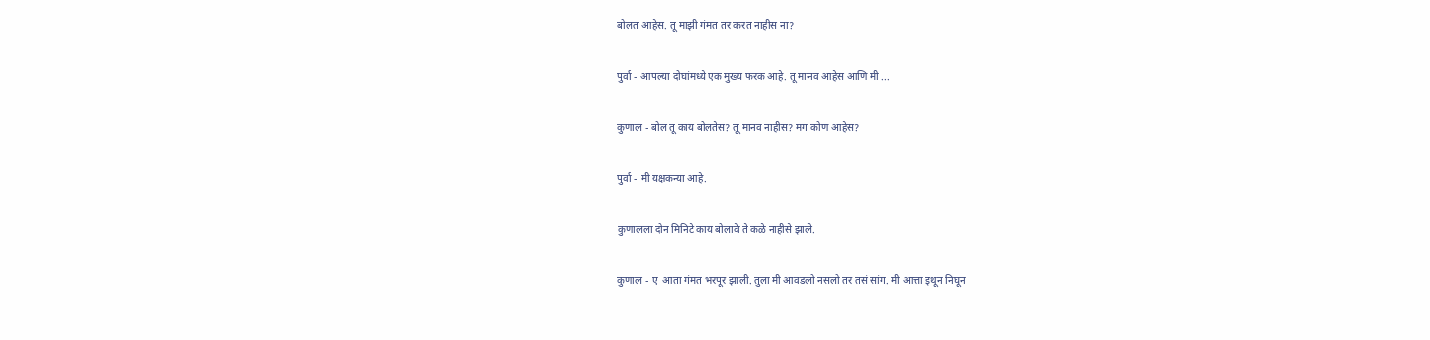बोलत आहेस. तू माझी गंमत तर करत नाहीस ना?


पुर्वा - आपल्या दोघांमध्ये एक मुख्य फरक आहे. तू मानव आहेस आणि मी ...


कुणाल - बोल तू काय बोलतेस? तू मानव नाहीस? मग कोण आहेस?


पुर्वा - मी यक्षकन्या आहे.


कुणालला दोन मिनिटे काय बोलावे ते कळे नाहीसे झाले.


कुणाल - ए  आता गंमत भरपूर झाली. तुला मी आवडलो नसलो तर तसं सांग. मी आत्ता इथून निघून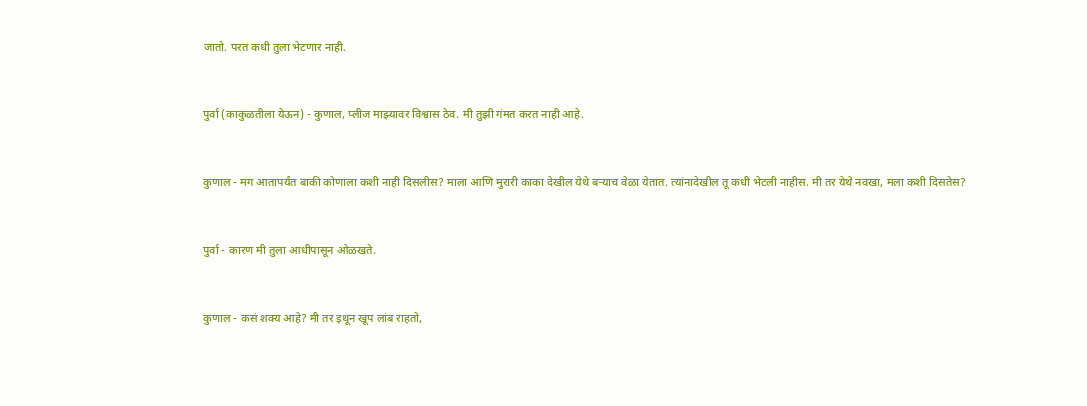जातो. परत कधी तुला भेटणार नाही.


पुर्वा (काकुळतीला येऊन) - कुणाल, प्लीज माझ्यावर विश्वास ठेव. मी तुझी गंमत करत नाही आहे.


कुणाल - मग आतापर्यंत बाकी कोणाला कशी नाही दिसलीस? माला आणि मुरारी काका देखील येथे बऱ्याच वेळा येतात. त्यांनादेखील तू कधी भेटली नाहीस. मी तर येथे नवखा, मला कशी दिसतेस?


पुर्वा - कारण मी तुला आधीपासून ओळखते.


कुणाल - कसं शक्य आहे? मी तर इथून खूप लांब राहतो,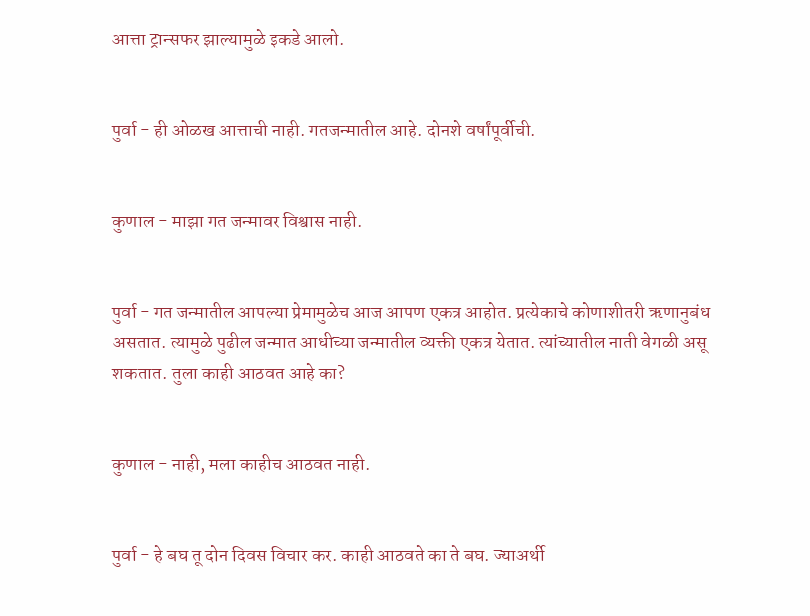आत्ता ट्रान्सफर झाल्यामुळे इकडे आलो.


पुर्वा - ही ओळख आत्ताची नाही. गतजन्मातील आहे. दोनशे वर्षांपूर्वीची.


कुणाल - माझा गत जन्मावर विश्वास नाही.


पुर्वा - गत जन्मातील आपल्या प्रेमामुळेच आज आपण एकत्र आहोत. प्रत्येकाचे कोणाशीतरी ऋणानुबंध असतात. त्यामुळे पुढील जन्मात आधीच्या जन्मातील व्यक्ती एकत्र येतात. त्यांच्यातील नाती वेगळी असू शकतात. तुला काही आठवत आहे का?


कुणाल - नाही, मला काहीच आठवत नाही.


पुर्वा - हे बघ तू दोन दिवस विचार कर. काही आठवते का ते बघ. ज्याअर्थी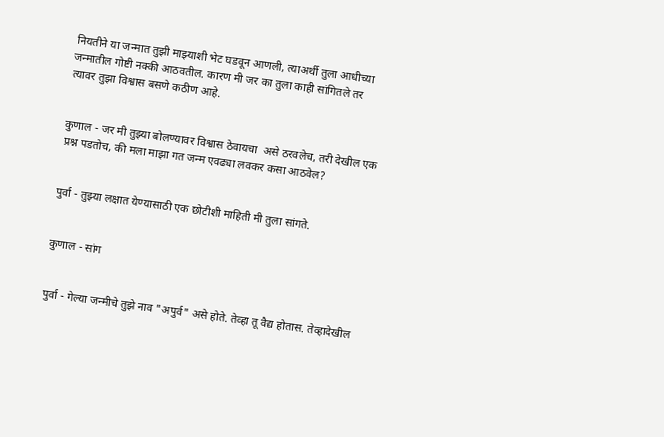नियतीने या जन्मात तुझी माझ्याशी भेट घडवून आणली, त्याअर्थी तुला आधीच्या जन्मातील गोष्टी नक्की आठवतील. कारण मी जर का तुला काही सांगितले तर त्यावर तुझा विश्वास बसणे कठीण आहे.


कुणाल - जर मी तुझ्या बोलण्यावर विश्वास ठेवायचा  असे ठरवलेच, तरी देखील एक प्रश्न पडतोच, की मला माझा गत जन्म एवढ्या लवकर कसा आठवेल?


पुर्वा - तुझ्या लक्षात येण्यासाठी एक छोटीशी माहिती मी तुला सांगते.


कुणाल - सांग


पुर्वा - गेल्या जन्मीचे तुझे नाव "अपुर्व" असे होते. तेव्हा तू वैद्य होतास. तेव्हादेखील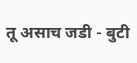तू असाच जडी - बुटी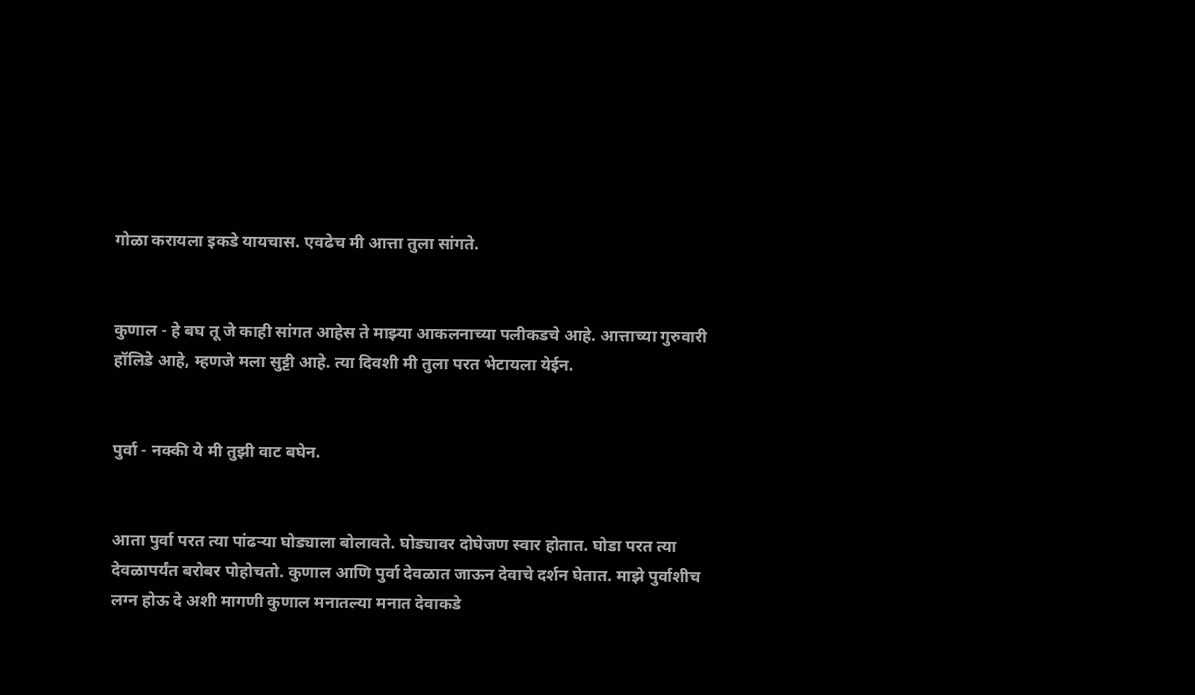गोळा करायला इकडे यायचास. एवढेच मी आत्ता तुला सांगते.


कुणाल - हे बघ तू जे काही सांगत आहेस ते माझ्या आकलनाच्या पलीकडचे आहे. आत्ताच्या गुरुवारी हॉलिडे आहे, म्हणजे मला सुट्टी आहे. त्या दिवशी मी तुला परत भेटायला येईन.


पुर्वा - नक्की ये मी तुझी वाट बघेन.


आता पुर्वा परत त्या पांढऱ्या घोड्याला बोलावते. घोड्यावर दोघेजण स्वार होतात. घोडा परत त्या देवळापर्यंत बरोबर पोहोचतो. कुणाल आणि पुर्वा देवळात जाऊन देवाचे दर्शन घेतात. माझे पुर्वाशीच लग्न होऊ दे अशी मागणी कुणाल मनातल्या मनात देवाकडे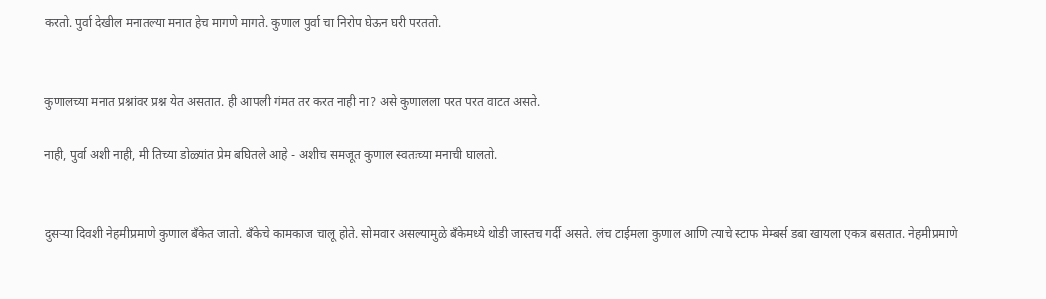करतो. पुर्वा देखील मनातल्या मनात हेच मागणे मागते. कुणाल पुर्वा चा निरोप घेऊन घरी परततो.


कुणालच्या मनात प्रश्नांवर प्रश्न येत असतात. ही आपली गंमत तर करत नाही ना? असे कुणालला परत परत वाटत असते.

नाही, पुर्वा अशी नाही, मी तिच्या डोळ्यांत प्रेम बघितले आहे - अशीच समजूत कुणाल स्वतःच्या मनाची घालतो.


दुसऱ्या दिवशी नेहमीप्रमाणे कुणाल बँकेत जातो. बँकेचे कामकाज चालू होते. सोमवार असल्यामुळे बँकेमध्ये थोडी जास्तच गर्दी असते. लंच टाईमला कुणाल आणि त्याचे स्टाफ मेम्बर्स डबा खायला एकत्र बसतात. नेहमीप्रमाणे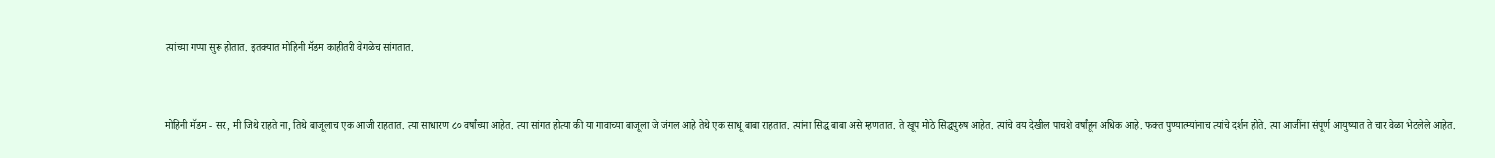त्यांच्या गप्पा सुरू होतात. इतक्यात मोहिनी मॅडम काहीतरी वेगळेच सांगतात.


मोहिनी मॅडम - सर, मी जिथे राहते ना, तिथे बाजूलाच एक आजी राहतात. त्या साधारण ८० वर्षांच्या आहेत. त्या सांगत होत्या की या गावाच्या बाजूला जे जंगल आहे तेथे एक साधू बाबा राहतात. त्यांना सिद्ध बाबा असे म्हणतात. ते खूप मोठे सिद्धपुरुष आहेत. त्यांचे वय देखील पाचशे वर्षांहून अधिक आहे. फक्त पुण्यात्म्यांनाच त्यांचे दर्शन होते. त्या आजींना संपूर्ण आयुष्यात ते चार वेळा भेटलेले आहेत.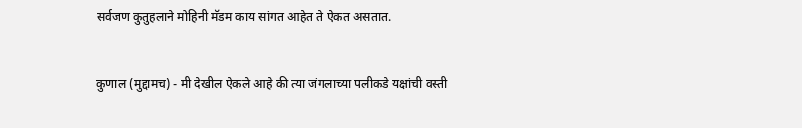सर्वजण कुतुहलाने मोहिनी मॅडम काय सांगत आहेत ते ऐकत असतात.


कुणाल (मुद्दामच) - मी देखील ऐकले आहे की त्या जंगलाच्या पलीकडे यक्षांची वस्ती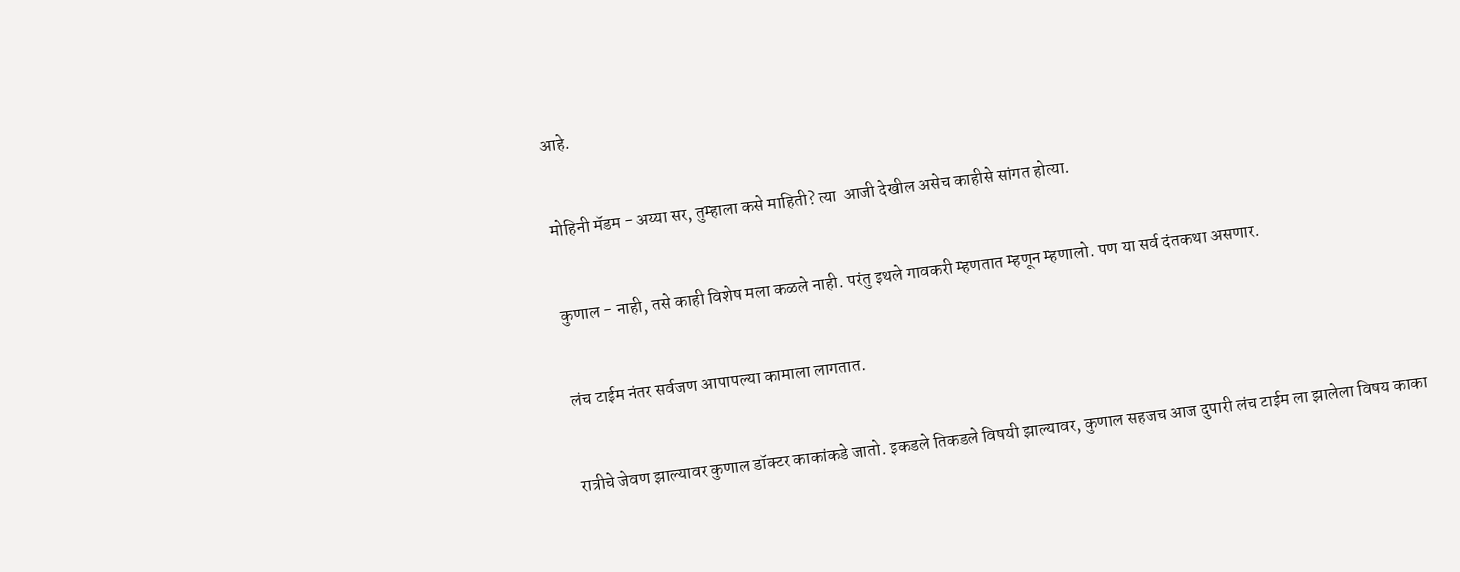आहे.


मोहिनी मॅडम - अय्या सर, तुम्हाला कसे माहिती? त्या  आजी देखील असेच काहीसे सांगत होत्या.


कुणाल - नाही, तसे काही विशेष मला कळले नाही. परंतु इथले गावकरी म्हणतात म्हणून म्हणालो. पण या सर्व दंतकथा असणार.


लंच टाईम नंतर सर्वजण आपापल्या कामाला लागतात.


रात्रीचे जेवण झाल्यावर कुणाल डॉक्टर काकांकडे जातो. इकडले तिकडले विषयी झाल्यावर, कुणाल सहजच आज दुपारी लंच टाईम ला झालेला विषय काका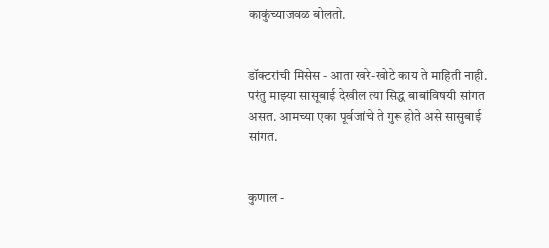काकुंच्याजवळ बोलतो.


डॉक्टरांची मिसेस - आता खरे-खोटे काय ते माहिती नाही. परंतु माझ्या सासूबाई देखील त्या सिद्ध बाबांविषयी सांगत असत. आमच्या एका पूर्वजांचे ते गुरू होते असे सासुबाई सांगत.


कुणाल -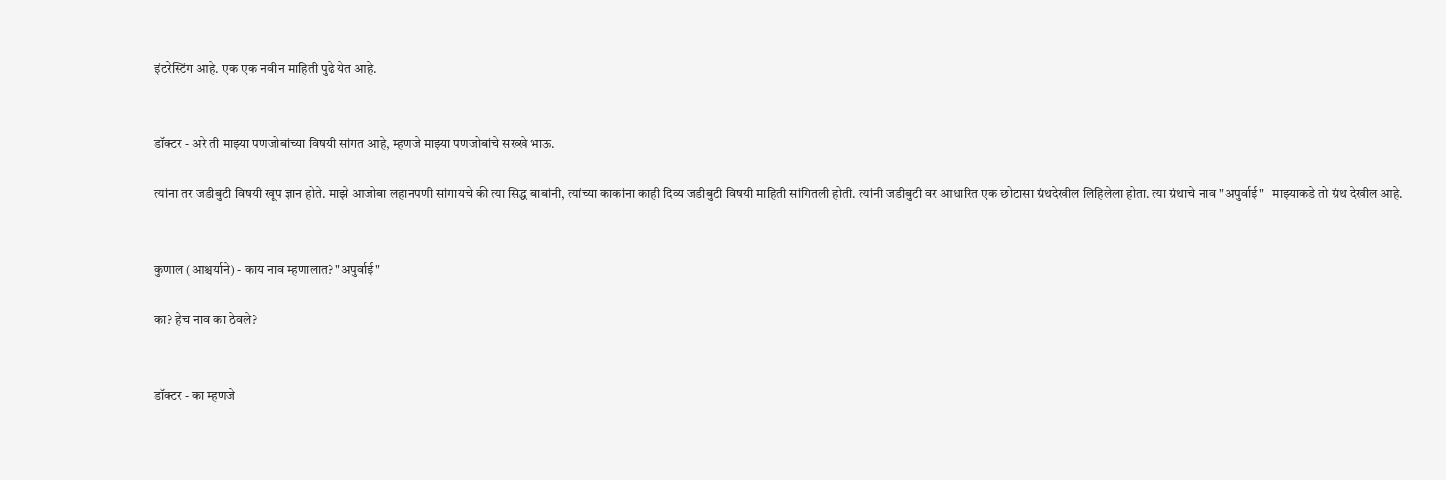इंटरेस्टिंग आहे. एक एक नवीन माहिती पुढे येत आहे.


डॉक्टर - अरे ती माझ्या पणजोबांच्या विषयी सांगत आहे, म्हणजे माझ्या पणजोबांचे सख्खे भाऊ.

त्यांना तर जडीबुटी विषयी खूप ज्ञान होते. माझे आजोबा लहानपणी सांगायचे की त्या सिद्ध बाबांनी, त्यांच्या काकांना काही दिव्य जडीबुटी विषयी माहिती सांगितली होती. त्यांनी जडीबुटी वर आधारित एक छोटासा ग्रंथदेखील लिहिलेला होता. त्या ग्रंथाचे नाव "अपुर्वाई"   माझ्याकडे तो ग्रंथ देखील आहे.


कुणाल (आश्चर्याने) - काय नाव म्हणालात? "अपुर्वाई"

का? हेच नाव का ठेवले?


डॉक्टर - का म्हणजे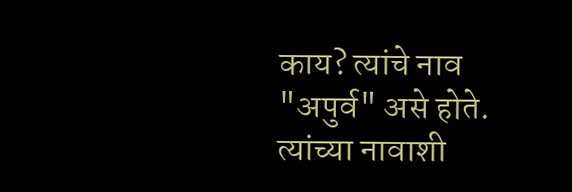काय? त्यांचे नाव "अपुर्व" असे होते. त्यांच्या नावाशी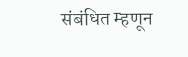संबंधित म्हणून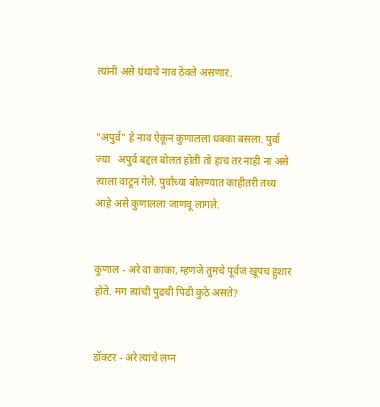त्यांनी असे ग्रंथाचे नाव ठेवले असणार.


"अपुर्व" हे नाव ऐकून कुणालला धक्का बसला. पुर्वा ज्या   अपुर्व बद्दल बोलत होती तो हाच तर नाही ना असे त्याला वाटून गेले. पुर्वाच्या बोलण्यात काहीतरी तथ्य आहे असे कुणालला जाणवू लागले.


कुणाल - अरे वा काका, म्हणजे तुमचे पूर्वज खूपच हुशार होते. मग त्यांची पुढची पिढी कुठे असते?


डॉक्टर - अरे त्यांचे लग्न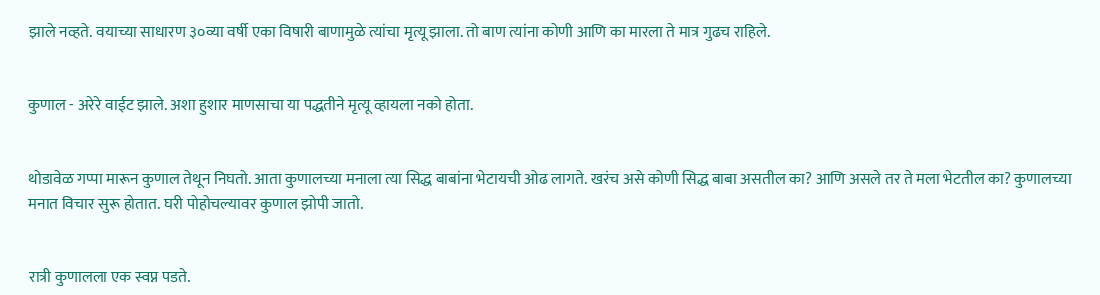झाले नव्हते. वयाच्या साधारण ३०व्या वर्षी एका विषारी बाणामुळे त्यांचा मृत्यू झाला. तो बाण त्यांना कोणी आणि का मारला ते मात्र गुढच राहिले.


कुणाल - अरेरे वाईट झाले. अशा हुशार माणसाचा या पद्धतीने मृत्यू व्हायला नको होता.


थोडावेळ गप्पा मारून कुणाल तेथून निघतो. आता कुणालच्या मनाला त्या सिद्ध बाबांना भेटायची ओढ लागते. खरंच असे कोणी सिद्ध बाबा असतील का? आणि असले तर ते मला भेटतील का? कुणालच्या मनात विचार सुरू होतात. घरी पोहोचल्यावर कुणाल झोपी जातो.


रात्री कुणालला एक स्वप्न पडते.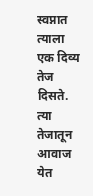स्वप्नात त्याला एक दिव्य तेज दिसते. त्या तेजातून आवाज येत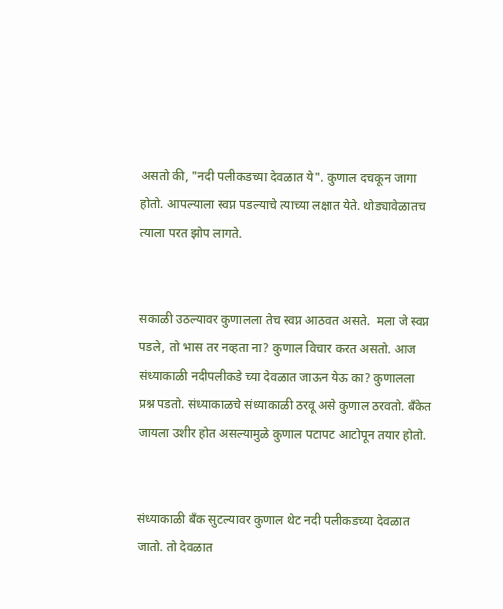असतो की, "नदी पलीकडच्या देवळात ये". कुणाल दचकून जागा होतो. आपल्याला स्वप्न पडल्याचे त्याच्या लक्षात येते. थोड्यावेळातच त्याला परत झोप लागते.


सकाळी उठल्यावर कुणालला तेच स्वप्न आठवत असते.  मला जे स्वप्न पडले, तो भास तर नव्हता ना? कुणाल विचार करत असतो. आज संध्याकाळी नदीपलीकडे च्या देवळात जाऊन येऊ का? कुणालला प्रश्न पडतो. संध्याकाळचे संध्याकाळी ठरवू असे कुणाल ठरवतो. बँकेत जायला उशीर होत असल्यामुळे कुणाल पटापट आटोपून तयार होतो.


संध्याकाळी बँक सुटल्यावर कुणाल थेट नदी पलीकडच्या देवळात जातो. तो देवळात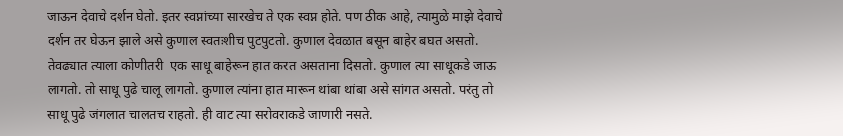जाऊन देवाचे दर्शन घेतो. इतर स्वप्नांच्या सारखेच ते एक स्वप्न होते. पण ठीक आहे, त्यामुळे माझे देवाचे दर्शन तर घेऊन झाले असे कुणाल स्वतःशीच पुटपुटतो. कुणाल देवळात बसून बाहेर बघत असतो. तेवढ्यात त्याला कोणीतरी  एक साधू बाहेरून हात करत असताना दिसतो. कुणाल त्या साधूकडे जाऊ लागतो. तो साधू पुढे चालू लागतो. कुणाल त्यांना हात मारून थांबा थांबा असे सांगत असतो. परंतु तो साधू पुढे जंगलात चालतच राहतो. ही वाट त्या सरोवराकडे जाणारी नसते.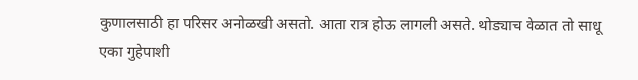कुणालसाठी हा परिसर अनोळखी असतो. आता रात्र होऊ लागली असते. थोड्याच वेळात तो साधू एका गुहेपाशी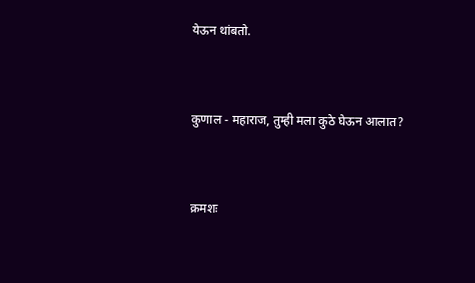येऊन थांबतो.


कुणाल - महाराज, तुम्ही मला कुठे घेऊन आलात?


क्रमशः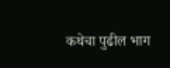कथेचा पुढील भाग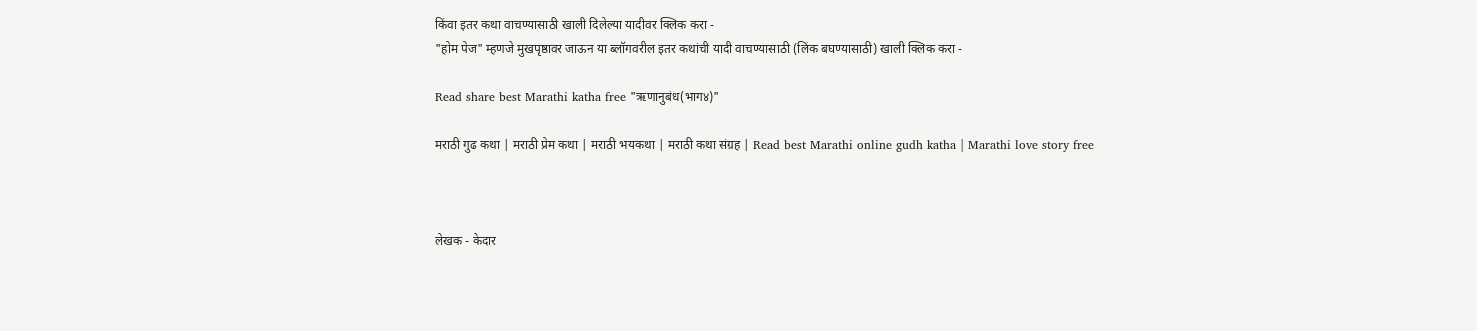किंवा इतर कथा वाचण्यासाठी खाली दिलेल्या यादीवर क्लिक करा -
"होम पेज" म्हणजे मुखपृष्ठावर जाऊन या ब्लॉगवरील इतर कथांची यादी वाचण्यासाठी (लिंक बघण्यासाठी) खाली क्लिक करा -

Read share best Marathi katha free "ऋणानुबंध(भाग४)"

मराठी गुढ कथा | मराठी प्रेम कथा | मराठी भयकथा | मराठी कथा संग्रह | Read best Marathi online gudh katha | Marathi love story free



लेखक - केदार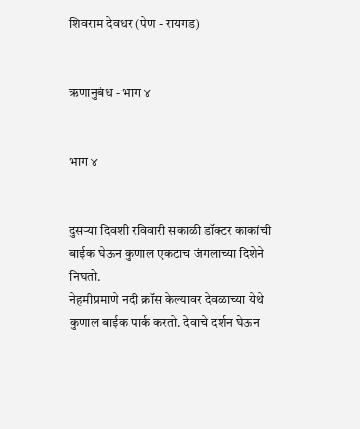शिवराम देवधर (पेण - रायगड)


ऋणानुबंध - भाग ४


भाग ४


दुसऱ्या दिवशी रविवारी सकाळी डॉक्टर काकांची बाईक घेऊन कुणाल एकटाच जंगलाच्या दिशेने निघतो.
नेहमीप्रमाणे नदी क्रॉस केल्यावर देवळाच्या येथे कुणाल बाईक पार्क करतो. देवाचे दर्शन घेऊन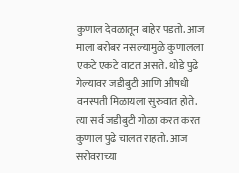कुणाल देवळातून बाहेर पडतो. आज माला बरोबर नसल्यामुळे कुणालला एकटे एकटे वाटत असते. थोडे पुढे गेल्यावर जडीबुटी आणि औषधी वनस्पती मिळायला सुरुवात होते. त्या सर्व जडीबुटी गोळा करत करत कुणाल पुढे चालत राहतो. आज सरोवराच्या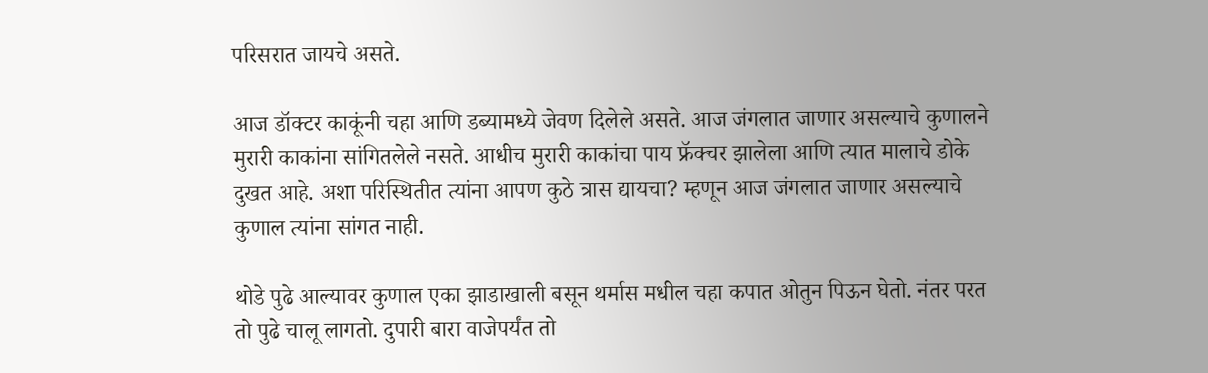परिसरात जायचे असते.

आज डॉक्टर काकूंनी चहा आणि डब्यामध्ये जेवण दिलेले असते. आज जंगलात जाणार असल्याचे कुणालने मुरारी काकांना सांगितलेले नसते. आधीच मुरारी काकांचा पाय फ्रॅक्चर झालेला आणि त्यात मालाचे डोके दुखत आहे. अशा परिस्थितीत त्यांना आपण कुठे त्रास द्यायचा? म्हणून आज जंगलात जाणार असल्याचे कुणाल त्यांना सांगत नाही.

थोडे पुढे आल्यावर कुणाल एका झाडाखाली बसून थर्मास मधील चहा कपात ओतुन पिऊन घेतो. नंतर परत तो पुढे चालू लागतो. दुपारी बारा वाजेपर्यंत तो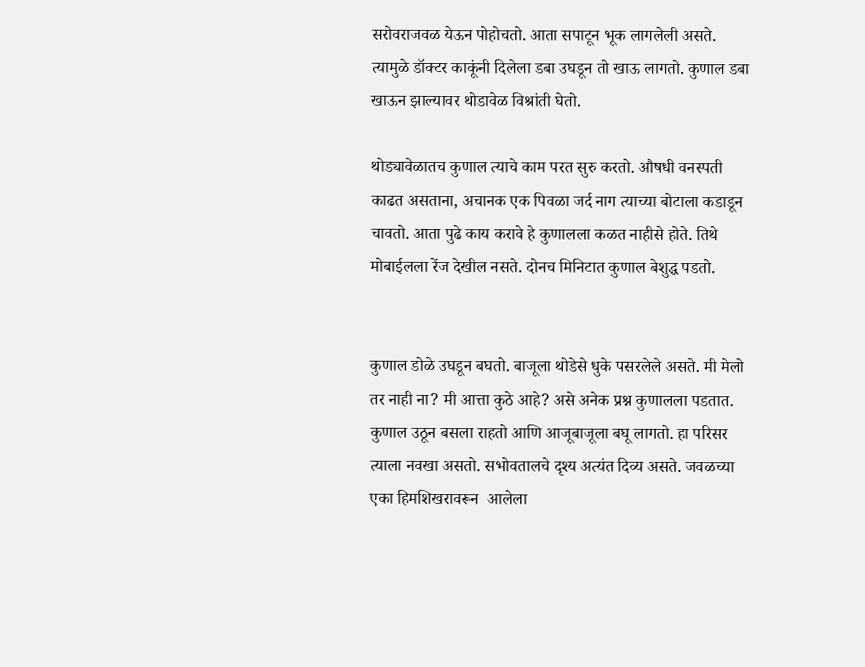सरोवराजवळ येऊन पोहोचतो. आता सपाटून भूक लागलेली असते. त्यामुळे डॉक्टर काकूंनी दिलेला डबा उघडून तो खाऊ लागतो. कुणाल डबा खाऊन झाल्यावर थोडावेळ विश्रांती घेतो.

थोड्यावेळातच कुणाल त्याचे काम परत सुरु करतो. औषधी वनस्पती काढत असताना, अचानक एक पिवळा जर्द नाग त्याच्या बोटाला कडाडून चावतो. आता पुढे काय करावे हे कुणालला कळत नाहीसे होते. तिथे मोबाईलला रेंज देखील नसते. दोनच मिनिटात कुणाल बेशुद्ध पडतो.


कुणाल डोळे उघडून बघतो. बाजूला थोडेसे धुके पसरलेले असते. मी मेलो तर नाही ना? मी आत्ता कुठे आहे? असे अनेक प्रश्न कुणालला पडतात. कुणाल उठून बसला राहतो आणि आजूबाजूला बघू लागतो. हा परिसर त्याला नवखा असतो. सभोवतालचे दृश्य अत्यंत दिव्य असते. जवळच्या एका हिमशिखरावरून  आलेला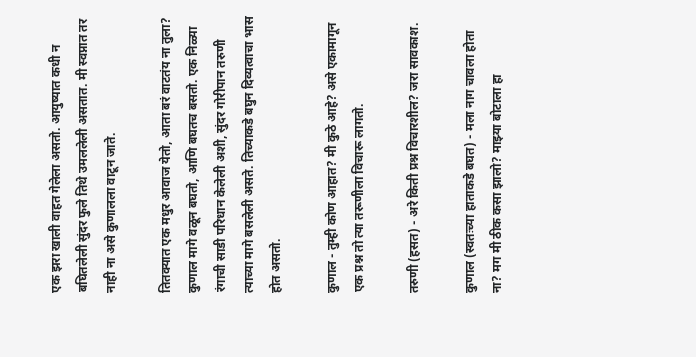एक झरा खाली वाहत गेलेला असतो. आयुष्यात कधी न बघितलेली सुंदर फुले तिथे उमललेली असतात. मी स्वप्नात तर नाही ना असे कुणालला वाटून जाते.

तितक्यात एक मधुर आवाज येतो, आता बरं वाटतंय ना तुला?
कुणाल मागे वळून बघतो, आणि बघतच बसतो. एक निळ्या रंगाची साडी परिधान केलेली अशी, सुंदर गोरीपान तरुणी त्याच्या मागे बसलेली असते. तिच्याकडे बघुन दिव्यत्वाचा भास होत असतो.

कुणाल - तुम्ही कोण आहात? मी कुठे आहे? असे एकामागून एक प्रश्न तो त्या तरूणीला विचारू लागतो.

तरुणी (हसत) - अरे किती प्रश्न विचारशील? जरा सावकाश.

कुणाल (स्वतःच्या हाताकडे बघत) - मला नाग चावला होता ना? मग मी ठीक कसा झालो? माझ्या बोटाला हा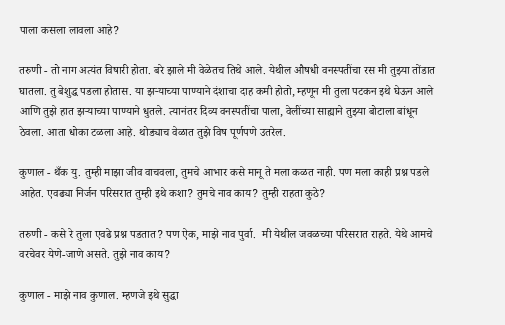पाला कसला लावला आहे?

तरुणी - तो नाग अत्यंत विषारी होता. बरे झाले मी वेळेतच तिथे आले. येथील औषधी वनस्पतींचा रस मी तुझ्या तोंडात घातला. तु बेशुद्ध पडला होतास. या झर्‍याच्या पाण्याने दंशाचा दाह कमी होतो, म्हणून मी तुला पटकन इथे घेऊन आले आणि तुझे हात झर्‍याच्या पाण्याने धुतले. त्यानंतर दिव्य वनस्पतींचा पाला, वेलींच्या साह्याने तुझ्या बोटाला बांधून ठेवला. आता धोका टळला आहे. थोड्याच वेळात तुझे विष पूर्णपणे उतरेल.

कुणाल - थँक यु. तुम्ही माझा जीव वाचवला, तुमचे आभार कसे मानू ते मला कळत नाही. पण मला काही प्रश्न पडले आहेत. एवढ्या निर्जन परिसरात तुम्ही इथे कशा? तुमचे नाव काय? तुम्ही राहता कुठे?

तरुणी - कसे रे तुला एवढे प्रश्न पडतात? पण ऐक, माझे नाव पुर्वा.  मी येथील जवळच्या परिसरात राहते. येथे आमचे वरचेवर येणे-जाणे असते. तुझे नाव काय?

कुणाल - माझे नाव कुणाल. म्हणजे इथे सुद्धा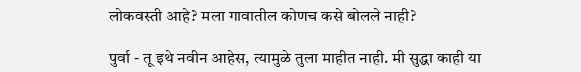लोकवस्ती आहे? मला गावातील कोणच कसे बोलले नाही?

पुर्वा - तू इथे नवीन आहेस, त्यामुळे तुला माहीत नाही. मी सुद्धा काही या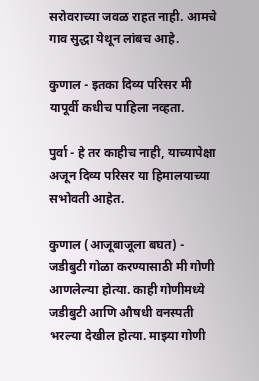सरोवराच्या जवळ राहत नाही. आमचे गाव सुद्धा येथून लांबच आहे.

कुणाल - इतका दिव्य परिसर मी यापूर्वी कधीच पाहिला नव्हता.

पुर्वा - हे तर काहीच नाही, याच्यापेक्षा अजून दिव्य परिसर या हिमालयाच्या सभोवती आहेत.

कुणाल (आजूबाजूला बघत) - जडीबुटी गोळा करण्यासाठी मी गोणी आणलेल्या होत्या. काही गोणीमध्ये जडीबुटी आणि औषधी वनस्पती भरल्या देखील होत्या. माझ्या गोणी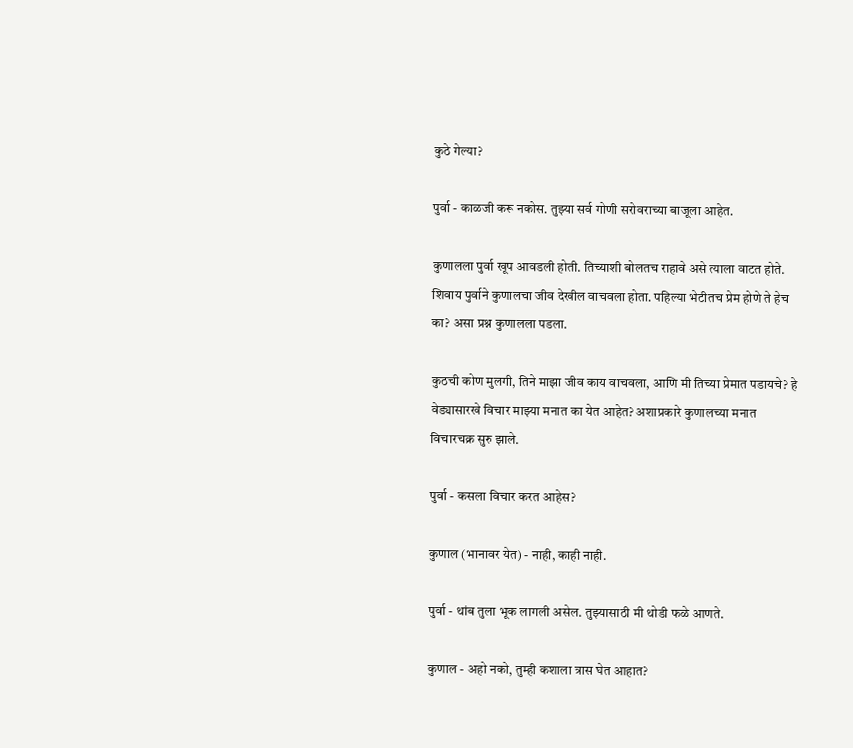कुठे गेल्या?

पुर्वा - काळजी करू नकोस. तुझ्या सर्व गोणी सरोवराच्या बाजूला आहेत.

कुणालला पुर्वा खूप आवडली होती. तिच्याशी बोलतच राहावे असे त्याला वाटत होते. शिवाय पुर्वाने कुणालचा जीव देखील वाचवला होता. पहिल्या भेटीतच प्रेम होणे ते हेच का? असा प्रश्न कुणालला पडला.

कुठची कोण मुलगी, तिने माझा जीव काय वाचवला, आणि मी तिच्या प्रेमात पडायचे? हे वेड्यासारखे विचार माझ्या मनात का येत आहेत? अशाप्रकारे कुणालच्या मनात विचारचक्र सुरु झाले.

पुर्वा - कसला विचार करत आहेस?

कुणाल (भानावर येत) - नाही, काही नाही.

पुर्वा - थांब तुला भूक लागली असेल. तुझ्यासाठी मी थोडी फळे आणते.

कुणाल - अहो नको, तुम्ही कशाला त्रास घेत आहात?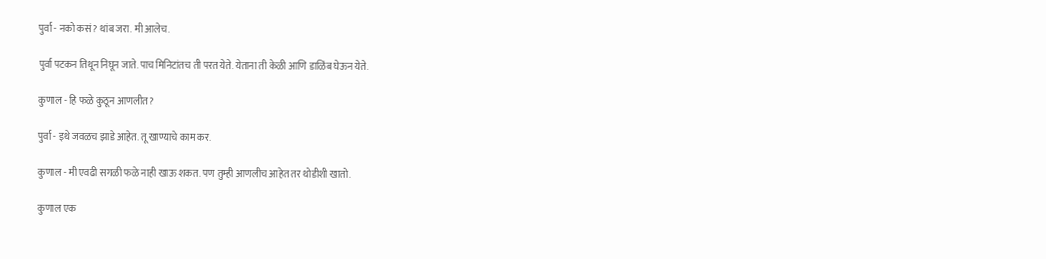पुर्वा - नको कसं? थांब जरा. मी आलेच.

पुर्वा पटकन तिथून निघून जाते. पाच मिनिटांतच ती परत येते. येताना ती केळी आणि डाळिंब घेऊन येते.

कुणाल - हि फळे कुठून आणलीत?

पुर्वा - इथे जवळच झाडे आहेत. तू खाण्याचे काम कर.

कुणाल - मी एवढी सगळी फळे नाही खाऊ शकत. पण तुम्ही आणलीच आहेत तर थोडीशी खातो.

कुणाल एक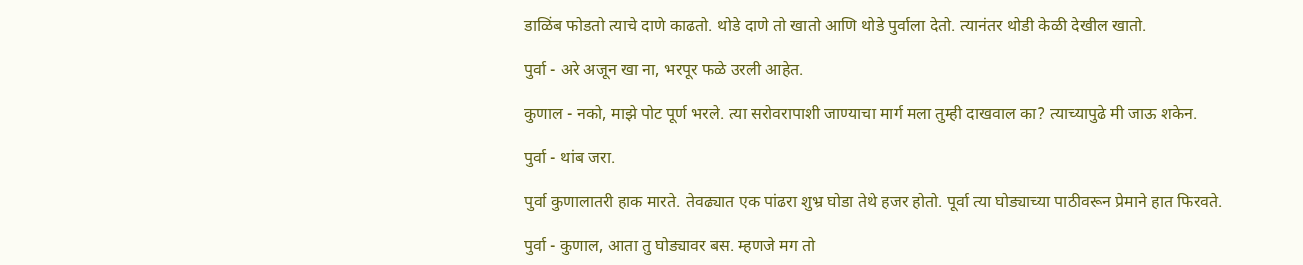डाळिंब फोडतो त्याचे दाणे काढतो. थोडे दाणे तो खातो आणि थोडे पुर्वाला देतो. त्यानंतर थोडी केळी देखील खातो.

पुर्वा - अरे अजून खा ना, भरपूर फळे उरली आहेत.

कुणाल - नको, माझे पोट पूर्ण भरले. त्या सरोवरापाशी जाण्याचा मार्ग मला तुम्ही दाखवाल का? त्याच्यापुढे मी जाऊ शकेन.

पुर्वा - थांब जरा.

पुर्वा कुणालातरी हाक मारते. तेवढ्यात एक पांढरा शुभ्र घोडा तेथे हजर होतो. पूर्वा त्या घोड्याच्या पाठीवरून प्रेमाने हात फिरवते.

पुर्वा - कुणाल, आता तु घोड्यावर बस. म्हणजे मग तो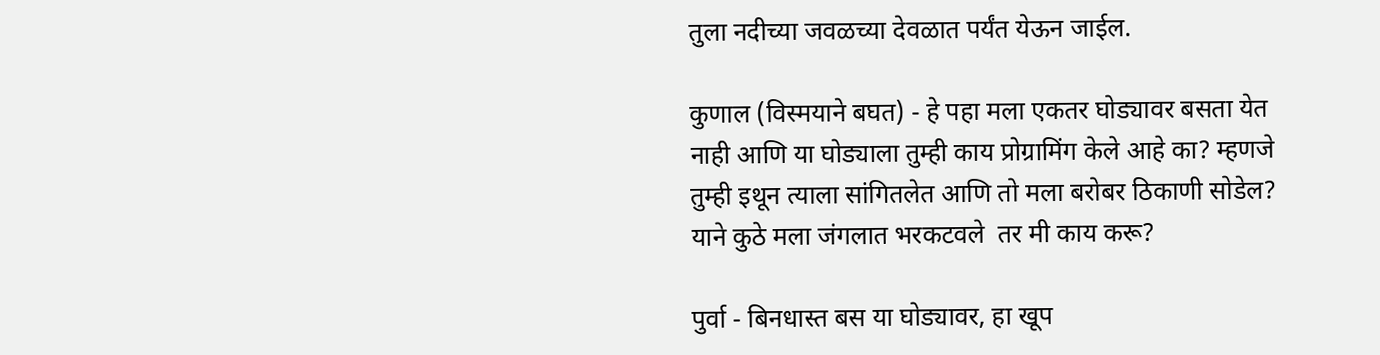तुला नदीच्या जवळच्या देवळात पर्यंत येऊन जाईल.

कुणाल (विस्मयाने बघत) - हे पहा मला एकतर घोड्यावर बसता येत नाही आणि या घोड्याला तुम्ही काय प्रोग्रामिंग केले आहे का? म्हणजे तुम्ही इथून त्याला सांगितलेत आणि तो मला बरोबर ठिकाणी सोडेल? याने कुठे मला जंगलात भरकटवले  तर मी काय करू?

पुर्वा - बिनधास्त बस या घोड्यावर, हा खूप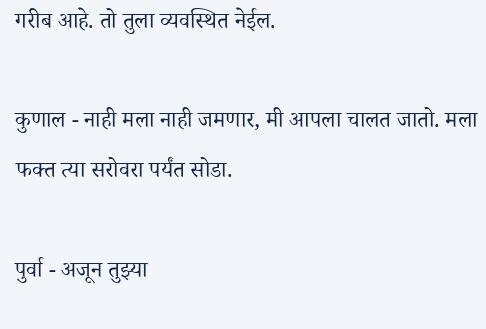गरीब आहे. तो तुला व्यवस्थित नेईल.

कुणाल - नाही मला नाही जमणार, मी आपला चालत जातो. मला फक्त त्या सरोवरा पर्यंत सोडा.

पुर्वा - अजून तुझ्या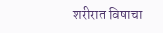शरीरात विषाचा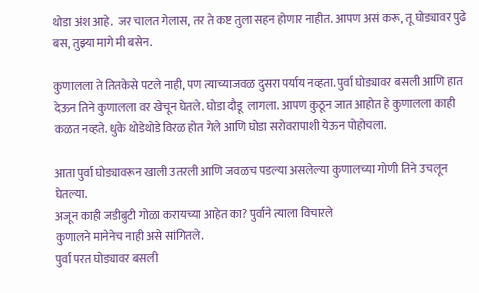थोडा अंश आहे.  जर चालत गेलास, तर ते कष्ट तुला सहन होणार नाहीत. आपण असं करू, तू घोड्यावर पुढे बस, तुझ्या मागे मी बसेन.

कुणालला ते तितकेसे पटले नाही, पण त्याच्याजवळ दुसरा पर्याय नव्हता. पुर्वा घोड्यावर बसली आणि हात देऊन तिने कुणालला वर खेचून घेतले. घोडा दौडू  लागला. आपण कुठून जात आहोत हे कुणालला काही कळत नव्हते. धुके थोडेथोडे विरळ होत गेले आणि घोडा सरोवरापाशी येऊन पोहोचला.

आता पुर्वा घोड्यावरून खाली उतरली आणि जवळच पडल्या असलेल्या कुणालच्या गोणी तिने उचलून घेतल्या.
अजून काही जडीबुटी गोळा करायच्या आहेत का? पुर्वाने त्याला विचारले
कुणालने मानेनेच नाही असे सांगितले.
पुर्वा परत घोड्यावर बसली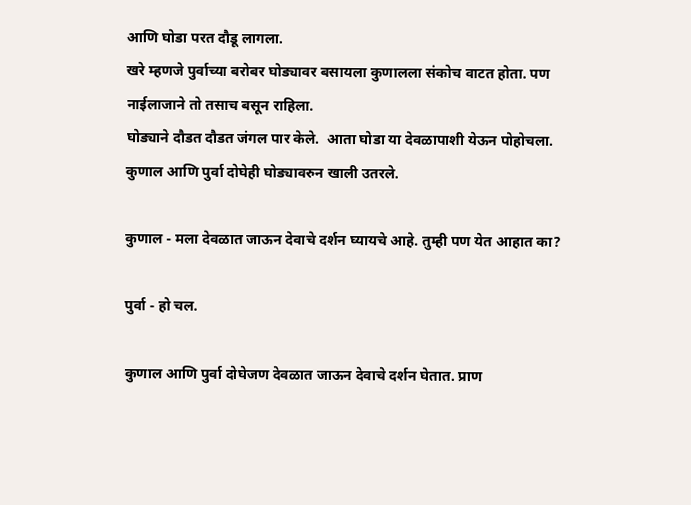आणि घोडा परत दौडू लागला.
खरे म्हणजे पुर्वाच्या बरोबर घोड्यावर बसायला कुणालला संकोच वाटत होता. पण नाईलाजाने तो तसाच बसून राहिला.
घोड्याने दौडत दौडत जंगल पार केले.  आता घोडा या देवळापाशी येऊन पोहोचला. कुणाल आणि पुर्वा दोघेही घोड्यावरुन खाली उतरले.

कुणाल - मला देवळात जाऊन देवाचे दर्शन घ्यायचे आहे. तुम्ही पण येत आहात का?

पुर्वा - हो चल.

कुणाल आणि पुर्वा दोघेजण देवळात जाऊन देवाचे दर्शन घेतात. प्राण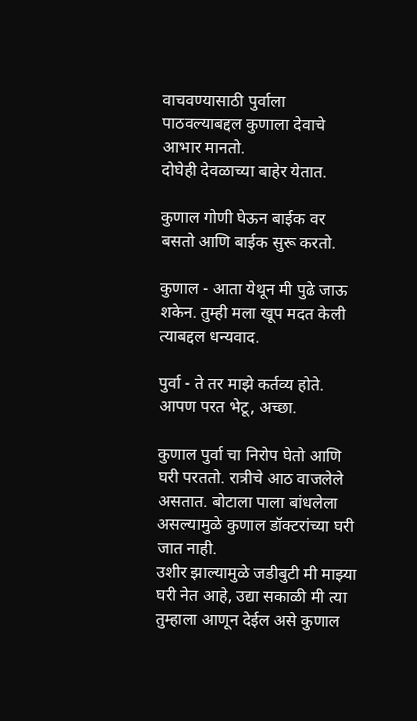वाचवण्यासाठी पुर्वाला पाठवल्याबद्दल कुणाला देवाचे आभार मानतो.
दोघेही देवळाच्या बाहेर येतात.

कुणाल गोणी घेऊन बाईक वर बसतो आणि बाईक सुरू करतो.

कुणाल - आता येथून मी पुढे जाऊ शकेन. तुम्ही मला खूप मदत केली त्याबद्दल धन्यवाद.

पुर्वा - ते तर माझे कर्तव्य होते. आपण परत भेटू, अच्छा.

कुणाल पुर्वा चा निरोप घेतो आणि घरी परततो. रात्रीचे आठ वाजलेले असतात. बोटाला पाला बांधलेला असल्यामुळे कुणाल डॉक्टरांच्या घरी जात नाही.
उशीर झाल्यामुळे जडीबुटी मी माझ्या घरी नेत आहे, उद्या सकाळी मी त्या तुम्हाला आणून देईल असे कुणाल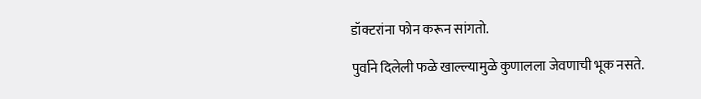डॉक्टरांना फोन करून सांगतो.

पुर्वाने दिलेली फळे खाल्ल्यामुळे कुणालला जेवणाची भूक नसते.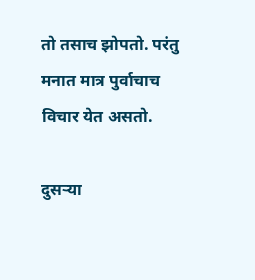तो तसाच झोपतो. परंतु मनात मात्र पुर्वाचाच  विचार येत असतो.

दुसऱ्या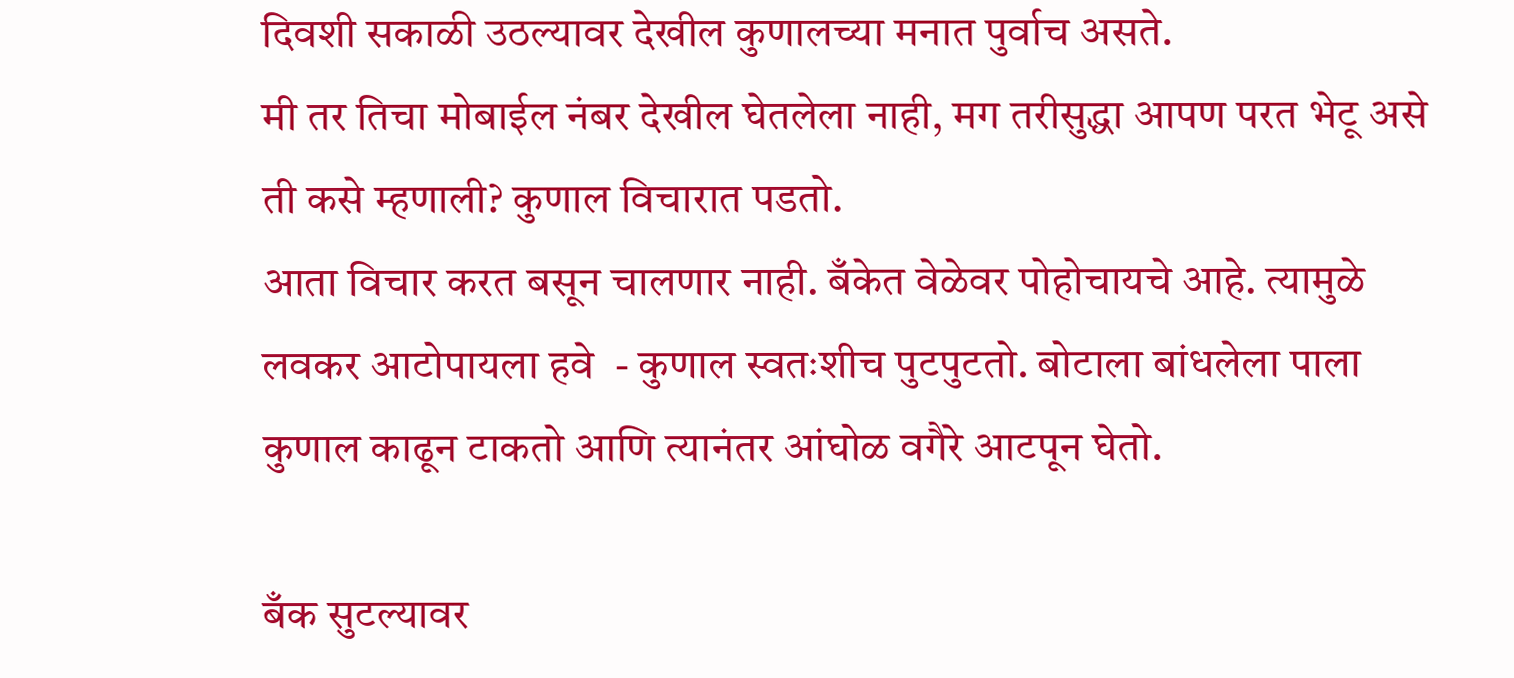दिवशी सकाळी उठल्यावर देखील कुणालच्या मनात पुर्वाच असते.
मी तर तिचा मोबाईल नंबर देखील घेतलेला नाही, मग तरीसुद्धा आपण परत भेटू असे ती कसे म्हणाली? कुणाल विचारात पडतो.
आता विचार करत बसून चालणार नाही. बँकेत वेळेवर पोहोचायचे आहे. त्यामुळे लवकर आटोपायला हवे  - कुणाल स्वतःशीच पुटपुटतो. बोटाला बांधलेला पाला कुणाल काढून टाकतो आणि त्यानंतर आंघोळ वगैरे आटपून घेतो.

बँक सुटल्यावर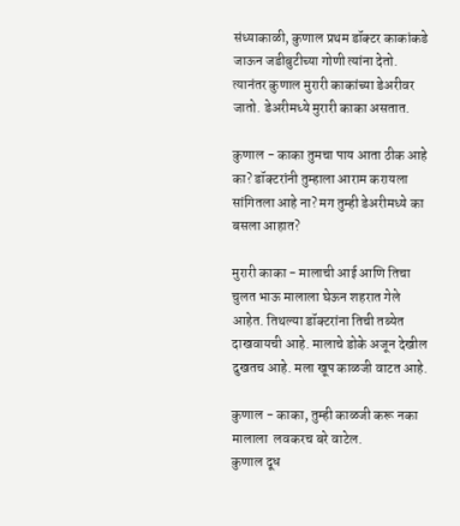संध्याकाळी, कुणाल प्रथम डॉक्टर काकांकडे जाऊन जडीबुटीच्या गोणी त्यांना देतो. त्यानंतर कुणाल मुरारी काकांच्या डेअरीवर जातो. डेअरीमध्ये मुरारी काका असतात.

कुणाल - काका तुमचा पाय आता ठीक आहे का? डॉक्टरांनी तुम्हाला आराम करायला सांगितला आहे ना? मग तुम्ही डेअरीमध्ये का बसला आहात?

मुरारी काका - मालाची आई आणि तिचा चुलत भाऊ मालाला घेऊन शहरात गेले आहेत. तिथल्या डॉक्टरांना तिची तब्येत दाखवायची आहे. मालाचे डोके अजून देखील दुखतच आहे. मला खूप काळजी वाटत आहे.

कुणाल - काका, तुम्ही काळजी करू नका मालाला  लवकरच बरे वाटेल.
कुणाल दूध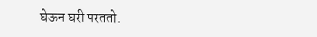घेऊन घरी परततो.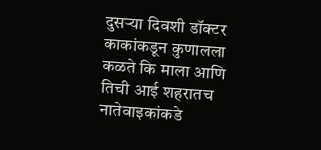दुसऱ्या दिवशी डॉक्टर काकांकडून कुणालला कळते कि माला आणि तिची आई शहरातच नातेवाइकांकडे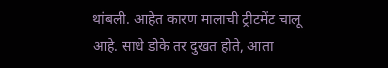थांबली. आहेत कारण मालाची ट्रीटमेंट चालू आहे. साधे डोके तर दुखत होते, आता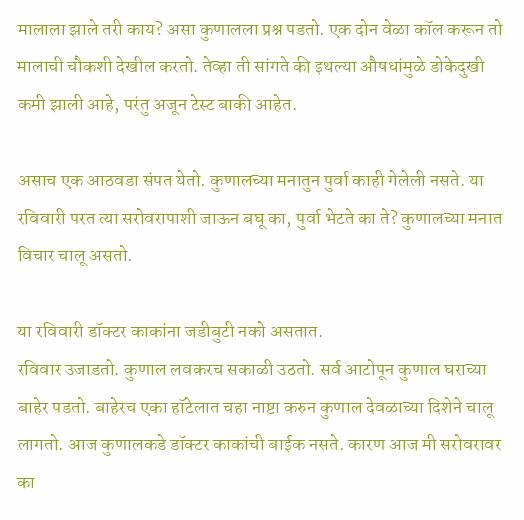मालाला झाले तरी काय? असा कुणालला प्रश्न पडतो. एक दोन वेळा कॉल करून तो मालाची चौकशी देखील करतो. तेव्हा ती सांगते की इथल्या औषधांमुळे डोकेदुखी कमी झाली आहे, परंतु अजून टेस्ट बाकी आहेत.

असाच एक आठवडा संपत येतो. कुणालच्या मनातुन पुर्वा काही गेलेली नसते. या रविवारी परत त्या सरोवरापाशी जाऊन बघू का, पुर्वा भेटते का ते? कुणालच्या मनात विचार चालू असतो.

या रविवारी डॉक्टर काकांना जडीबुटी नको असतात.
रविवार उजाडतो. कुणाल लवकरच सकाळी उठतो. सर्व आटोपून कुणाल घराच्या बाहेर पडतो. बाहेरच एका हॉटेलात चहा नाष्टा करुन कुणाल देवळाच्या दिशेने चालू लागतो. आज कुणालकडे डॉक्टर काकांची बाईक नसते. कारण आज मी सरोवरावर का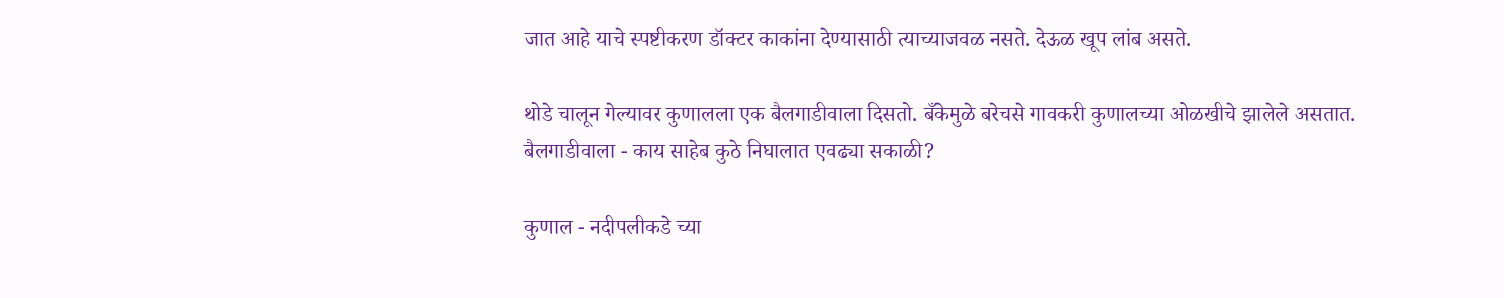जात आहे याचे स्पष्टीकरण डॉक्टर काकांना देण्यासाठी त्याच्याजवळ नसते. देऊळ खूप लांब असते.

थोडे चालून गेल्यावर कुणालला एक बैलगाडीवाला दिसतो. बँकेमुळे बरेचसे गावकरी कुणालच्या ओळखीचे झालेले असतात.
बैलगाडीवाला - काय साहेब कुठे निघालात एवढ्या सकाळी?

कुणाल - नदीपलीकडे च्या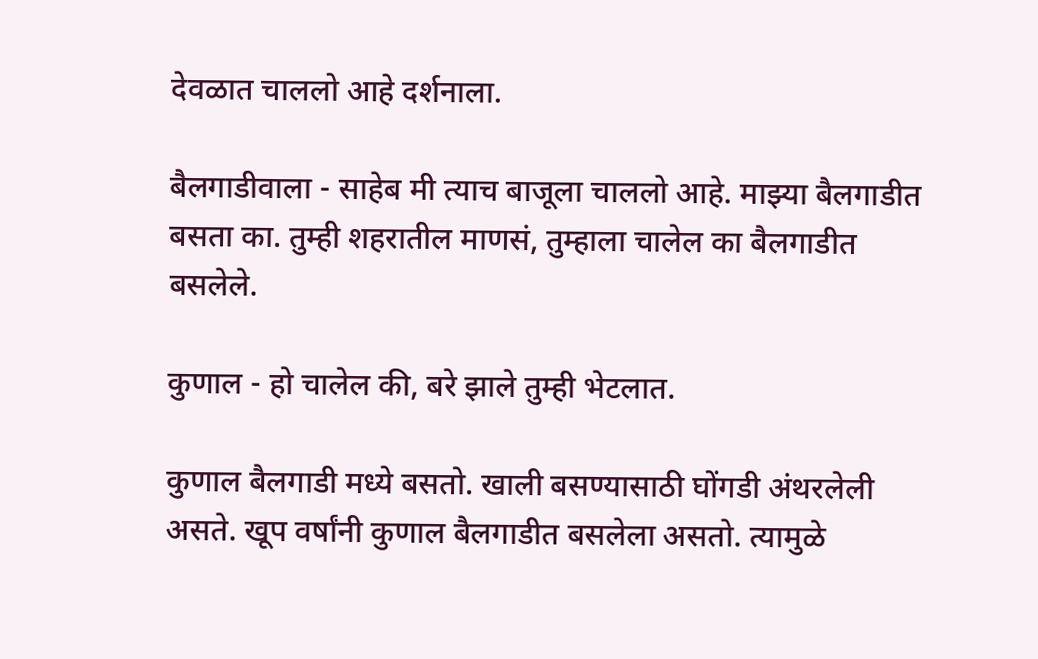देवळात चाललो आहे दर्शनाला.

बैलगाडीवाला - साहेब मी त्याच बाजूला चाललो आहे. माझ्या बैलगाडीत बसता का. तुम्ही शहरातील माणसं, तुम्हाला चालेल का बैलगाडीत बसलेले.

कुणाल - हो चालेल की, बरे झाले तुम्ही भेटलात.

कुणाल बैलगाडी मध्ये बसतो. खाली बसण्यासाठी घोंगडी अंथरलेली असते. खूप वर्षांनी कुणाल बैलगाडीत बसलेला असतो. त्यामुळे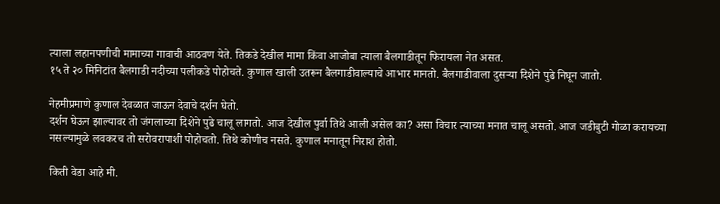त्याला लहानपणीची मामाच्या गावाची आठवण येते. तिकडे देखील मामा किंवा आजोबा त्याला बैलगाडीतून फिरायला नेत असत.
१५ ते २० मिनिटांत बैलगाडी नदीच्या पलीकडे पोहोचते. कुणाल खाली उतरून बैलगाडीवाल्याचे आभार मानतो. बैलगाडीवाला दुसऱ्या दिशेने पुढे निघून जातो.

नेहमीप्रमाणे कुणाल देवळात जाऊन देवाचे दर्शन घेतो.
दर्शन घेऊन झाल्यावर तो जंगलाच्या दिशेने पुढे चालू लागतो. आज देखील पुर्वा तिथे आली असेल का? असा विचार त्याच्या मनात चालू असतो. आज जडीबुटी गोळा करायच्या नसल्यामुळे लवकरच तो सरोवरापाशी पोहोचतो. तिथे कोणीच नसते. कुणाल मनातून निराश होतो.

किती वेडा आहे मी.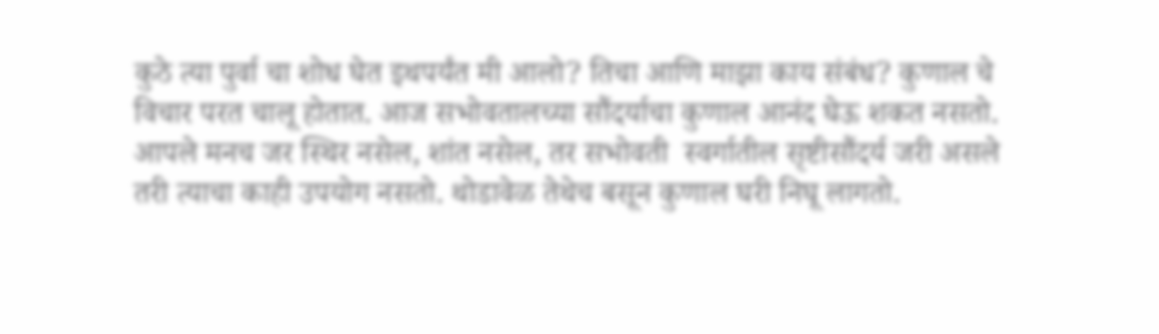कुठे त्या पुर्वा चा शोध घेत इथपर्यंत मी आलो? तिचा आणि माझा काय संबंध? कुणाल चे विचार परत चालू होतात. आज सभोवतालच्या सौंदर्याचा कुणाल आनंद घेऊ शकत नसतो. आपले मनच जर स्थिर नसेल, शांत नसेल, तर सभोवती  स्वर्गातील सृष्टीसौंदर्य जरी असले तरी त्याचा काही उपयोग नसतो. थोडावेळ तेथेच बसून कुणाल घरी निघू लागतो.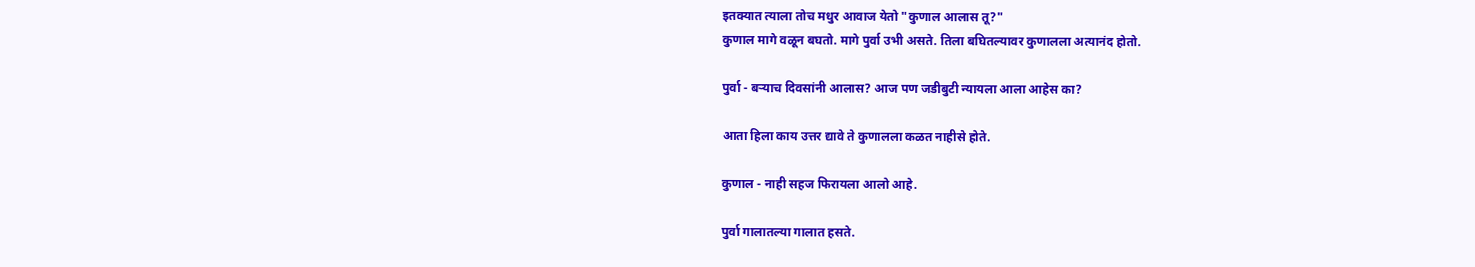इतक्यात त्याला तोच मधुर आवाज येतो "कुणाल आलास तू?"
कुणाल मागे वळून बघतो. मागे पुर्वा उभी असते. तिला बघितल्यावर कुणालला अत्यानंद होतो.

पुर्वा - बर्‍याच दिवसांनी आलास? आज पण जडीबुटी न्यायला आला आहेस का?

आता हिला काय उत्तर द्यावे ते कुणालला कळत नाहीसे होते.

कुणाल - नाही सहज फिरायला आलो आहे.

पुर्वा गालातल्या गालात हसते.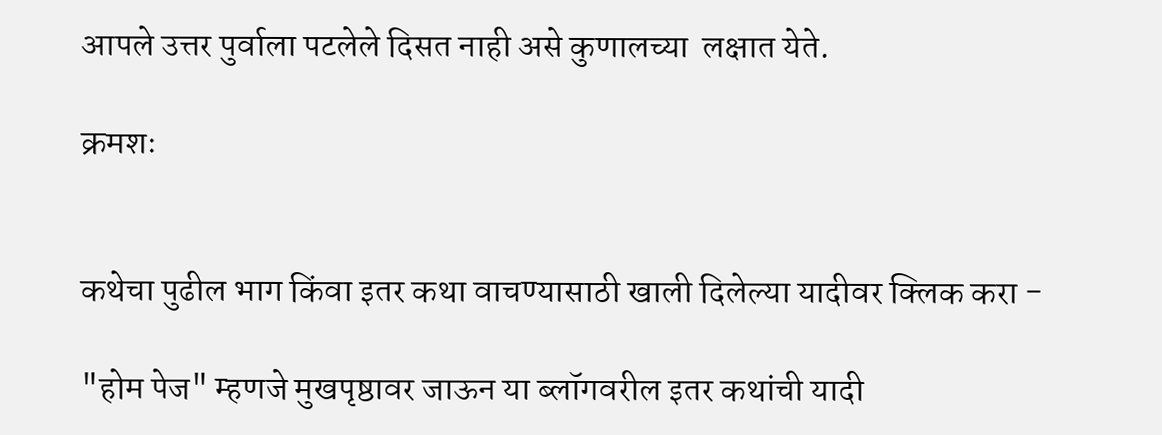आपले उत्तर पुर्वाला पटलेले दिसत नाही असे कुणालच्या  लक्षात येते.

क्रमशः


कथेचा पुढील भाग किंवा इतर कथा वाचण्यासाठी खाली दिलेल्या यादीवर क्लिक करा -

"होम पेज" म्हणजे मुखपृष्ठावर जाऊन या ब्लॉगवरील इतर कथांची यादी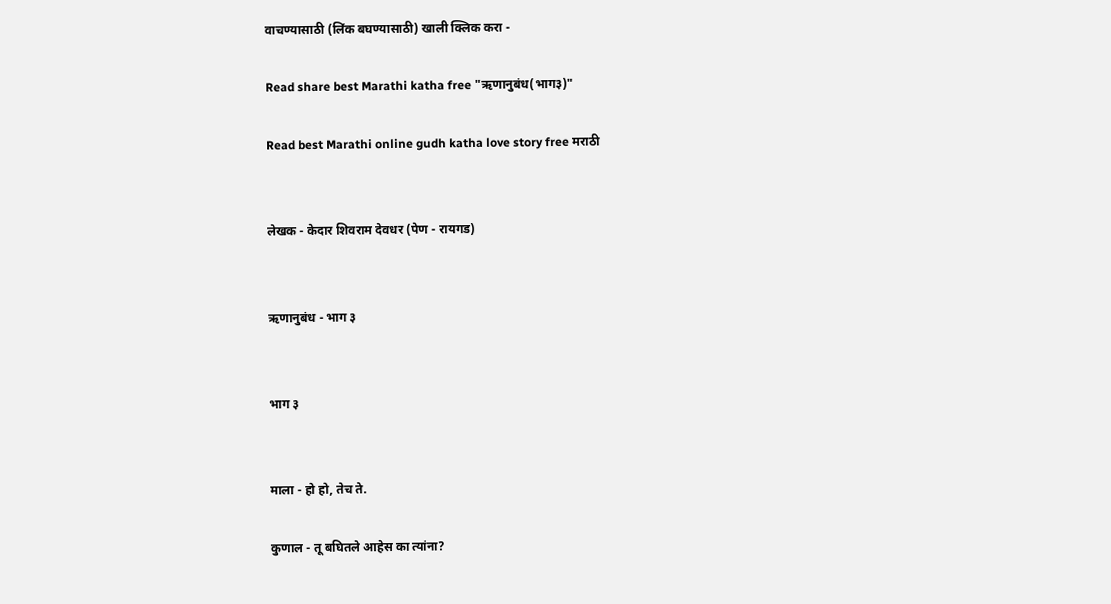वाचण्यासाठी (लिंक बघण्यासाठी) खाली क्लिक करा -

Read share best Marathi katha free "ऋणानुबंध(भाग३)"

Read best Marathi online gudh katha love story free मराठी


लेखक - केदार शिवराम देवधर (पेण - रायगड)


ऋणानुबंध - भाग ३


भाग ३


माला - हो हो, तेच ते.

कुणाल - तू बघितले आहेस का त्यांना?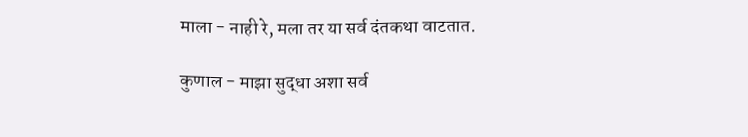माला - नाही रे, मला तर या सर्व दंतकथा वाटतात.

कुणाल - माझा सुद्धा अशा सर्व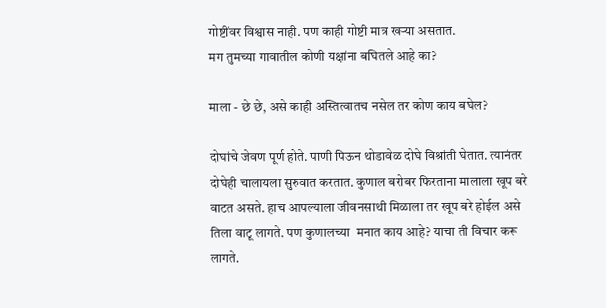गोष्टींवर विश्वास नाही. पण काही गोष्टी मात्र खऱ्या असतात.
मग तुमच्या गावातील कोणी यक्षांना बघितले आहे का?

माला - छे छे, असे काही अस्तित्वातच नसेल तर कोण काय बघेल?

दोघांचे जेवण पूर्ण होते. पाणी पिऊन थोडावेळ दोघे विश्रांती घेतात. त्यानंतर दोघेही चालायला सुरुवात करतात. कुणाल बरोबर फिरताना मालाला खूप बरे वाटत असते. हाच आपल्याला जीवनसाथी मिळाला तर खूप बरे होईल असे तिला वाटू लागते. पण कुणालच्या  मनात काय आहे? याचा ती विचार करू लागते.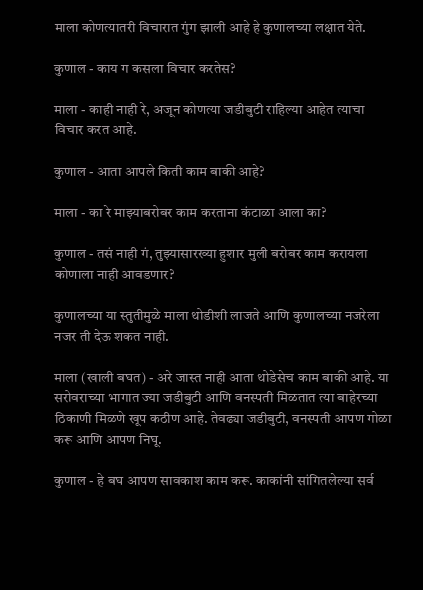माला कोणत्यातरी विचारात गुंग झाली आहे हे कुणालच्या लक्षात येते.

कुणाल - काय ग कसला विचार करतेस?

माला - काही नाही रे, अजून कोणत्या जडीबुटी राहिल्या आहेत त्याचा विचार करत आहे.

कुणाल - आता आपले किती काम बाकी आहे?

माला - का रे माझ्याबरोबर काम करताना कंटाळा आला का?

कुणाल - तसं नाही गं, तुझ्यासारख्या हुशार मुली बरोबर काम करायला कोणाला नाही आवडणार?

कुणालच्या या स्तुतीमुळे माला थोडीशी लाजते आणि कुणालच्या नजरेला नजर ती देऊ शकत नाही.

माला (खाली बघत) - अरे जास्त नाही आता थोडेसेच काम बाकी आहे. या सरोवराच्या भागात ज्या जडीबुटी आणि वनस्पती मिळतात त्या बाहेरच्या ठिकाणी मिळणे खूप कठीण आहे. तेवढ्या जडीबुटी, वनस्पती आपण गोळा करू आणि आपण निघू.

कुणाल - हे बघ आपण सावकाश काम करू. काकांनी सांगितलेल्या सर्व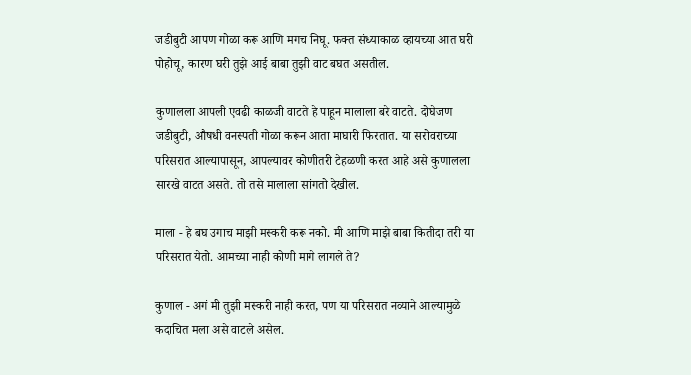जडीबुटी आपण गोळा करू आणि मगच निघू. फक्त संध्याकाळ व्हायच्या आत घरी पोहोचू, कारण घरी तुझे आई बाबा तुझी वाट बघत असतील.

कुणालला आपली एवढी काळजी वाटते हे पाहून मालाला बरे वाटते. दोघेजण जडीबुटी, औषधी वनस्पती गोळा करून आता माघारी फिरतात. या सरोवराच्या परिसरात आल्यापासून, आपल्यावर कोणीतरी टेहळणी करत आहे असे कुणालला सारखे वाटत असते. तो तसे मालाला सांगतो देखील.

माला - हे बघ उगाच माझी मस्करी करू नको. मी आणि माझे बाबा कितीदा तरी या परिसरात येतो. आमच्या नाही कोणी मागे लागले ते?

कुणाल - अगं मी तुझी मस्करी नाही करत, पण या परिसरात नव्याने आल्यामुळे कदाचित मला असे वाटले असेल.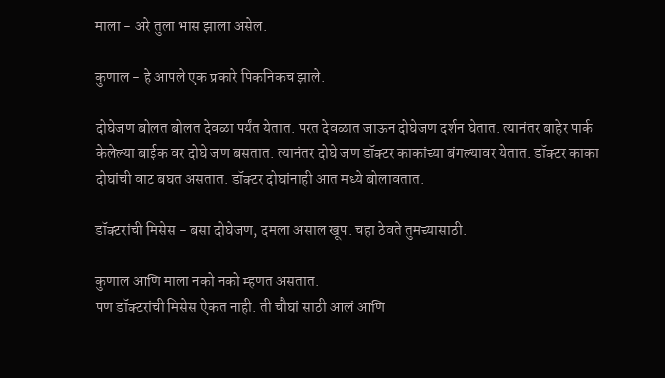माला - अरे तुला भास झाला असेल.

कुणाल - हे आपले एक प्रकारे पिकनिकच झाले.

दोघेजण बोलत बोलत देवळा पर्यंत येतात. परत देवळात जाऊन दोघेजण दर्शन घेतात. त्यानंतर बाहेर पार्क केलेल्या बाईक वर दोघे जण बसतात. त्यानंतर दोघे जण डॉक्टर काकांच्या बंगल्यावर येतात. डॉक्टर काका दोघांची वाट बघत असतात. डॉक्टर दोघांनाही आत मध्ये बोलावतात.

डॉक्टरांची मिसेस - बसा दोघेजण, दमला असाल खूप. चहा ठेवते तुमच्यासाठी.

कुणाल आणि माला नको नको म्हणत असतात.
पण डॉक्टरांची मिसेस ऐकत नाही. ती चौघां साठी आलं आणि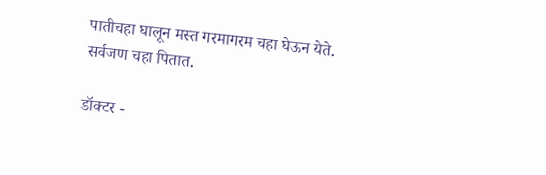पातीचहा घालून मस्त गरमागरम चहा घेऊन येते.
सर्वजण चहा पितात.

डॉक्टर -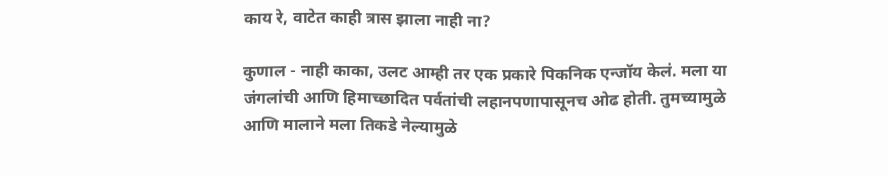काय रे, वाटेत काही त्रास झाला नाही ना?

कुणाल - नाही काका, उलट आम्ही तर एक प्रकारे पिकनिक एन्जॉय केलं. मला या जंगलांची आणि हिमाच्छादित पर्वतांची लहानपणापासूनच ओढ होती. तुमच्यामुळे आणि मालाने मला तिकडे नेल्यामुळे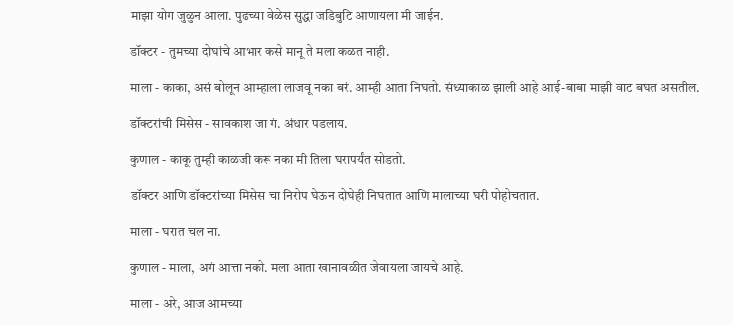माझा योग जुळुन आला. पुढच्या वेळेस सुद्धा जडिबुटि आणायला मी जाईन.

डॉक्टर - तुमच्या दोघांचे आभार कसे मानू ते मला कळत नाही.

माला - काका, असं बोलून आम्हाला लाजवू नका बरं. आम्ही आता निघतो. संध्याकाळ झाली आहे आई-बाबा माझी वाट बघत असतील.

डॉक्टरांची मिसेस - सावकाश जा गं. अंधार पडलाय.

कुणाल - काकू तुम्ही काळजी करू नका मी तिला घरापर्यंत सोडतो.

डॉक्टर आणि डॉक्टरांच्या मिसेस चा निरोप घेऊन दोघेही निघतात आणि मालाच्या घरी पोहोचतात.

माला - घरात चल ना.

कुणाल - माला, अगं आत्ता नको. मला आता खानावळीत जेवायला जायचे आहे.

माला - अरे, आज आमच्या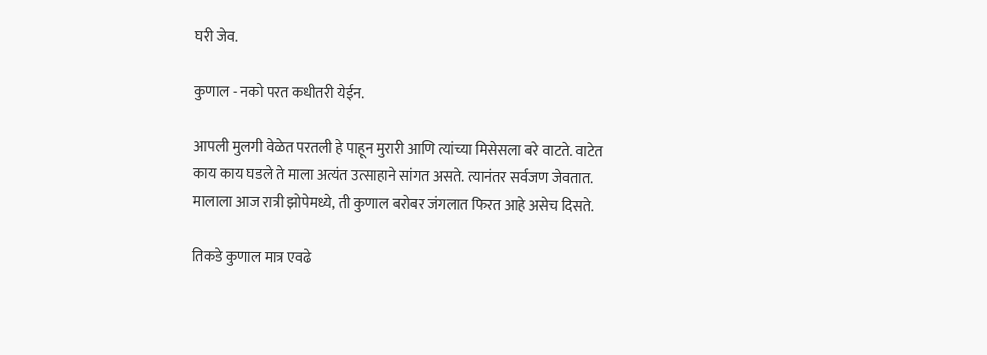घरी जेव.

कुणाल - नको परत कधीतरी येईन.

आपली मुलगी वेळेत परतली हे पाहून मुरारी आणि त्यांच्या मिसेसला बरे वाटते. वाटेत काय काय घडले ते माला अत्यंत उत्साहाने सांगत असते. त्यानंतर सर्वजण जेवतात. मालाला आज रात्री झोपेमध्ये, ती कुणाल बरोबर जंगलात फिरत आहे असेच दिसते.

तिकडे कुणाल मात्र एवढे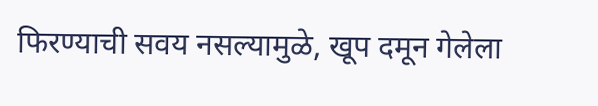फिरण्याची सवय नसल्यामुळे, खूप दमून गेलेला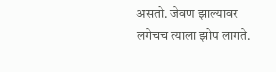असतो. जेवण झाल्यावर लगेचच त्याला झोप लागते.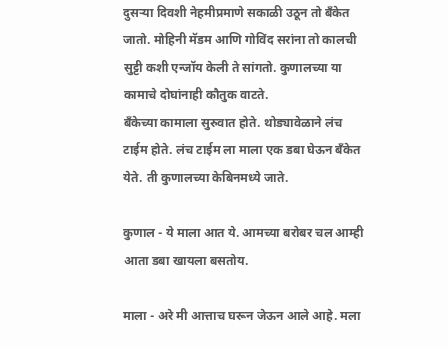दुसऱ्या दिवशी नेहमीप्रमाणे सकाळी उठून तो बँकेत जातो. मोहिनी मॅडम आणि गोविंद सरांना तो कालची सुट्टी कशी एन्जॉय केली ते सांगतो. कुणालच्या या कामाचे दोघांनाही कौतुक वाटते.
बँकेच्या कामाला सुरुवात होते. थोड्यावेळाने लंच टाईम होते. लंच टाईम ला माला एक डबा घेऊन बँकेत येते. ती कुणालच्या केबिनमध्ये जाते.

कुणाल - ये माला आत ये. आमच्या बरोबर चल आम्ही आता डबा खायला बसतोय.

माला - अरे मी आत्ताच घरून जेऊन आले आहे. मला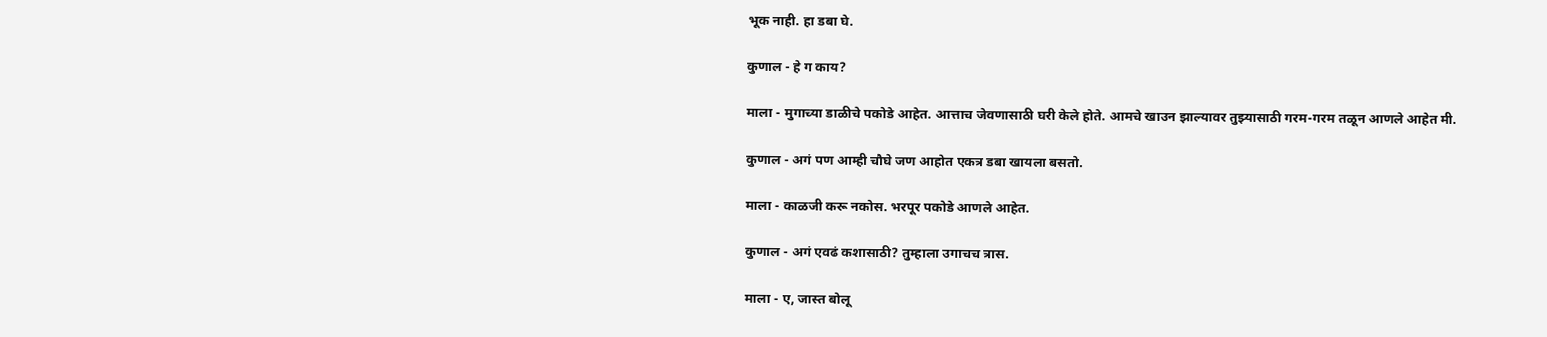भूक नाही. हा डबा घे.

कुणाल - हे ग काय?

माला - मुगाच्या डाळीचे पकोडे आहेत. आत्ताच जेवणासाठी घरी केले होते. आमचे खाउन झाल्यावर तुझ्यासाठी गरम-गरम तळून आणले आहेत मी.

कुणाल - अगं पण आम्ही चौघे जण आहोत एकत्र डबा खायला बसतो.

माला - काळजी करू नकोस. भरपूर पकोडे आणले आहेत.

कुणाल - अगं एवढं कशासाठी? तुम्हाला उगाचच त्रास.

माला - ए, जास्त बोलू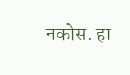नकोस. हा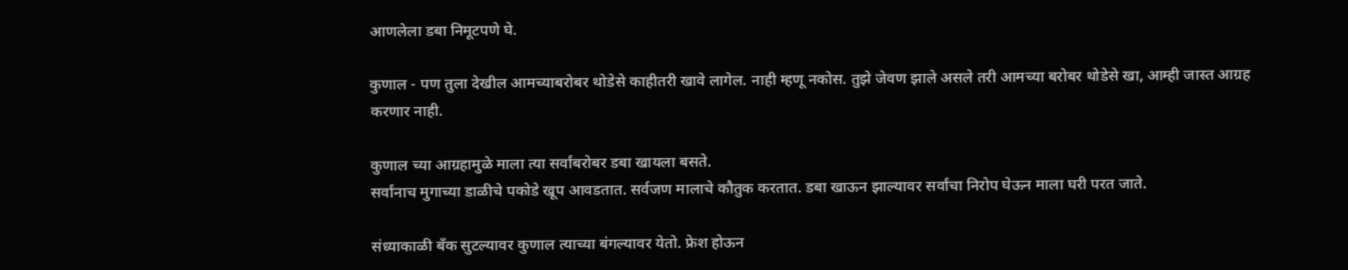आणलेला डबा निमूटपणे घे.

कुणाल - पण तुला देखील आमच्याबरोबर थोडेसे काहीतरी खावे लागेल. नाही म्हणू नकोस. तुझे जेवण झाले असले तरी आमच्या बरोबर थोडेसे खा, आम्ही जास्त आग्रह करणार नाही.

कुणाल च्या आग्रहामुळे माला त्या सर्वांबरोबर डबा खायला बसते.
सर्वांनाच मुगाच्या डाळीचे पकोडे खूप आवडतात. सर्वजण मालाचे कौतुक करतात. डबा खाऊन झाल्यावर सर्वांचा निरोप घेऊन माला घरी परत जाते.

संध्याकाळी बँक सुटल्यावर कुणाल त्याच्या बंगल्यावर येतो. फ्रेश होऊन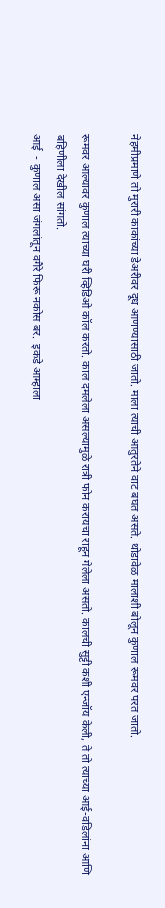नेहमीप्रमाणे तो मुरारी काकांच्या डेअरीवर दूध आणण्यासाठी जातो. माला त्याची आतुरतेने वाट बघत असते. थोडावेळ मालाशी बोलून कुणाल रूमवर परत जातो.

रूमवर आल्यावर कुणाल त्याच्या घरी व्हिडिओ कॉल करतो. काल दमलेला असल्यामुळे रात्री फोन करायचा राहून गेलेला असतो. कालची सुट्टी कशी एन्जॉय केली, ते तो त्याच्या आई-वडिलांना आणि बहिणीला देखील सांगतो.
आई  - कुणाल असा जंगलांतून वगैरे फिरू नकोस बर.  इकडे आम्हाला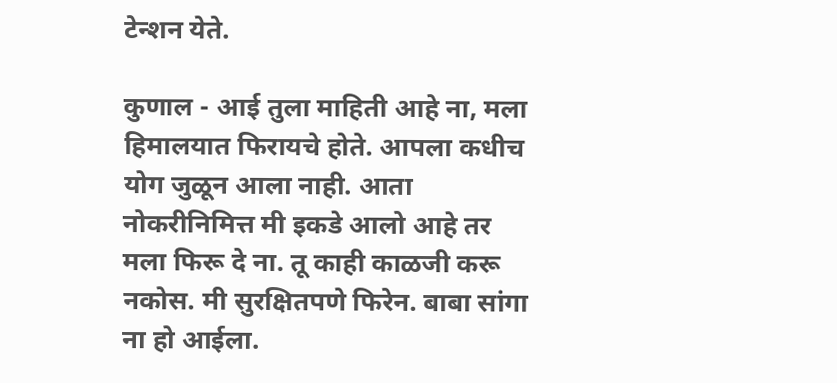टेन्शन येते.

कुणाल - आई तुला माहिती आहे ना, मला हिमालयात फिरायचे होते. आपला कधीच योग जुळून आला नाही. आता नोकरीनिमित्त मी इकडे आलो आहे तर मला फिरू दे ना. तू काही काळजी करू नकोस. मी सुरक्षितपणे फिरेन. बाबा सांगा ना हो आईला.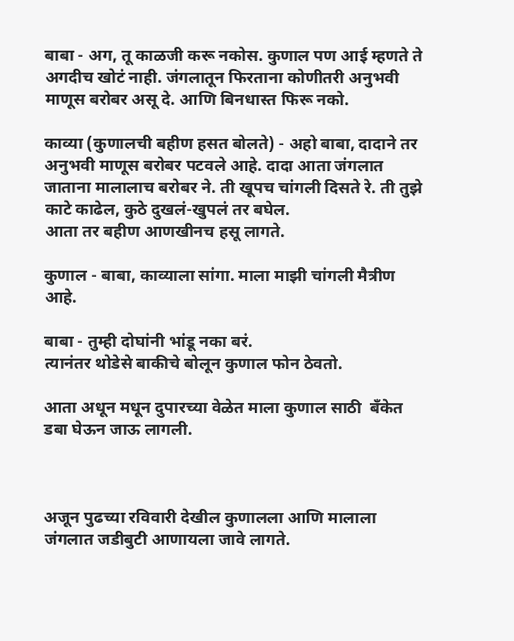बाबा - अग, तू काळजी करू नकोस. कुणाल पण आई म्हणते ते अगदीच खोटं नाही. जंगलातून फिरताना कोणीतरी अनुभवी माणूस बरोबर असू दे. आणि बिनधास्त फिरू नको.

काव्या (कुणालची बहीण हसत बोलते) - अहो बाबा, दादाने तर अनुभवी माणूस बरोबर पटवले आहे. दादा आता जंगलात जाताना मालालाच बरोबर ने. ती खूपच चांगली दिसते रे. ती तुझे काटे काढेल, कुठे दुखलं-खुपलं तर बघेल.
आता तर बहीण आणखीनच हसू लागते.

कुणाल - बाबा, काव्याला सांगा. माला माझी चांगली मैत्रीण आहे.

बाबा - तुम्ही दोघांनी भांडू नका बरं.
त्यानंतर थोडेसे बाकीचे बोलून कुणाल फोन ठेवतो.

आता अधून मधून दुपारच्या वेळेत माला कुणाल साठी  बँकेत डबा घेऊन जाऊ लागली.



अजून पुढच्या रविवारी देखील कुणालला आणि मालाला जंगलात जडीबुटी आणायला जावे लागते.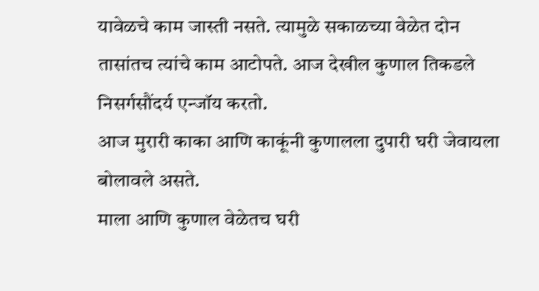यावेळचे काम जास्ती नसते. त्यामुळे सकाळच्या वेळेत दोन तासांतच त्यांचे काम आटोपते. आज देखील कुणाल तिकडले निसर्गसौंदर्य एन्जॉय करतो.
आज मुरारी काका आणि काकूंनी कुणालला दुपारी घरी जेवायला बोलावले असते.
माला आणि कुणाल वेळेतच घरी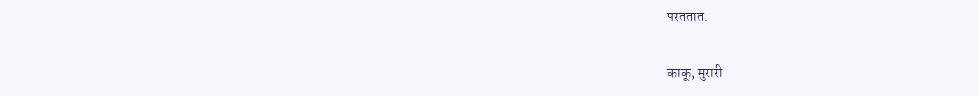परततात.

काकू, मुरारी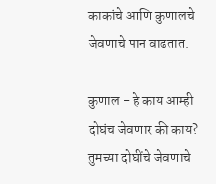काकांचे आणि कुणालचे जेवणाचे पान वाढतात.

कुणाल - हे काय आम्ही दोघंच जेवणार की काय? तुमच्या दोघींचे जेवणाचे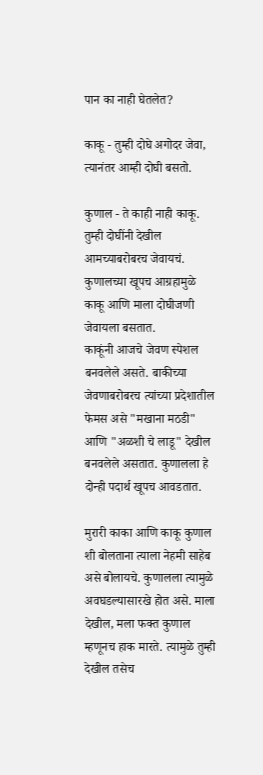पान का नाही घेतलेत?

काकू - तुम्ही दोघे अगोदर जेवा, त्यानंतर आम्ही दोघी बसतो.

कुणाल - ते काही नाही काकू. तुम्ही दोघींनी देखील आमच्याबरोबरच जेवायचं.
कुणालच्या खूपच आग्रहामुळे काकू आणि माला दोघीजणी जेवायला बसतात.
काकूंनी आजचे जेवण स्पेशल बनवलेले असते. बाकीच्या जेवणाबरोबरच त्यांच्या प्रदेशातील फेमस असे "मखाना मठडी"  आणि "अळशी चे लाडू" देखील बनवलेले असतात. कुणालला हे दोन्ही पदार्थ खूपच आवडतात.

मुरारी काका आणि काकू कुणाल शी बोलताना त्याला नेहमी साहेब असे बोलायचे. कुणालला त्यामुळे अवघडल्यासारखे होत असे. माला देखील, मला फक्त कुणाल म्हणूनच हाक मारते. त्यामुळे तुम्ही देखील तसेच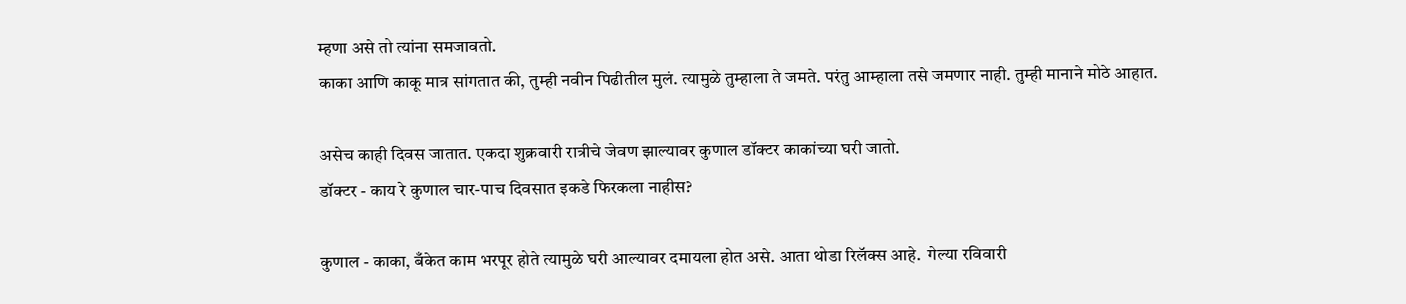म्हणा असे तो त्यांना समजावतो.
काका आणि काकू मात्र सांगतात की, तुम्ही नवीन पिढीतील मुलं. त्यामुळे तुम्हाला ते जमते. परंतु आम्हाला तसे जमणार नाही. तुम्ही मानाने मोठे आहात.

असेच काही दिवस जातात. एकदा शुक्रवारी रात्रीचे जेवण झाल्यावर कुणाल डॉक्टर काकांच्या घरी जातो.
डॉक्टर - काय रे कुणाल चार-पाच दिवसात इकडे फिरकला नाहीस?

कुणाल - काका, बँकेत काम भरपूर होते त्यामुळे घरी आल्यावर दमायला होत असे. आता थोडा रिलॅक्स आहे.  गेल्या रविवारी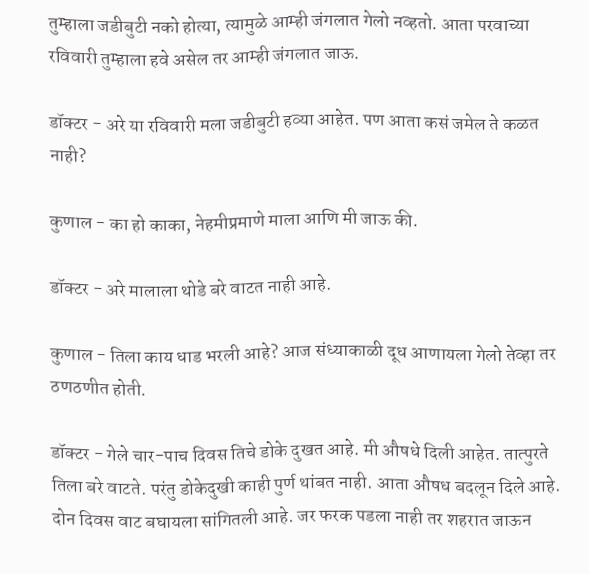तुम्हाला जडीबुटी नको होत्या, त्यामुळे आम्ही जंगलात गेलो नव्हतो. आता परवाच्या रविवारी तुम्हाला हवे असेल तर आम्ही जंगलात जाऊ.

डॉक्टर - अरे या रविवारी मला जडीबुटी हव्या आहेत. पण आता कसं जमेल ते कळत नाही?

कुणाल - का हो काका, नेहमीप्रमाणे माला आणि मी जाऊ की.

डॉक्टर - अरे मालाला थोडे बरे वाटत नाही आहे.

कुणाल - तिला काय धाड भरली आहे? आज संध्याकाळी दूध आणायला गेलो तेव्हा तर ठणठणीत होती.

डॉक्टर - गेले चार-पाच दिवस तिचे डोके दुखत आहे. मी औषधे दिली आहेत. तात्पुरते तिला बरे वाटते. परंतु डोकेदुखी काही पुर्ण थांबत नाही. आता औषध बदलून दिले आहे. दोन दिवस वाट बघायला सांगितली आहे. जर फरक पडला नाही तर शहरात जाऊन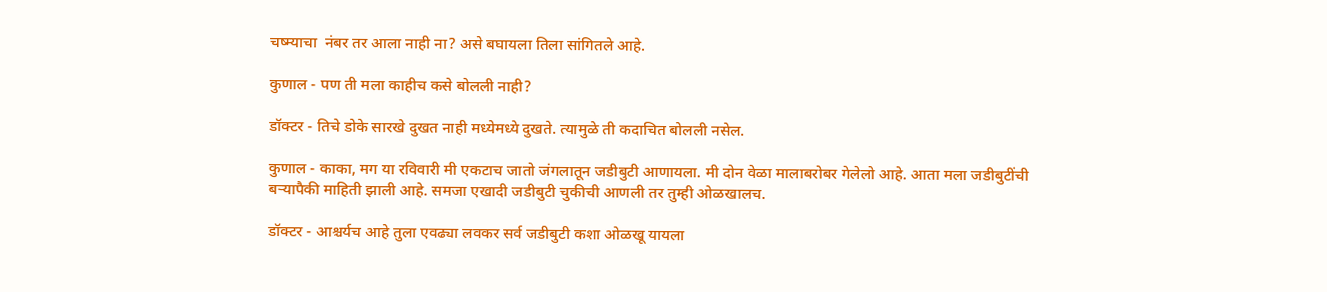चष्म्याचा  नंबर तर आला नाही ना? असे बघायला तिला सांगितले आहे.

कुणाल - पण ती मला काहीच कसे बोलली नाही?

डॉक्टर - तिचे डोके सारखे दुखत नाही मध्येमध्ये दुखते. त्यामुळे ती कदाचित बोलली नसेल.

कुणाल - काका, मग या रविवारी मी एकटाच जातो जंगलातून जडीबुटी आणायला. मी दोन वेळा मालाबरोबर गेलेलो आहे. आता मला जडीबुटींची  बऱ्यापैकी माहिती झाली आहे. समजा एखादी जडीबुटी चुकीची आणली तर तुम्ही ओळखालच.

डॉक्टर - आश्चर्यच आहे तुला एवढ्या लवकर सर्व जडीबुटी कशा ओळखू यायला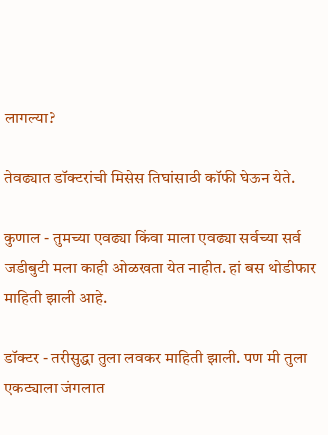लागल्या?

तेवढ्यात डॉक्टरांची मिसेस तिघांसाठी कॉफी घेऊन येते.

कुणाल - तुमच्या एवढ्या किंवा माला एवढ्या सर्वच्या सर्व जडीबुटी मला काही ओळखता येत नाहीत. हां बस थोडीफार माहिती झाली आहे.

डॉक्टर - तरीसुद्धा तुला लवकर माहिती झाली. पण मी तुला एकट्याला जंगलात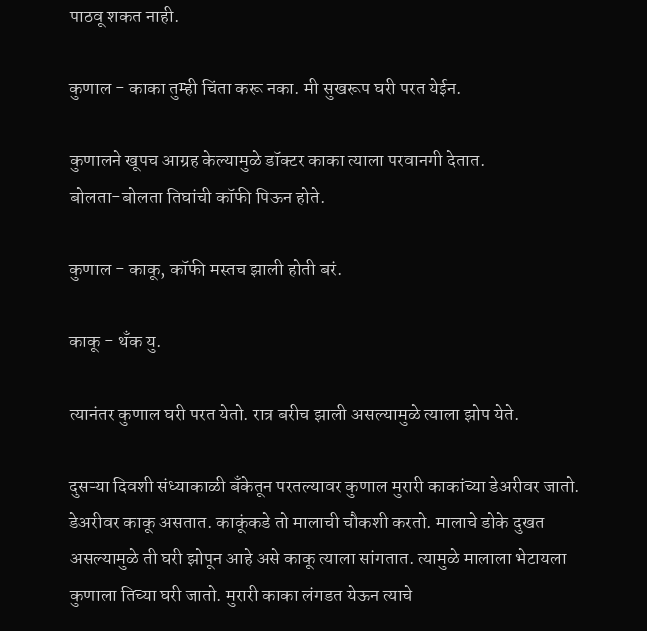पाठवू शकत नाही.

कुणाल - काका तुम्ही चिंता करू नका. मी सुखरूप घरी परत येईन.

कुणालने खूपच आग्रह केल्यामुळे डॉक्टर काका त्याला परवानगी देतात.
बोलता-बोलता तिघांची कॉफी पिऊन होते.

कुणाल - काकू, कॉफी मस्तच झाली होती बरं.

काकू - थँक यु.

त्यानंतर कुणाल घरी परत येतो. रात्र बरीच झाली असल्यामुळे त्याला झोप येते.

दुसऱ्या दिवशी संध्याकाळी बँकेतून परतल्यावर कुणाल मुरारी काकांच्या डेअरीवर जातो. डेअरीवर काकू असतात. काकूंकडे तो मालाची चौकशी करतो. मालाचे डोके दुखत असल्यामुळे ती घरी झोपून आहे असे काकू त्याला सांगतात. त्यामुळे मालाला भेटायला कुणाला तिच्या घरी जातो. मुरारी काका लंगडत येऊन त्याचे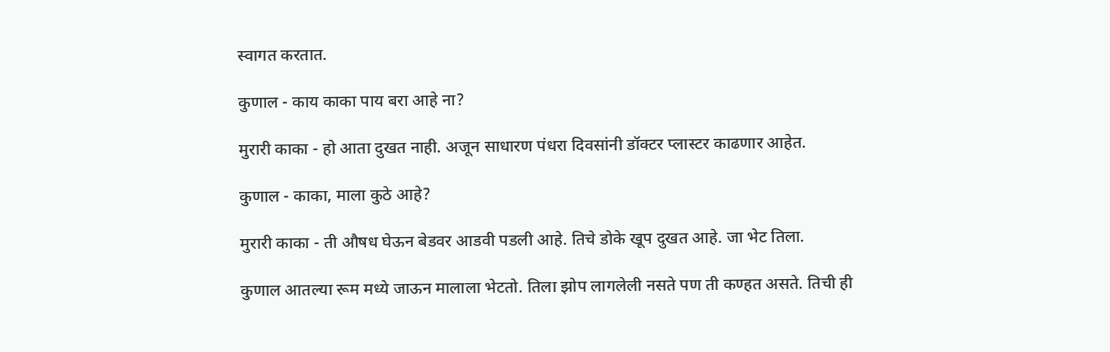स्वागत करतात.

कुणाल - काय काका पाय बरा आहे ना?

मुरारी काका - हो आता दुखत नाही. अजून साधारण पंधरा दिवसांनी डॉक्टर प्लास्टर काढणार आहेत.

कुणाल - काका, माला कुठे आहे?

मुरारी काका - ती औषध घेऊन बेडवर आडवी पडली आहे. तिचे डोके खूप दुखत आहे. जा भेट तिला.

कुणाल आतल्या रूम मध्ये जाऊन मालाला भेटतो. तिला झोप लागलेली नसते पण ती कण्हत असते. तिची ही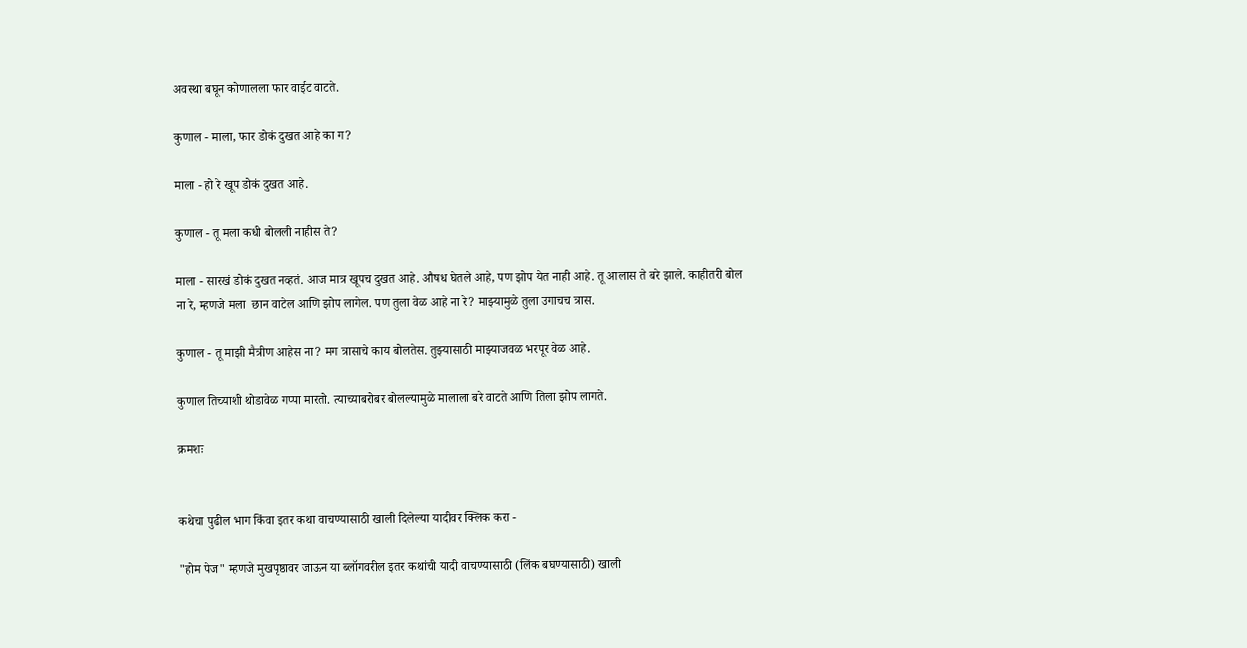अवस्था बघून कोणालला फार वाईट वाटते.

कुणाल - माला, फार डोकं दुखत आहे का ग?

माला - हो रे खूप डोकं दुखत आहे.

कुणाल - तू मला कधी बोलली नाहीस ते?

माला - सारखं डोकं दुखत नव्हतं. आज मात्र खूपच दुखत आहे. औषध घेतले आहे, पण झोप येत नाही आहे. तू आलास ते बरे झाले. काहीतरी बोल ना रे, म्हणजे मला  छान वाटेल आणि झोप लागेल. पण तुला वेळ आहे ना रे? माझ्यामुळे तुला उगाचच त्रास.

कुणाल - तू माझी मैत्रीण आहेस ना? मग त्रासाचे काय बोलतेस. तुझ्यासाठी माझ्याजवळ भरपूर वेळ आहे.

कुणाल तिच्याशी थोडावेळ गप्पा मारतो. त्याच्याबरोबर बोलल्यामुळे मालाला बरे वाटते आणि तिला झोप लागते.

क्रमशः


कथेचा पुढील भाग किंवा इतर कथा वाचण्यासाठी खाली दिलेल्या यादीवर क्लिक करा -

"होम पेज" म्हणजे मुखपृष्ठावर जाऊन या ब्लॉगवरील इतर कथांची यादी वाचण्यासाठी (लिंक बघण्यासाठी) खाली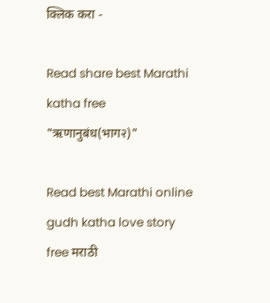क्लिक करा -

Read share best Marathi katha free "ऋणानुबंध(भाग२)"

Read best Marathi online gudh katha love story free मराठी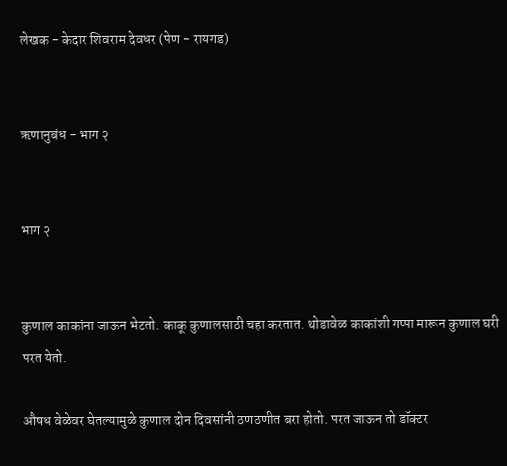लेखक - केदार शिवराम देवधर (पेण - रायगड)


ऋणानुबंध - भाग २


भाग २


कुणाल काकांना जाऊन भेटतो. काकू कुणालसाठी चहा करतात. थोडावेळ काकांशी गप्पा मारून कुणाल घरी परत येतो.

औषध वेळेवर घेतल्यामुळे कुणाल दोन दिवसांनी ठणठणीत बरा होतो. परत जाऊन तो डॉक्टर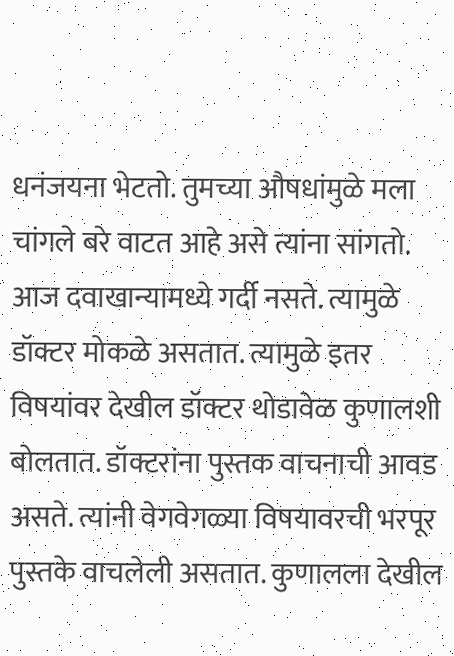धनंजयना भेटतो. तुमच्या औषधांमुळे मला चांगले बरे वाटत आहे असे त्यांना सांगतो. आज दवाखान्यामध्ये गर्दी नसते. त्यामुळे डॉक्टर मोकळे असतात. त्यामुळे इतर विषयांवर देखील डॉक्टर थोडावेळ कुणालशी बोलतात. डॉक्टरांना पुस्तक वाचनाची आवड असते. त्यांनी वेगवेगळ्या विषयावरची भरपूर पुस्तके वाचलेली असतात. कुणालला देखील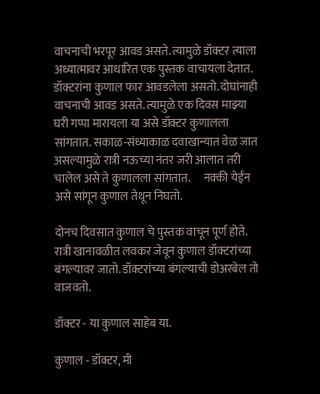वाचनाची भरपूर आवड असते. त्यामुळे डॉक्टर त्याला अध्यात्मावर आधारित एक पुस्तक वाचायला देतात. डॉक्टरांना कुणाल फार आवडलेला असतो. दोघांनाही वाचनाची आवड असते. त्यामुळे एक दिवस माझ्या घरी गप्पा मारायला या असे डॉक्टर कुणालला  सांगतात. सकाळ-संध्याकाळ दवाखान्यात वेळ जात असल्यामुळे रात्री नऊच्या नंतर जरी आलात तरी चालेल असे ते कुणालला सांगतात.      नक्की येईन असे सांगून कुणाल तेथून निघतो.

दोनच दिवसात कुणाल चे पुस्तक वाचून पूर्ण होते. रात्री खानावळीत लवकर जेवून कुणाल डॉक्टरांच्या बंगल्यावर जातो. डॉक्टरांच्या बंगल्याची डोअरबेल तो वाजवतो.

डॉक्टर - या कुणाल साहेब या.

कुणाल - डॉक्टर, मी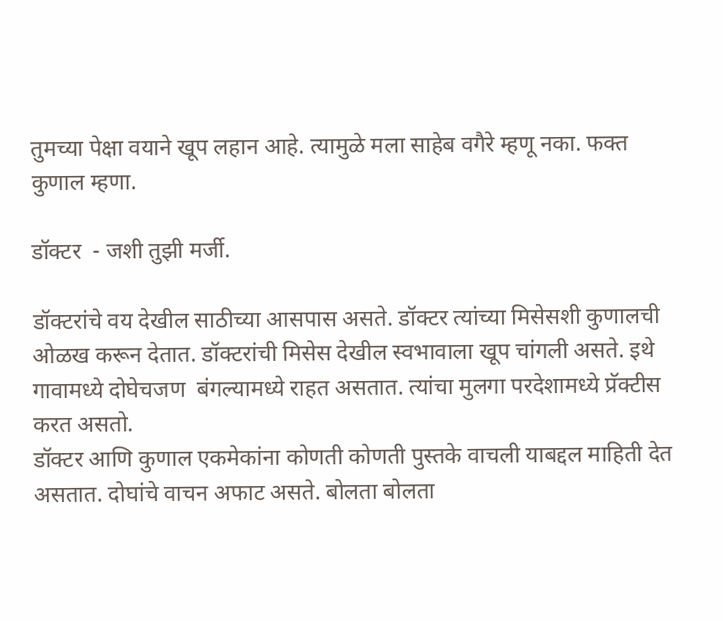तुमच्या पेक्षा वयाने खूप लहान आहे. त्यामुळे मला साहेब वगैरे म्हणू नका. फक्त कुणाल म्हणा.

डॉक्टर  - जशी तुझी मर्जी.

डॉक्टरांचे वय देखील साठीच्या आसपास असते. डॉक्टर त्यांच्या मिसेसशी कुणालची ओळख करून देतात. डॉक्टरांची मिसेस देखील स्वभावाला खूप चांगली असते. इथे गावामध्ये दोघेचजण  बंगल्यामध्ये राहत असतात. त्यांचा मुलगा परदेशामध्ये प्रॅक्टीस करत असतो.
डॉक्टर आणि कुणाल एकमेकांना कोणती कोणती पुस्तके वाचली याबद्दल माहिती देत असतात. दोघांचे वाचन अफाट असते. बोलता बोलता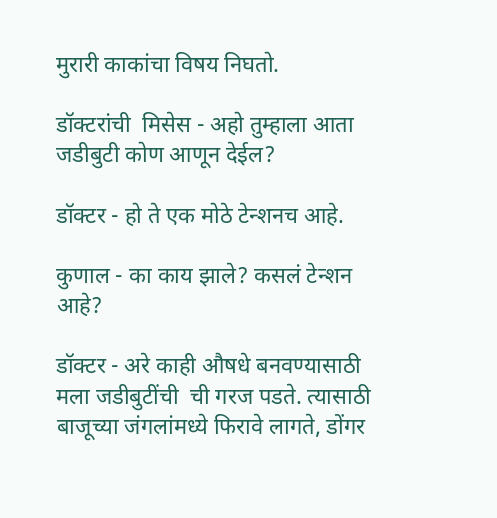मुरारी काकांचा विषय निघतो.

डॉक्टरांची  मिसेस - अहो तुम्हाला आता जडीबुटी कोण आणून देईल?

डॉक्टर - हो ते एक मोठे टेन्शनच आहे.

कुणाल - का काय झाले? कसलं टेन्शन आहे?

डॉक्टर - अरे काही औषधे बनवण्यासाठी मला जडीबुटींची  ची गरज पडते. त्यासाठी बाजूच्या जंगलांमध्ये फिरावे लागते, डोंगर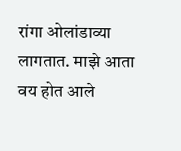रांगा ओलांडाव्या लागतात. माझे आता वय होत आले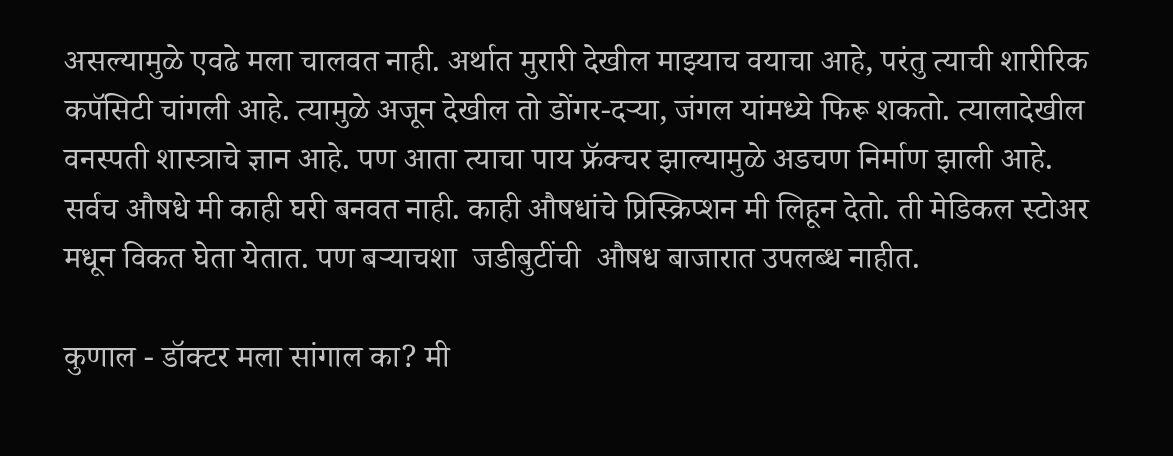असल्यामुळे एवढे मला चालवत नाही. अर्थात मुरारी देखील माझ्याच वयाचा आहे, परंतु त्याची शारीरिक कपॅसिटी चांगली आहे. त्यामुळे अजून देखील तो डोंगर-दर्‍या, जंगल यांमध्ये फिरू शकतो. त्यालादेखील वनस्पती शास्त्राचे ज्ञान आहे. पण आता त्याचा पाय फ्रॅक्चर झाल्यामुळे अडचण निर्माण झाली आहे.
सर्वच औषधे मी काही घरी बनवत नाही. काही औषधांचे प्रिस्क्रिप्शन मी लिहून देतो. ती मेडिकल स्टोअर मधून विकत घेता येतात. पण बर्‍याचशा  जडीबुटींची  औषध बाजारात उपलब्ध नाहीत.

कुणाल - डॉक्टर मला सांगाल का? मी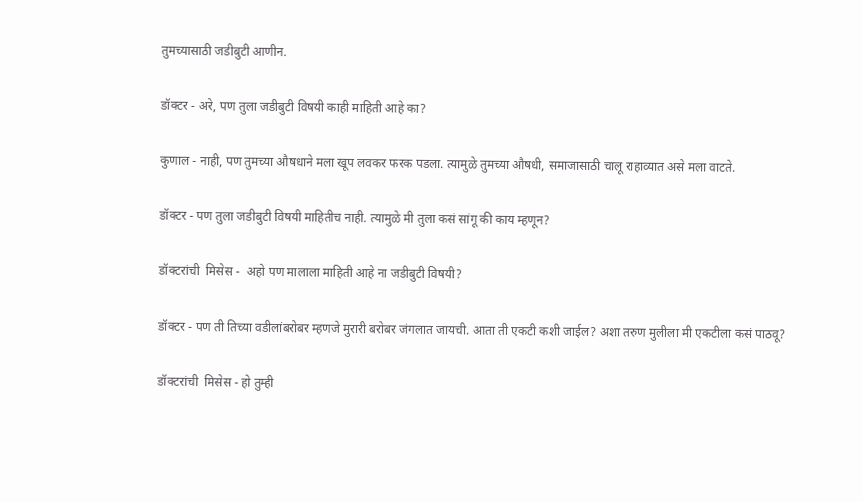तुमच्यासाठी जडीबुटी आणीन.

डॉक्टर - अरे, पण तुला जडीबुटी विषयी काही माहिती आहे का?

कुणाल - नाही, पण तुमच्या औषधाने मला खूप लवकर फरक पडला. त्यामुळे तुमच्या औषधी, समाजासाठी चालू राहाव्यात असे मला वाटते.

डॉक्टर - पण तुला जडीबुटी विषयी माहितीच नाही. त्यामुळे मी तुला कसं सांगू की काय म्हणून?

डॉक्टरांची  मिसेस -  अहो पण मालाला माहिती आहे ना जडीबुटी विषयी?

डॉक्टर - पण ती तिच्या वडीलांबरोबर म्हणजे मुरारी बरोबर जंगलात जायची. आता ती एकटी कशी जाईल? अशा तरुण मुलीला मी एकटीला कसं पाठवू?

डॉक्टरांची  मिसेस - हो तुम्ही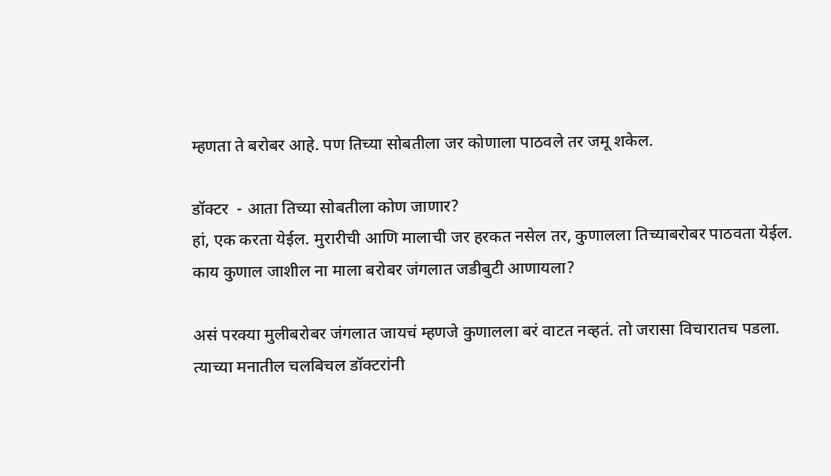म्हणता ते बरोबर आहे. पण तिच्या सोबतीला जर कोणाला पाठवले तर जमू शकेल.

डॉक्टर  - आता तिच्या सोबतीला कोण जाणार?
हां, एक करता येईल. मुरारीची आणि मालाची जर हरकत नसेल तर, कुणालला तिच्याबरोबर पाठवता येईल.
काय कुणाल जाशील ना माला बरोबर जंगलात जडीबुटी आणायला?

असं परक्‍या मुलीबरोबर जंगलात जायचं म्हणजे कुणालला बरं वाटत नव्हतं. तो जरासा विचारातच पडला.
त्याच्या मनातील चलबिचल डॉक्टरांनी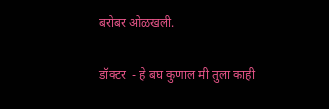बरोबर ओळखली.

डॉक्टर  - हे बघ कुणाल मी तुला काही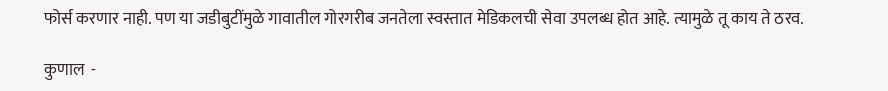फोर्स करणार नाही. पण या जडीबुटींमुळे गावातील गोरगरीब जनतेला स्वस्तात मेडिकलची सेवा उपलब्ध होत आहे. त्यामुळे तू काय ते ठरव.

कुणाल  -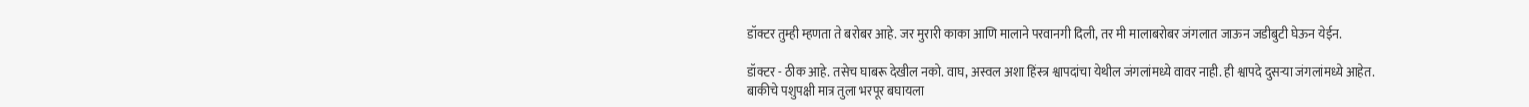डॉक्टर तुम्ही म्हणता ते बरोबर आहे. जर मुरारी काका आणि मालाने परवानगी दिली, तर मी मालाबरोबर जंगलात जाऊन जडीबुटी घेऊन येईन.

डॉक्टर - ठीक आहे. तसेच घाबरू देखील नको. वाघ, अस्वल अशा हिंस्त्र श्वापदांचा येथील जंगलांमध्ये वावर नाही. ही श्वापदे दुसऱ्या जंगलांमध्ये आहेत. बाकीचे पशुपक्षी मात्र तुला भरपूर बघायला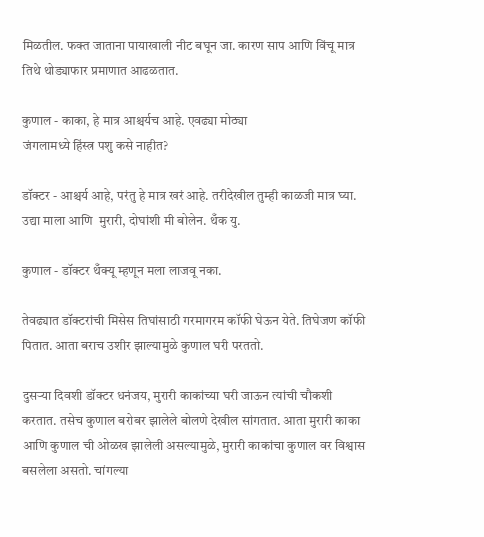मिळतील. फक्त जाताना पायाखाली नीट बघून जा. कारण साप आणि विंचू मात्र तिथे थोड्याफार प्रमाणात आढळतात.

कुणाल - काका, हे मात्र आश्चर्यच आहे. एवढ्या मोठ्या
जंगलामध्ये हिंस्त्र पशु कसे नाहीत?

डॉक्टर - आश्चर्य आहे, परंतु हे मात्र खरं आहे. तरीदेखील तुम्ही काळजी मात्र घ्या.
उद्या माला आणि  मुरारी, दोघांशी मी बोलेन. थँक यु.

कुणाल - डॉक्टर थँक्यू म्हणून मला लाजवू नका.

तेवढ्यात डॉक्टरांची मिसेस तिघांसाठी गरमागरम कॉफी घेऊन येते. तिघेजण कॉफी पितात. आता बराच उशीर झाल्यामुळे कुणाल घरी परततो.

दुसऱ्या दिवशी डॉक्टर धनंजय, मुरारी काकांच्या घरी जाऊन त्यांची चौकशी करतात. तसेच कुणाल बरोबर झालेले बोलणे देखील सांगतात. आता मुरारी काका आणि कुणाल ची ओळख झालेली असल्यामुळे, मुरारी काकांचा कुणाल वर विश्वास बसलेला असतो. चांगल्या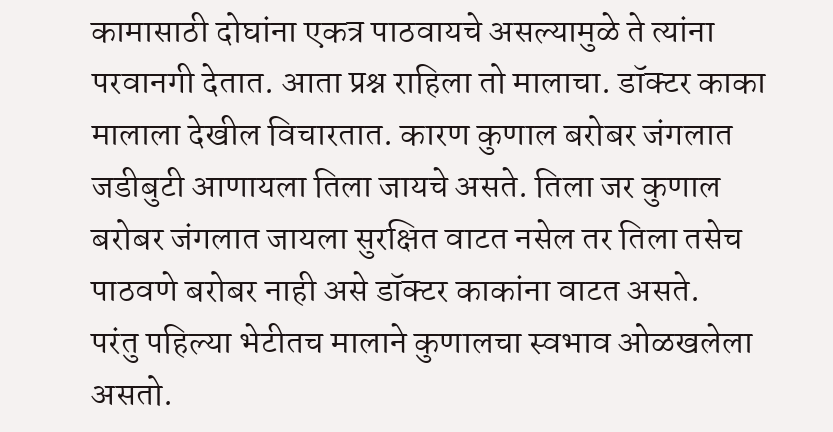कामासाठी दोघांना एकत्र पाठवायचे असल्यामुळे ते त्यांना परवानगी देतात. आता प्रश्न राहिला तो मालाचा. डॉक्टर काका मालाला देखील विचारतात. कारण कुणाल बरोबर जंगलात जडीबुटी आणायला तिला जायचे असते. तिला जर कुणाल बरोबर जंगलात जायला सुरक्षित वाटत नसेल तर तिला तसेच पाठवणे बरोबर नाही असे डॉक्टर काकांना वाटत असते.
परंतु पहिल्या भेटीतच मालाने कुणालचा स्वभाव ओळखलेला असतो.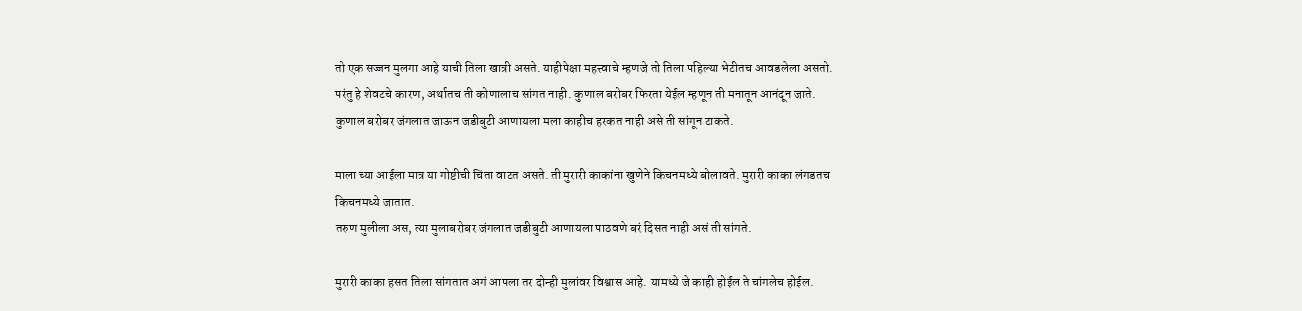तो एक सज्जन मुलगा आहे याची तिला खात्री असते. याहीपेक्षा महत्त्वाचे म्हणजे तो तिला पहिल्या भेटीतच आवडलेला असतो.
परंतु हे शेवटचे कारण, अर्थातच ती कोणालाच सांगत नाही. कुणाल बरोबर फिरता येईल म्हणून ती मनातून आनंदून जाते.
कुणाल बरोबर जंगलात जाऊन जडीबुटी आणायला मला काहीच हरकत नाही असे ती सांगून टाकते.

माला च्या आईला मात्र या गोष्टीची चिंता वाटत असते. ती मुरारी काकांना खुणेने किचनमध्ये बोलावते. मुरारी काका लंगडतच किचनमध्ये जातात.
तरुण मुलीला अस, त्या मुलाबरोबर जंगलात जडीबुटी आणायला पाठवणे बरं दिसत नाही असं ती सांगते.

मुरारी काका हसत तिला सांगतात अगं आपला तर दोन्ही मुलांवर विश्वास आहे. यामध्ये जे काही होईल ते चांगलेच होईल.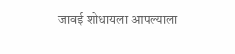जावई शोधायला आपल्याला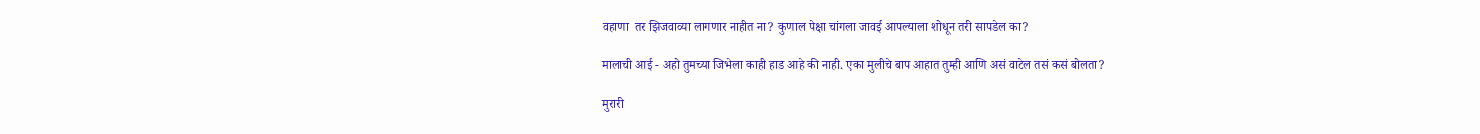वहाणा  तर झिजवाव्या लागणार नाहीत ना? कुणाल पेक्षा चांगला जावई आपल्याला शोधून तरी सापडेल का?

मालाची आई - अहो तुमच्या जिभेला काही हाड आहे की नाही. एका मुलीचे बाप आहात तुम्ही आणि असं वाटेल तसं कसं बोलता?

मुरारी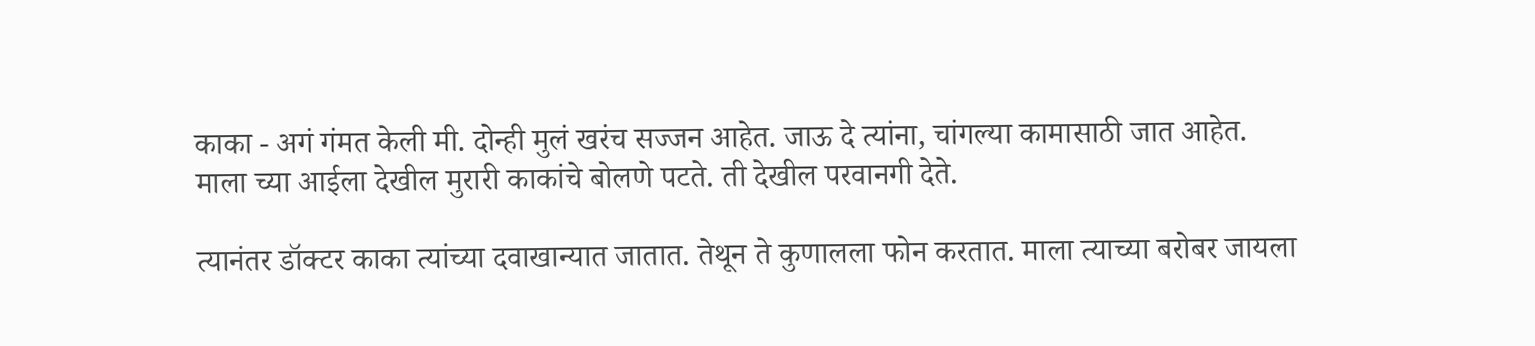काका - अगं गंमत केली मी. दोन्ही मुलं खरंच सज्जन आहेत. जाऊ दे त्यांना, चांगल्या कामासाठी जात आहेत.
माला च्या आईला देखील मुरारी काकांचे बोलणे पटते. ती देखील परवानगी देते.

त्यानंतर डॉक्टर काका त्यांच्या दवाखान्यात जातात. तेथून ते कुणालला फोन करतात. माला त्याच्या बरोबर जायला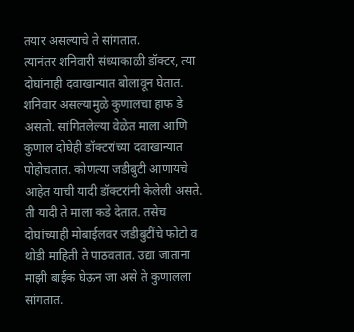तयार असल्याचे ते सांगतात.
त्यानंतर शनिवारी संध्याकाळी डॉक्टर, त्या दोघांनाही दवाखान्यात बोलावून घेतात. शनिवार असल्यामुळे कुणालचा हाफ डे असतो. सांगितलेल्या वेळेत माला आणि कुणाल दोघेही डॉक्टरांच्या दवाखान्यात पोहोचतात. कोणत्या जडीबुटी आणायचे आहेत याची यादी डॉक्टरांनी केलेली असते. ती यादी ते माला कडे देतात. तसेच दोघांच्याही मोबाईलवर जडीबुटींचे फोटो व थोडी माहिती ते पाठवतात. उद्या जाताना माझी बाईक घेऊन जा असे ते कुणालला सांगतात.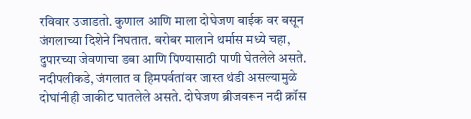रविवार उजाडतो. कुणाल आणि माला दोघेजण बाईक वर बसून जंगलाच्या दिशेने निघतात. बरोबर मालाने थर्मास मध्ये चहा, दुपारच्या जेवणाचा डबा आणि पिण्यासाठी पाणी घेतलेले असते. नदीपलीकडे, जंगलात व हिमपर्वतांवर जास्त थंडी असल्यामुळे दोघांनीही जाकीट घातलेले असते. दोघेजण ब्रीजवरून नदी क्रॉस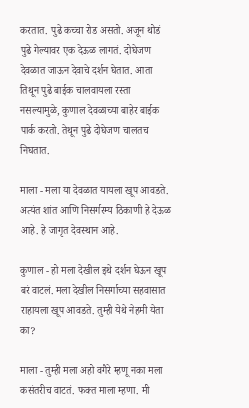करतात. पुढे कच्चा रोड असतो. अजून थोडं पुढे गेल्यावर एक देऊळ लागतं. दोघेजण देवळात जाऊन देवाचे दर्शन घेतात. आता तिथून पुढे बाईक चालवायला रस्ता नसल्यामुळे, कुणाल देवळाच्या बाहेर बाईक पार्क करतो. तेथून पुढे दोघेजण चालतच निघतात.

माला - मला या देवळात यायला खूप आवडते. अत्यंत शांत आणि निसर्गरम्य ठिकाणी हे देऊळ आहे. हे जागृत देवस्थान आहे.

कुणाल - हो मला देखील इथे दर्शन घेऊन खूप बरं वाटलं. मला देखील निसर्गाच्या सहवासात राहायला खूप आवडते. तुम्ही येथे नेहमी येता का?

माला - तुम्ही मला अहो वगैरे म्हणू नका मला कसंतरीच वाटतं. फक्त माला म्हणा. मी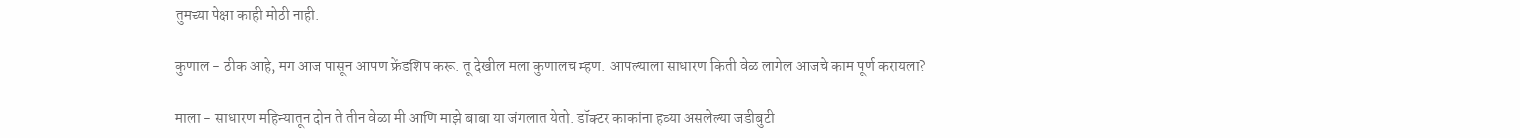तुमच्या पेक्षा काही मोठी नाही.

कुणाल - ठीक आहे, मग आज पासून आपण फ्रेंडशिप करू. तू देखील मला कुणालच म्हण. आपल्याला साधारण किती वेळ लागेल आजचे काम पूर्ण करायला?

माला - साधारण महिन्यातून दोन ते तीन वेळा मी आणि माझे बाबा या जंगलात येतो. डॉक्टर काकांना हव्या असलेल्या जडीबुटी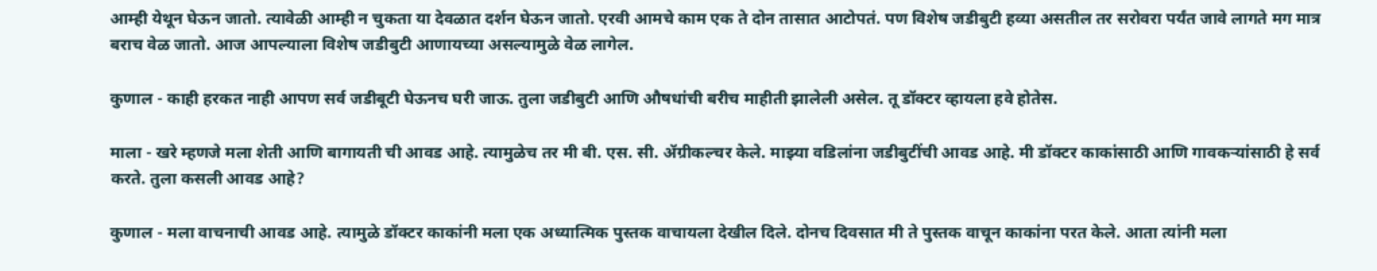आम्ही येथून घेऊन जातो. त्यावेळी आम्ही न चुकता या देवळात दर्शन घेऊन जातो. एरवी आमचे काम एक ते दोन तासात आटोपतं. पण विशेष जडीबुटी हव्या असतील तर सरोवरा पर्यंत जावे लागते मग मात्र बराच वेळ जातो. आज आपल्याला विशेष जडीबुटी आणायच्या असल्यामुळे वेळ लागेल.

कुणाल - काही हरकत नाही आपण सर्व जडीबूटी घेऊनच घरी जाऊ. तुला जडीबुटी आणि औषधांची बरीच माहीती झालेली असेल. तू डॉक्टर व्हायला हवे होतेस.

माला - खरे म्हणजे मला शेती आणि बागायती ची आवड आहे. त्यामुळेच तर मी बी. एस. सी. ॲग्रीकल्चर केले. माझ्या वडिलांना जडीबुटींची आवड आहे. मी डॉक्टर काकांसाठी आणि गावकऱ्यांसाठी हे सर्व करते. तुला कसली आवड आहे?

कुणाल - मला वाचनाची आवड आहे. त्यामुळे डॉक्टर काकांनी मला एक अध्यात्मिक पुस्तक वाचायला देखील दिले. दोनच दिवसात मी ते पुस्तक वाचून काकांना परत केले. आता त्यांनी मला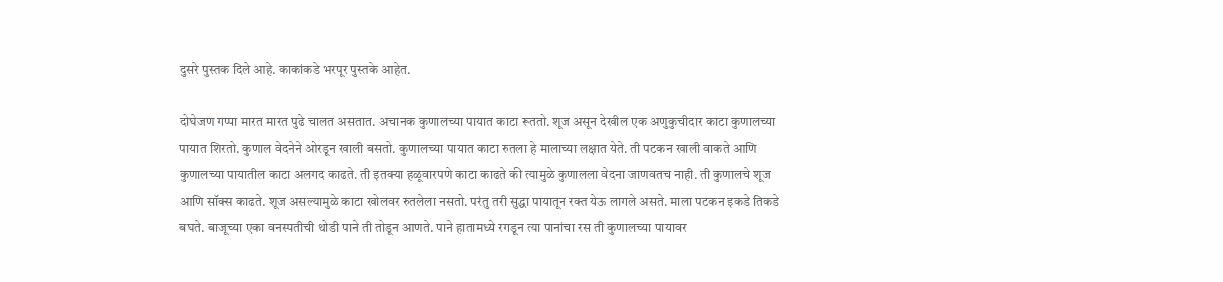दुसरे पुस्तक दिले आहे. काकांकडे भरपूर पुस्तके आहेत.

दोघेजण गप्पा मारत मारत पुढे चालत असतात. अचानक कुणालच्या पायात काटा रूततो. शूज असून देखील एक अणुकुचीदार काटा कुणालच्या पायात शिरतो. कुणाल वेदनेने ओरडून खाली बसतो. कुणालच्या पायात काटा रुतला हे मालाच्या लक्षात येते. ती पटकन खाली वाकते आणि कुणालच्या पायातील काटा अलगद काढते. ती इतक्या हळूवारपणे काटा काढते की त्यामुळे कुणालला वेदना जाणवतच नाही. ती कुणालचे शूज आणि सॉक्स काढते. शूज असल्यामुळे काटा खोलवर रुतलेला नसतो. परंतु तरी सुद्धा पायातून रक्त येऊ लागले असते. माला पटकन इकडे तिकडे बघते. बाजूच्या एका वनस्पतीची थोडी पाने ती तोडून आणते. पाने हातामध्ये रगडून त्या पानांचा रस ती कुणालच्या पायावर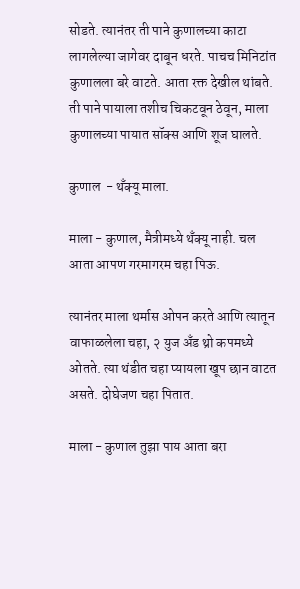सोडते. त्यानंतर ती पाने कुणालच्या काटा लागलेल्या जागेवर दाबून धरते. पाचच मिनिटांत कुणालला बरे वाटते. आता रक्त देखील थांबते. ती पाने पायाला तशीच चिकटवून ठेवून, माला कुणालच्या पायात सॉक्स आणि शूज घालते.

कुणाल  - थँक्यू माला.

माला - कुणाल, मैत्रीमध्ये थँक्यू नाही. चल आता आपण गरमागरम चहा पिऊ.

त्यानंतर माला थर्मास ओपन करते आणि त्यातून वाफाळलेला चहा, २ युज अँड थ्रो कपमध्ये ओतते. त्या थंडीत चहा प्यायला खूप छान वाटत असते. दोघेजण चहा पितात.

माला - कुणाल तुझा पाय आता बरा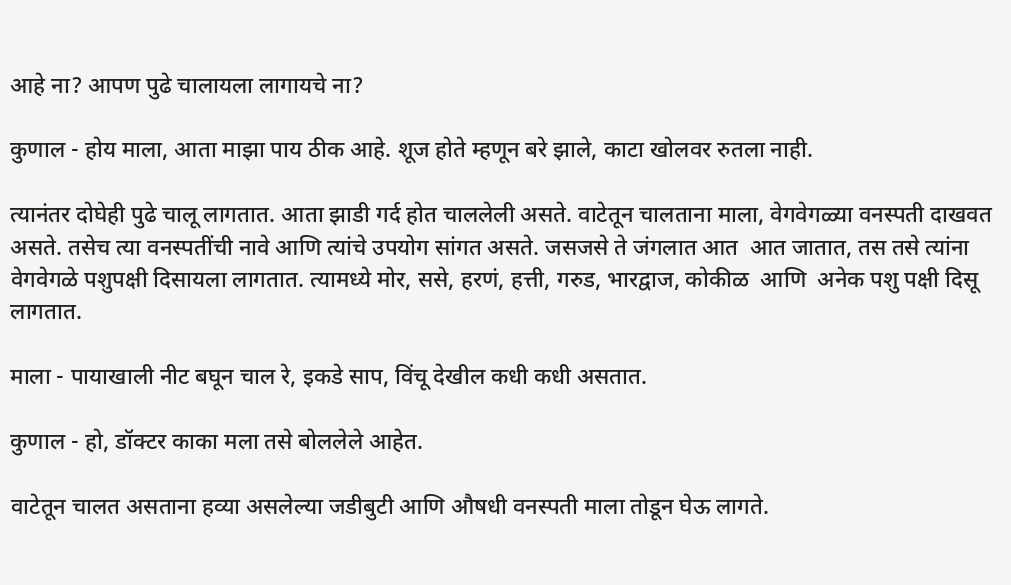आहे ना? आपण पुढे चालायला लागायचे ना?

कुणाल - होय माला, आता माझा पाय ठीक आहे. शूज होते म्हणून बरे झाले, काटा खोलवर रुतला नाही.

त्यानंतर दोघेही पुढे चालू लागतात. आता झाडी गर्द होत चाललेली असते. वाटेतून चालताना माला, वेगवेगळ्या वनस्पती दाखवत असते. तसेच त्या वनस्पतींची नावे आणि त्यांचे उपयोग सांगत असते. जसजसे ते जंगलात आत  आत जातात, तस तसे त्यांना वेगवेगळे पशुपक्षी दिसायला लागतात. त्यामध्ये मोर, ससे, हरणं, हत्ती, गरुड, भारद्वाज, कोकीळ  आणि  अनेक पशु पक्षी दिसू लागतात.

माला - पायाखाली नीट बघून चाल रे, इकडे साप, विंचू देखील कधी कधी असतात.

कुणाल - हो, डॉक्टर काका मला तसे बोललेले आहेत.

वाटेतून चालत असताना हव्या असलेल्या जडीबुटी आणि औषधी वनस्पती माला तोडून घेऊ लागते.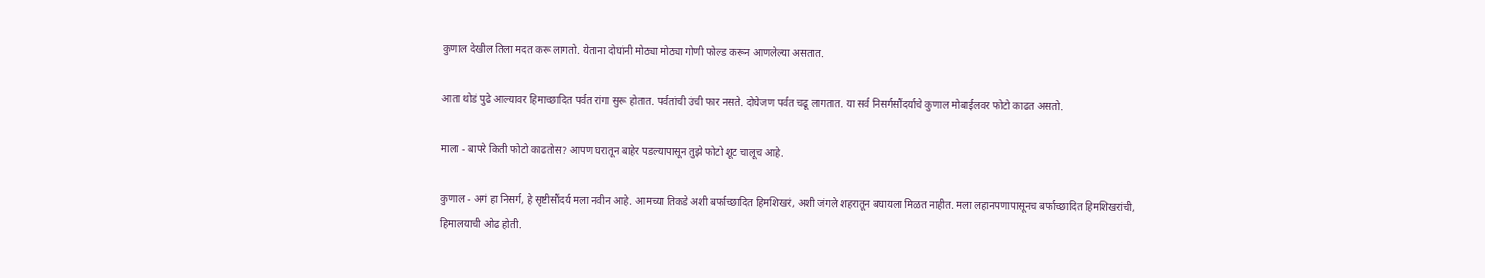कुणाल देखील तिला मदत करू लागतो. येताना दोघांनी मोठ्या मोठ्या गोणी फोल्ड करून आणलेल्या असतात.

आता थोडं पुढे आल्यावर हिमाच्छादित पर्वत रांगा सुरू होतात. पर्वतांची उंची फार नसते. दोघेजण पर्वत चढू लागतात. या सर्व निसर्गसौंदर्याचे कुणाल मोबाईलवर फोटो काढत असतो.

माला - बापरे किती फोटो काढतोस? आपण घरातून बाहेर पडल्यापासून तुझे फोटो शूट चालूच आहे.

कुणाल - अगं हा निसर्ग, हे सृष्टीसौंदर्य मला नवीन आहे. आमच्या तिकडे अशी बर्फाच्छादित हिमशिखरं, अशी जंगले शहरातून बघायला मिळत नाहीत. मला लहानपणापासूनच बर्फाच्छादित हिमशिखरांची, हिमालयाची ओढ होती.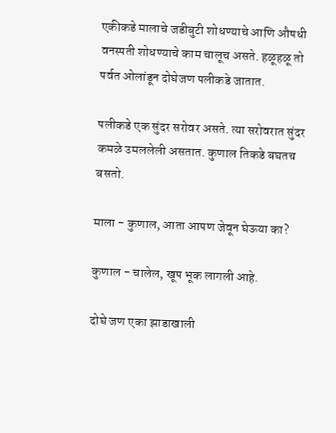एकीकडे मालाचे जडीबुटी शोधण्याचे आणि औषधी वनस्पती शोधण्याचे काम चालूच असते. हळूहळू तो पर्वत ओलांडून दोघेजण पलीकडे जातात.

पलीकडे एक सुंदर सरोवर असते. त्या सरोवरात सुंदर कमळे उमललेली असतात. कुणाल तिकडे बघतच बसतो.

माला - कुणाल, आता आपण जेवून घेऊया का?

कुणाल - चालेल, खूप भूक लागली आहे.

दोघे जण एका झाडाखाली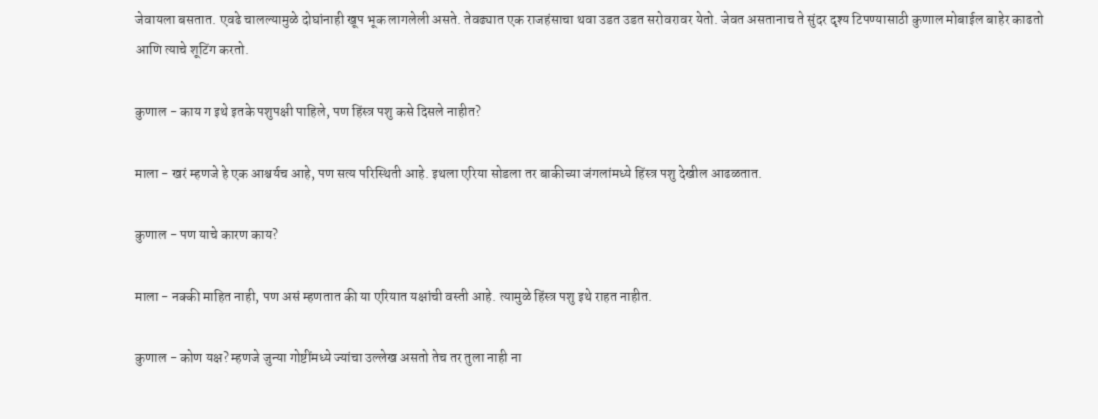जेवायला बसतात. एवढे चालल्यामुळे दोघांनाही खूप भूक लागलेली असते. तेवढ्यात एक राजहंसाचा थवा उडत उडत सरोवरावर येतो. जेवत असतानाच ते सुंदर दृश्य टिपण्यासाठी कुणाल मोबाईल बाहेर काढतो आणि त्याचे शूटिंग करतो.

कुणाल - काय ग इथे इतके पशुपक्षी पाहिले, पण हिंस्त्र पशु कसे दिसले नाहीत?

माला - खरं म्हणजे हे एक आश्चर्यच आहे, पण सत्य परिस्थिती आहे. इथला एरिया सोडला तर बाकीच्या जंगलांमध्ये हिंस्त्र पशु देखील आढळतात.

कुणाल - पण याचे कारण काय?

माला - नक्की माहित नाही, पण असं म्हणतात की या एरियात यक्षांची वस्ती आहे. त्यामुळे हिंस्त्र पशु इथे राहत नाहीत.

कुणाल - कोण यक्ष? म्हणजे जुन्या गोष्टींमध्ये ज्यांचा उल्लेख असतो तेच तर तुला नाही ना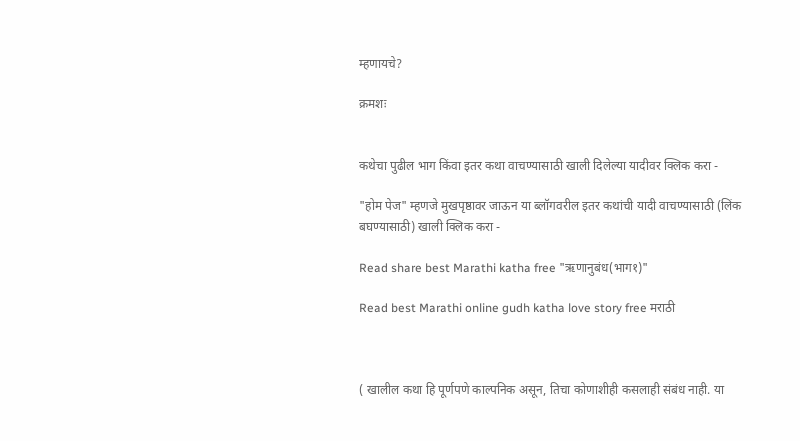म्हणायचे?

क्रमशः


कथेचा पुढील भाग किंवा इतर कथा वाचण्यासाठी खाली दिलेल्या यादीवर क्लिक करा -

"होम पेज" म्हणजे मुखपृष्ठावर जाऊन या ब्लॉगवरील इतर कथांची यादी वाचण्यासाठी (लिंक बघण्यासाठी) खाली क्लिक करा -

Read share best Marathi katha free "ऋणानुबंध(भाग१)"

Read best Marathi online gudh katha love story free मराठी



( खालील कथा हि पूर्णपणे काल्पनिक असून, तिचा कोणाशीही कसलाही संबंध नाही. या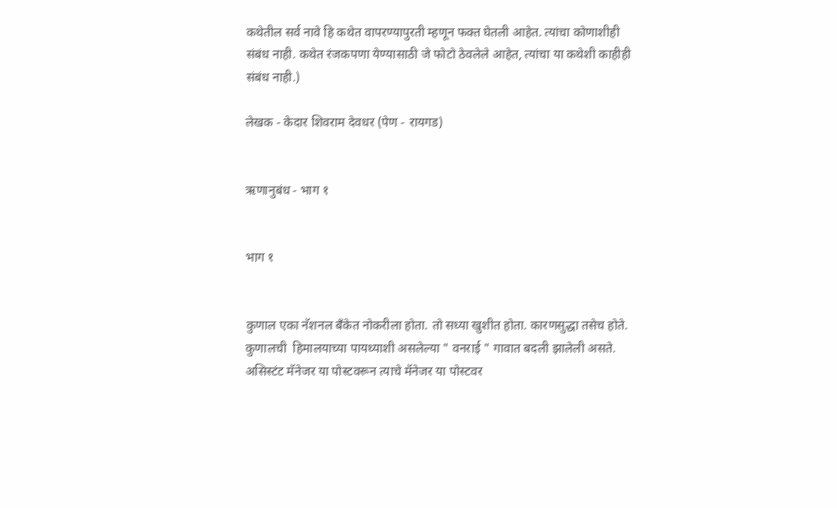कथेतील सर्व नावे हि कथेत वापरण्यापुरती म्हणून फक्त घेतली आहेत. त्यांचा कोणाशीही संबंध नाही. कथेत रंजकपणा येण्यासाठी जे फोटो ठेवलेले आहेत, त्यांचा या कथेशी काहीही संबंध नाही.)

लेखक - केदार शिवराम देवधर (पेण - रायगड)


ऋणानुबंध - भाग १


भाग १


कुणाल एका नॅशनल बँकेत नोकरीला होता. तो सध्या खुशीत होता. कारणसुद्धा तसेच होते. कुणालची  हिमालयाच्या पायथ्याशी असलेल्या " वनराई " गावात बदली झालेली असते. असिस्टंट मॅनेजर या पोस्टवरून त्याचे मॅनेजर या पोस्टवर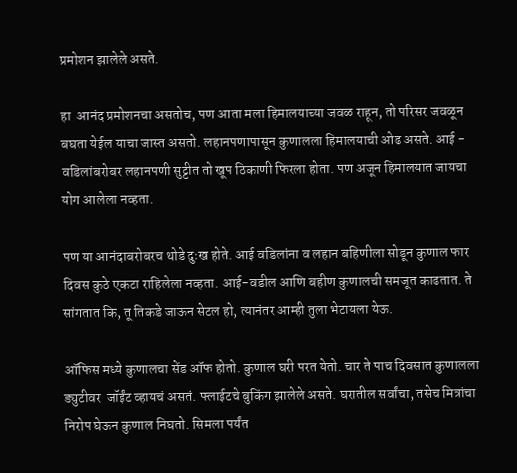प्रमोशन झालेले असते.

हा  आनंद प्रमोशनचा असतोच, पण आता मला हिमालयाच्या जवळ राहून, तो परिसर जवळून बघता येईल याचा जास्त असतो. लहानपणापासून कुणालला हिमालयाची ओढ असते. आई - वडिलांबरोबर लहानपणी सुट्टीत तो खूप ठिकाणी फिरला होता. पण अजून हिमालयात जायचा योग आलेला नव्हता.

पण या आनंदाबरोबरच थोडे दुःख होते. आई वडिलांना व लहान बहिणीला सोडून कुणाल फार दिवस कुठे एकटा राहिलेला नव्हता. आई-वडील आणि बहीण कुणालची समजूत काढतात. ते सांगतात कि, तू तिकडे जाऊन सेटल हो, त्यानंतर आम्ही तुला भेटायला येऊ.

ऑफिस मध्ये कुणालचा सेंड ऑफ होतो. कुणाल घरी परत येतो. चार ते पाच दिवसात कुणालला ड्युटीवर  जॉईंट व्हायचं असतं. फ्लाईटचे बुकिंग झालेले असते. घरातील सर्वांचा, तसेच मित्रांचा निरोप घेऊन कुणाल निघतो. सिमला पर्यंत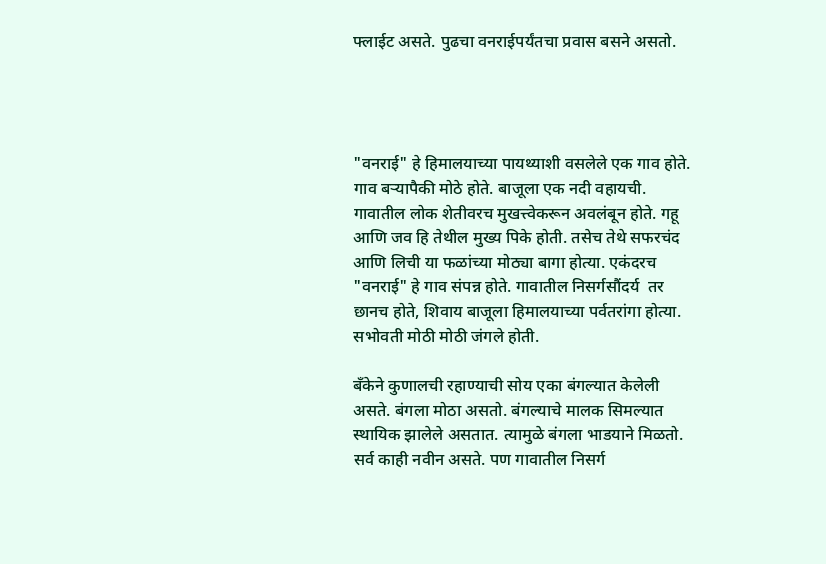फ्लाईट असते. पुढचा वनराईपर्यंतचा प्रवास बसने असतो.




"वनराई" हे हिमालयाच्या पायथ्याशी वसलेले एक गाव होते. गाव बऱ्यापैकी मोठे होते. बाजूला एक नदी वहायची. गावातील लोक शेतीवरच मुखत्त्वेकरून अवलंबून होते. गहू आणि जव हि तेथील मुख्य पिके होती. तसेच तेथे सफरचंद आणि लिची या फळांच्या मोठ्या बागा होत्या. एकंदरच "वनराई" हे गाव संपन्न होते. गावातील निसर्गसौंदर्य  तर छानच होते, शिवाय बाजूला हिमालयाच्या पर्वतरांगा होत्या. सभोवती मोठी मोठी जंगले होती.

बँकेने कुणालची रहाण्याची सोय एका बंगल्यात केलेली असते. बंगला मोठा असतो. बंगल्याचे मालक सिमल्यात स्थायिक झालेले असतात. त्यामुळे बंगला भाडयाने मिळतो. सर्व काही नवीन असते. पण गावातील निसर्ग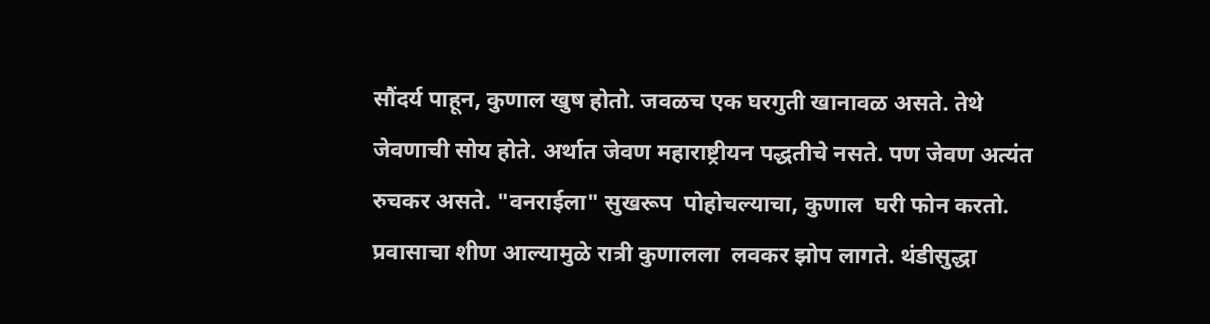सौंदर्य पाहून, कुणाल खुष होतो. जवळच एक घरगुती खानावळ असते. तेथे जेवणाची सोय होते. अर्थात जेवण महाराष्ट्रीयन पद्धतीचे नसते. पण जेवण अत्यंत रुचकर असते. "वनराईला" सुखरूप  पोहोचल्याचा, कुणाल  घरी फोन करतो. प्रवासाचा शीण आल्यामुळे रात्री कुणालला  लवकर झोप लागते. थंडीसुद्धा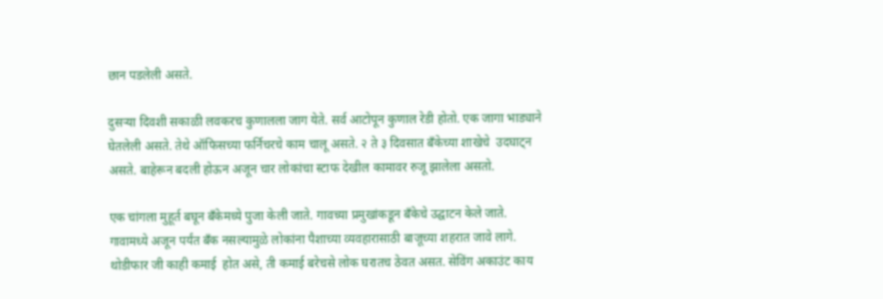छान पडलेली असते.

दुसऱ्या दिवशी सकाळी लवकरच कुणालला जाग येते. सर्व आटोपून कुणाल रेडी होतो. एक जागा भाड्याने घेतलेली असते. तेथे ऑफिसच्या फर्निचरचे काम चालू असते. २ ते ३ दिवसात बँकेच्या शाखेचे  उदघाट्न असते. बाहेरून बदली होऊन अजून चार लोकांचा स्टाफ देखील कामावर रुजू झालेला असतो.

एक चांगला मुहूर्त बघून बँकेमध्ये पुजा केली जाते. गावच्या प्रमुखांकडून बँकेचे उद्घाटन केले जाते. गावामध्ये अजून पर्यंत बँक नसल्यामुळे लोकांना पैशाच्या व्यवहारासाठी बाजूच्या शहरात जावे लागे. थोडीफार जी काही कमाई  होत असे, ती कमाई बरेचसे लोक घरातच ठेवत असत. सेविंग अकाउंट काय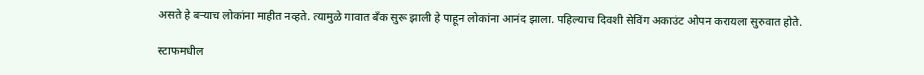असते हे बऱ्याच लोकांना माहीत नव्हते. त्यामुळे गावात बँक सुरू झाली हे पाहून लोकांना आनंद झाला. पहिल्याच दिवशी सेविंग अकाउंट ओपन करायला सुरुवात होते.

स्टाफमधील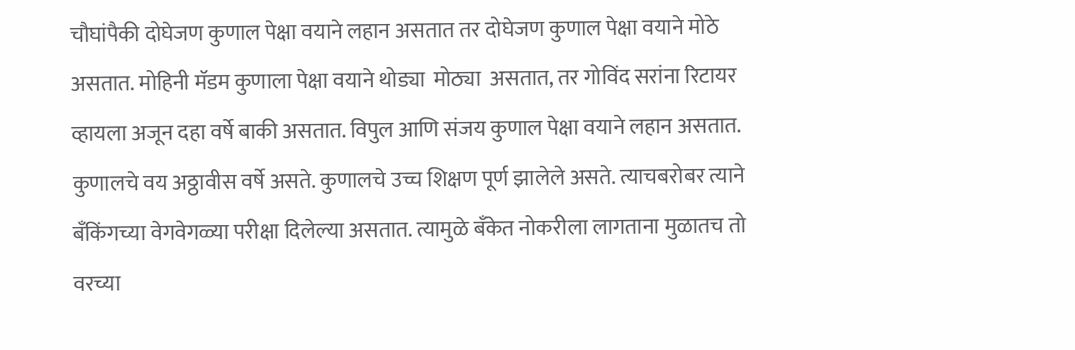चौघांपैकी दोघेजण कुणाल पेक्षा वयाने लहान असतात तर दोघेजण कुणाल पेक्षा वयाने मोठे असतात. मोहिनी मॅडम कुणाला पेक्षा वयाने थोड्या  मोठ्या  असतात, तर गोविंद सरांना रिटायर व्हायला अजून दहा वर्षे बाकी असतात. विपुल आणि संजय कुणाल पेक्षा वयाने लहान असतात. कुणालचे वय अठ्ठावीस वर्षे असते. कुणालचे उच्च शिक्षण पूर्ण झालेले असते. त्याचबरोबर त्याने बँकिंगच्या वेगवेगळ्या परीक्षा दिलेल्या असतात. त्यामुळे बँकेत नोकरीला लागताना मुळातच तो वरच्या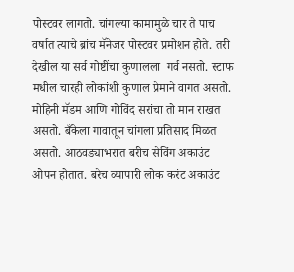पोस्टवर लागतो. चांगल्या कामामुळे चार ते पाच वर्षात त्याचे ब्रांच मॅनेजर पोस्टवर प्रमोशन होते. तरी देखील या सर्व गोष्टींचा कुणालला  गर्व नसतो. स्टाफ मधील चारही लोकांशी कुणाल प्रेमाने वागत असतो. मोहिनी मॅडम आणि गोविंद सरांचा तो मान राखत असतो. बँकेला गावातून चांगला प्रतिसाद मिळत असतो. आठवड्याभरात बरीच सेविंग अकाउंट ओपन होतात. बरेच व्यापारी लोक करंट अकाउंट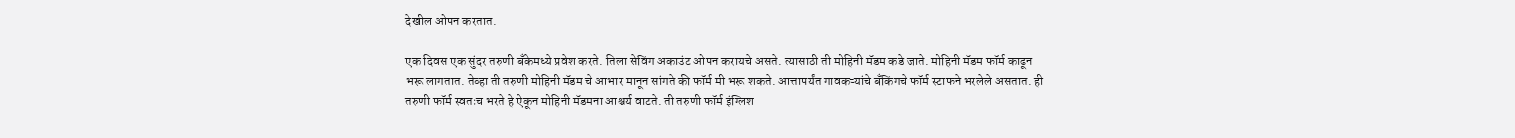देखील ओपन करतात.

एक दिवस एक सुंदर तरुणी बँकेमध्ये प्रवेश करते. तिला सेविंग अकाउंट ओपन करायचे असते. त्यासाठी ती मोहिनी मॅडम कडे जाते. मोहिनी मॅडम फॉर्म काढून भरू लागतात. तेव्हा ती तरुणी मोहिनी मॅडम चे आभार मानून सांगते की फॉर्म मी भरू शकते. आत्तापर्यंत गावकऱ्यांचे बँकिंगचे फॉर्म स्टाफने भरलेले असतात. ही तरुणी फॉर्म स्वतःच भरते हे ऐकून मोहिनी मॅडमना आश्चर्य वाटते. ती तरुणी फॉर्म इंग्लिश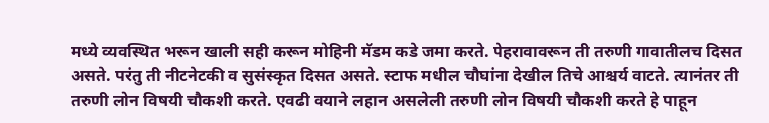मध्ये व्यवस्थित भरून खाली सही करून मोहिनी मॅडम कडे जमा करते. पेहरावावरून ती तरुणी गावातीलच दिसत असते. परंतु ती नीटनेटकी व सुसंस्कृत दिसत असते. स्टाफ मधील चौघांना देखील तिचे आश्चर्य वाटते. त्यानंतर ती तरुणी लोन विषयी चौकशी करते. एवढी वयाने लहान असलेली तरुणी लोन विषयी चौकशी करते हे पाहून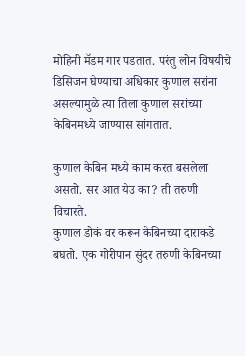मोहिनी मॅडम गार पडतात. परंतु लोन विषयीचे डिसिजन घेण्याचा अधिकार कुणाल सरांना असल्यामुळे त्या तिला कुणाल सरांच्या केबिनमध्ये जाण्यास सांगतात.

कुणाल केबिन मध्ये काम करत बसलेला असतो. सर आत येउ का? ती तरुणी विचारते.
कुणाल डोकं वर करून केबिनच्या दाराकडे बघतो. एक गोरीपान सुंदर तरुणी केबिनच्या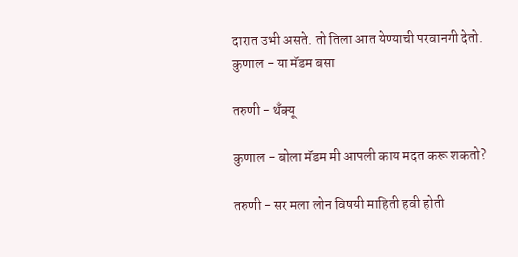दारात उभी असते. तो तिला आत येण्याची परवानगी देतो.
कुणाल - या मॅडम बसा

तरुणी - थँक्यू

कुणाल - बोला मॅडम मी आपली काय मदत करू शकतो?

तरुणी - सर मला लोन विषयी माहिती हवी होती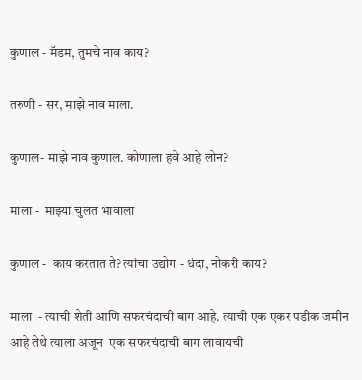कुणाल - मॅडम, तुमचे नाव काय?

तरुणी - सर, माझे नाव माला.

कुणाल- माझे नाव कुणाल. कोणाला हवे आहे लोन?

माला -  माझ्या चुलत भावाला

कुणाल -  काय करतात ते? त्यांचा उद्योग - धंदा, नोकरी काय?

माला  - त्याची शेती आणि सफरचंदाची बाग आहे. त्याची एक एकर पडीक जमीन आहे तेथे त्याला अजून  एक सफरचंदाची बाग लावायची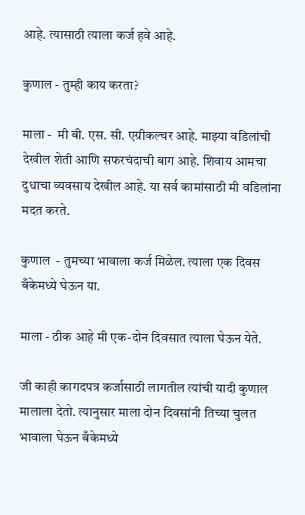आहे. त्यासाठी त्याला कर्ज हवे आहे.

कुणाल - तुम्ही काय करता?

माला -  मी बी. एस. सी. एग्रीकल्चर आहे. माझ्या वडिलांची देखील शेती आणि सफरचंदाची बाग आहे. शिवाय आमचा दुधाचा व्यवसाय देखील आहे. या सर्व कामांसाठी मी वडिलांना मदत करते.

कुणाल  - तुमच्या भावाला कर्ज मिळेल. त्याला एक दिवस बँकेमध्ये घेऊन या.

माला - ठीक आहे मी एक-दोन दिवसात त्याला घेऊन येते.

जी काही कागदपत्र कर्जासाठी लागतील त्यांची यादी कुणाल मालाला देतो. त्यानुसार माला दोन दिवसांनी तिच्या चुलत भावाला घेऊन बँकेमध्ये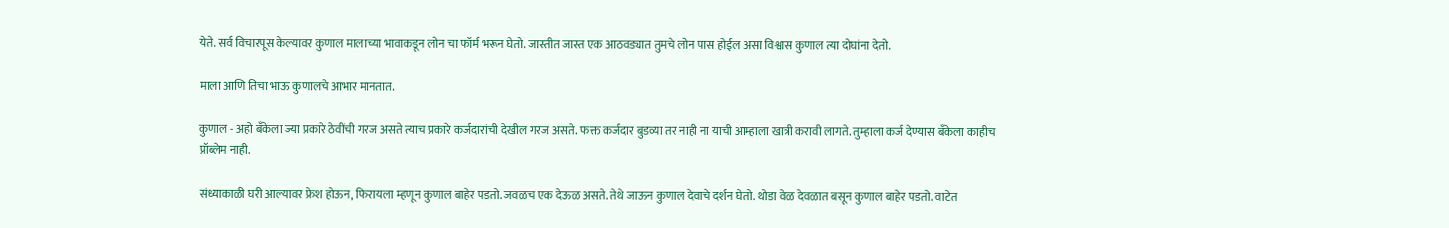येते. सर्व विचारपूस केल्यावर कुणाल मालाच्या भावाकडून लोन चा फॉर्म भरून घेतो. जास्तीत जास्त एक आठवड्यात तुमचे लोन पास होईल असा विश्वास कुणाल त्या दोघांना देतो.

माला आणि तिचा भाऊ कुणालचे आभार मानतात.

कुणाल - अहो बँकेला ज्या प्रकारे ठेवींची गरज असते त्याच प्रकारे कर्जदारांची देखील गरज असते. फक्त कर्जदार बुडव्या तर नाही ना याची आम्हाला खात्री करावी लागते. तुम्हाला कर्ज देण्यास बँकेला काहीच प्रॉब्लेम नाही.

संध्याकाळी घरी आल्यावर फ्रेश होऊन, फिरायला म्हणून कुणाल बाहेर पडतो. जवळच एक देऊळ असते. तेथे जाऊन कुणाल देवाचे दर्शन घेतो. थोडा वेळ देवळात बसून कुणाल बाहेर पडतो. वाटेत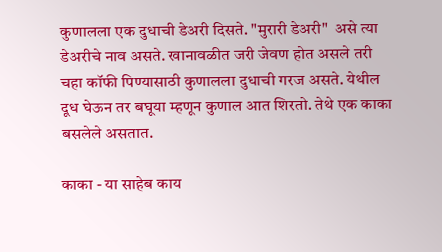कुणालला एक दुधाची डेअरी दिसते. "मुरारी डेअरी"  असे त्या डेअरीचे नाव असते. खानावळीत जरी जेवण होत असले तरी चहा कॉफी पिण्यासाठी कुणालला दुधाची गरज असते. येथील दूध घेऊन तर बघूया म्हणून कुणाल आत शिरतो. तेथे एक काका बसलेले असतात.

काका - या साहेब काय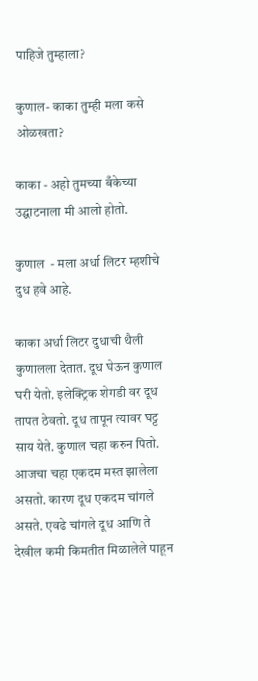पाहिजे तुम्हाला?

कुणाल- काका तुम्ही मला कसे ओळखता?

काका - अहो तुमच्या बँकेच्या उद्घाटनाला मी आलो होतो.

कुणाल  - मला अर्धा लिटर म्हशीचे दुध हवे आहे.

काका अर्धा लिटर दुधाची थैली कुणालला देतात. दूध घेऊन कुणाल घरी येतो. इलेक्ट्रिक शेगडी वर दूध तापत ठेवतो. दूध तापून त्यावर घट्ट साय येते. कुणाल चहा करुन पितो. आजचा चहा एकदम मस्त झालेला असतो. कारण दूध एकदम चांगले असते. एवढे चांगले दूध आणि ते देखील कमी किमतीत मिळालेले पाहून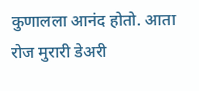कुणालला आनंद होतो. आता रोज मुरारी डेअरी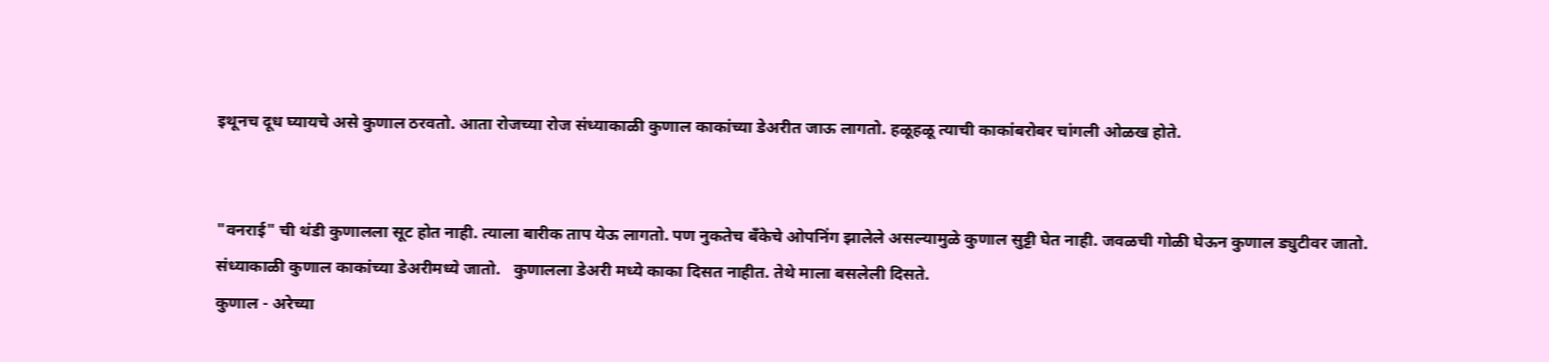इथूनच दूध घ्यायचे असे कुणाल ठरवतो. आता रोजच्या रोज संध्याकाळी कुणाल काकांच्या डेअरीत जाऊ लागतो. हळूहळू त्याची काकांबरोबर चांगली ओळख होते.


"वनराई" ची थंडी कुणालला सूट होत नाही. त्याला बारीक ताप येऊ लागतो. पण नुकतेच बँकेचे ओपनिंग झालेले असल्यामुळे कुणाल सुट्टी घेत नाही. जवळची गोळी घेऊन कुणाल ड्युटीवर जातो.
संध्याकाळी कुणाल काकांच्या डेअरीमध्ये जातो.   कुणालला डेअरी मध्ये काका दिसत नाहीत. तेथे माला बसलेली दिसते.
कुणाल - अरेच्या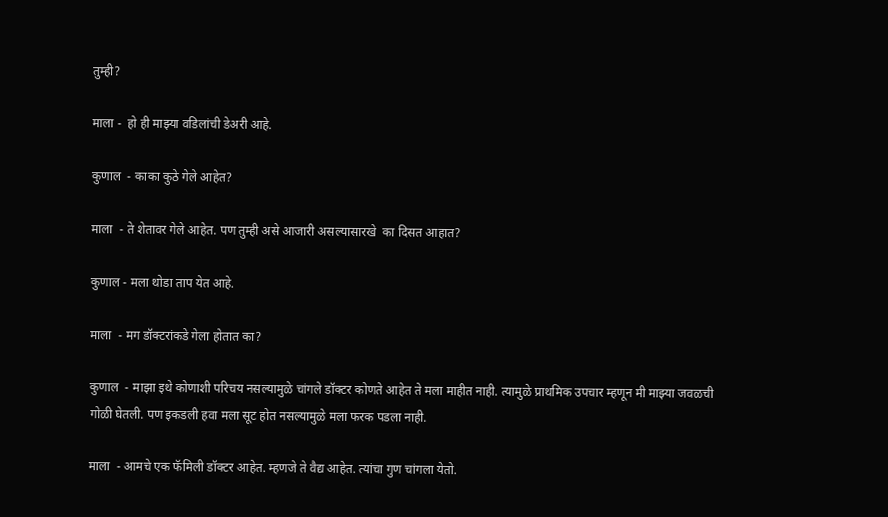तुम्ही?

माला -  हो ही माझ्या वडिलांची डेअरी आहे.

कुणाल  - काका कुठे गेले आहेत?

माला  - ते शेतावर गेले आहेत. पण तुम्ही असे आजारी असल्यासारखे  का दिसत आहात?

कुणाल - मला थोडा ताप येत आहे.

माला  - मग डॉक्टरांकडे गेला होतात का?

कुणाल  - माझा इथे कोणाशी परिचय नसल्यामुळे चांगले डॉक्टर कोणते आहेत ते मला माहीत नाही. त्यामुळे प्राथमिक उपचार म्हणून मी माझ्या जवळची गोळी घेतली. पण इकडली हवा मला सूट होत नसल्यामुळे मला फरक पडला नाही.

माला  - आमचे एक फॅमिली डॉक्टर आहेत. म्हणजे ते वैद्य आहेत. त्यांचा गुण चांगला येतो.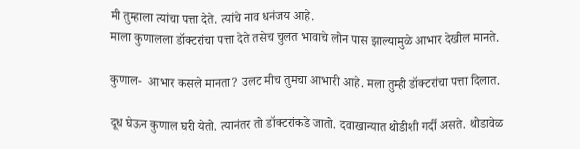मी तुम्हाला त्यांचा पत्ता देते. त्यांचे नाव धनंजय आहे.
माला कुणालला डॉक्टरांचा पत्ता देते तसेच चुलत भावाचे लोन पास झाल्यामुळे आभार देखील मानते.

कुणाल-  आभार कसले मानता? उलट मीच तुमचा आभारी आहे. मला तुम्ही डॉक्टरांचा पत्ता दिलात.

दूध घेऊन कुणाल घरी येतो. त्यानंतर तो डॉक्टरांकडे जातो. दवाखान्यात थोडीशी गर्दी असते. थोडावेळ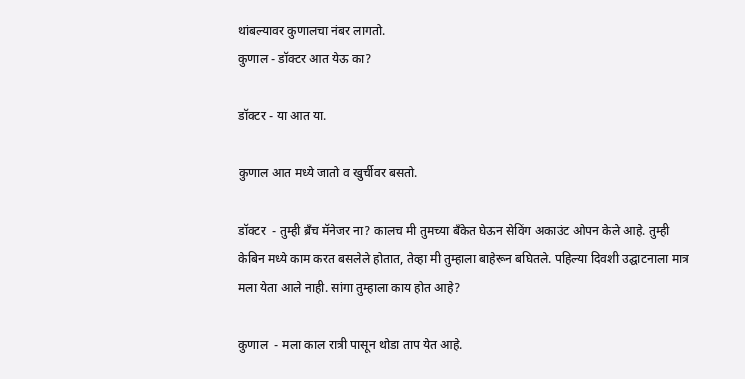थांबल्यावर कुणालचा नंबर लागतो.
कुणाल - डॉक्टर आत येऊ का?

डॉक्टर - या आत या.

कुणाल आत मध्ये जातो व खुर्चीवर बसतो.

डॉक्टर  - तुम्ही ब्रँच मॅनेजर ना? कालच मी तुमच्या बँकेत घेऊन सेविंग अकाउंट ओपन केले आहे. तुम्ही केबिन मध्ये काम करत बसलेले होतात, तेव्हा मी तुम्हाला बाहेरून बघितले. पहिल्या दिवशी उद्घाटनाला मात्र मला येता आले नाही. सांगा तुम्हाला काय होत आहे?

कुणाल  - मला काल रात्री पासून थोडा ताप येत आहे.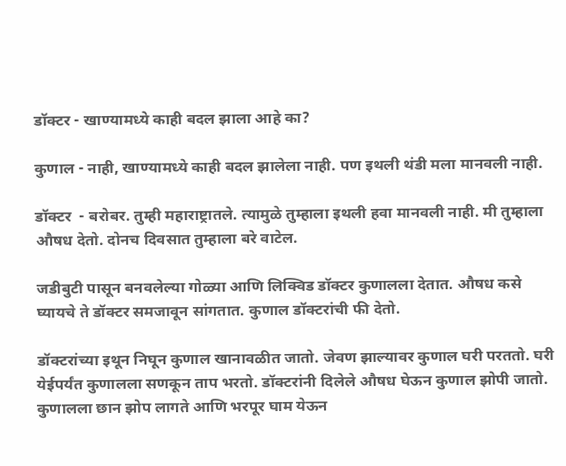डॉक्टर - खाण्यामध्ये काही बदल झाला आहे का?

कुणाल - नाही, खाण्यामध्ये काही बदल झालेला नाही. पण इथली थंडी मला मानवली नाही.

डॉक्टर  - बरोबर. तुम्ही महाराष्ट्रातले. त्यामुळे तुम्हाला इथली हवा मानवली नाही. मी तुम्हाला औषध देतो. दोनच दिवसात तुम्हाला बरे वाटेल.

जडीबुटी पासून बनवलेल्या गोळ्या आणि लिक्विड डॉक्टर कुणालला देतात. औषध कसे घ्यायचे ते डॉक्टर समजावून सांगतात. कुणाल डॉक्टरांची फी देतो.

डॉक्टरांच्या इथून निघून कुणाल खानावळीत जातो. जेवण झाल्यावर कुणाल घरी परततो. घरी येईपर्यंत कुणालला सणकून ताप भरतो. डॉक्टरांनी दिलेले औषध घेऊन कुणाल झोपी जातो. कुणालला छान झोप लागते आणि भरपूर घाम येऊन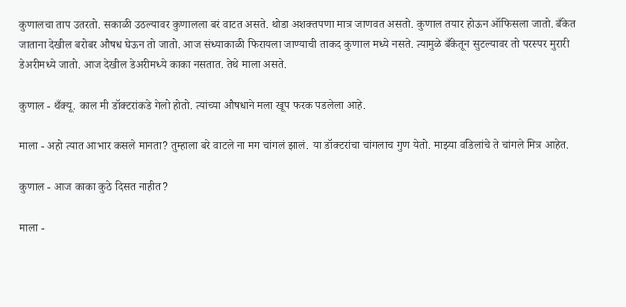कुणालचा ताप उतरतो. सकाळी उठल्यावर कुणालला बरं वाटत असते. थोडा अशक्तपणा मात्र जाणवत असतो. कुणाल तयार होऊन ऑफिसला जातो. बँकेत जाताना देखील बरोबर औषध घेऊन तो जातो. आज संध्याकाळी फिरायला जाण्याची ताकद कुणाल मध्ये नसते. त्यामुळे बँकेतून सुटल्यावर तो परस्पर मुरारी डेअरीमध्ये जातो. आज देखील डेअरीमध्ये काका नसतात. तेथे माला असते.

कुणाल - थँक्यू. काल मी डॉक्टरांकडे गेलो होतो. त्यांच्या औषधाने मला खूप फरक पडलेला आहे.

माला - अहो त्यात आभार कसले मानता? तुम्हाला बरे वाटले ना मग चांगलं झालं. या डॉक्टरांचा चांगलाच गुण येतो. माझ्या वडिलांचे ते चांगले मित्र आहेत.

कुणाल - आज काका कुठे दिसत नाहीत?

माला -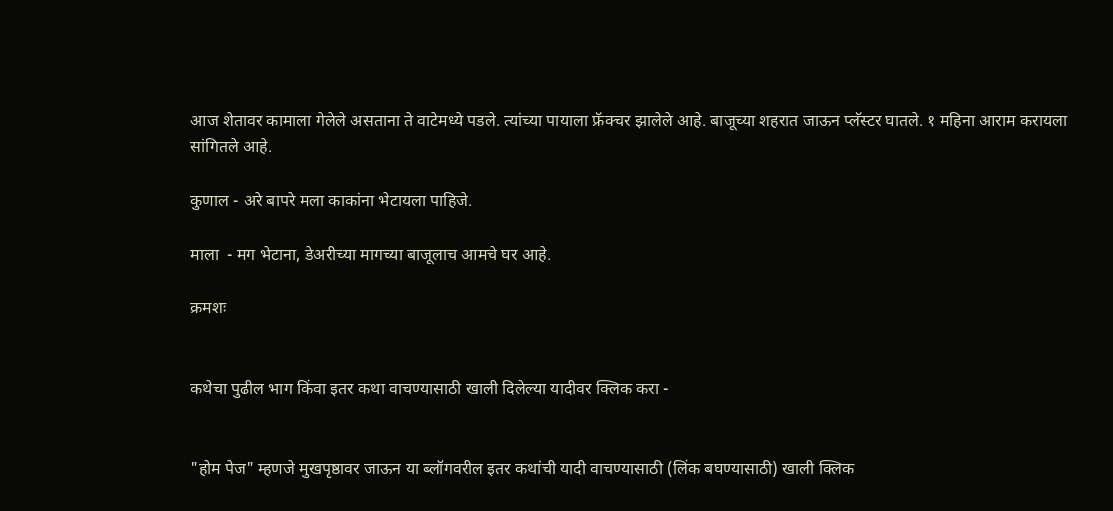आज शेतावर कामाला गेलेले असताना ते वाटेमध्ये पडले. त्यांच्या पायाला फ्रॅक्चर झालेले आहे. बाजूच्या शहरात जाऊन प्लॅस्टर घातले. १ महिना आराम करायला सांगितले आहे.

कुणाल - अरे बापरे मला काकांना भेटायला पाहिजे.

माला  - मग भेटाना, डेअरीच्या मागच्या बाजूलाच आमचे घर आहे.

क्रमशः


कथेचा पुढील भाग किंवा इतर कथा वाचण्यासाठी खाली दिलेल्या यादीवर क्लिक करा -


"होम पेज" म्हणजे मुखपृष्ठावर जाऊन या ब्लॉगवरील इतर कथांची यादी वाचण्यासाठी (लिंक बघण्यासाठी) खाली क्लिक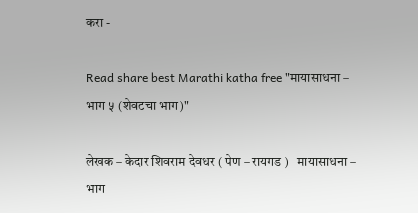करा -

Read share best Marathi katha free "मायासाधना – भाग ५ (शेवटचा भाग)"

लेखक – केदार शिवराम देवधर ( पेण – रायगड )   मायासाधना – भाग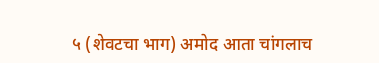५ (शेवटचा भाग) अमोद आता चांगलाच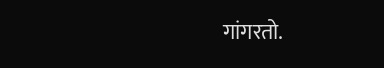गांगरतो.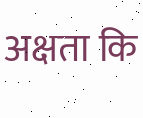अक्षता कि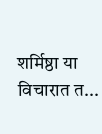शर्मिष्ठा या विचारात त...